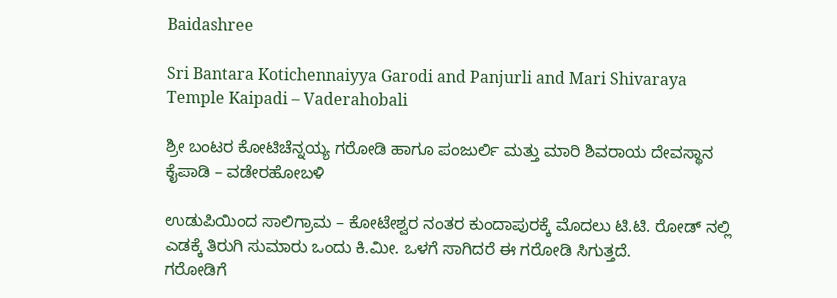Baidashree

Sri Bantara Kotichennaiyya Garodi and Panjurli and Mari Shivaraya Temple Kaipadi – Vaderahobali

ಶ್ರೀ ಬಂಟರ ಕೋಟಿಚೆನ್ನಯ್ಯ ಗರೋಡಿ ಹಾಗೂ ಪಂಜುರ್ಲಿ ಮತ್ತು ಮಾರಿ ಶಿವರಾಯ ದೇವಸ್ಥಾನ ಕೈಪಾಡಿ – ವಡೇರಹೋಬಳಿ

ಉಡುಪಿಯಿಂದ ಸಾಲಿಗ್ರಾಮ – ಕೋಟೇಶ್ವರ ನಂತರ ಕುಂದಾಪುರಕ್ಕೆ ಮೊದಲು ಟಿ.ಟಿ. ರೋಡ್ ನಲ್ಲಿ ಎಡಕ್ಕೆ ತಿರುಗಿ ಸುಮಾರು ಒಂದು ಕಿ.ಮೀ. ಒಳಗೆ ಸಾಗಿದರೆ ಈ ಗರೋಡಿ ಸಿಗುತ್ತದೆ.
ಗರೋಡಿಗೆ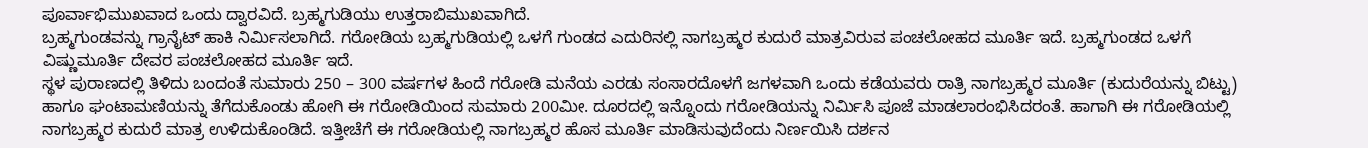ಪೂರ್ವಾಭಿಮುಖವಾದ ಒಂದು ದ್ವಾರವಿದೆ. ಬ್ರಹ್ಮಗುಡಿಯು ಉತ್ತರಾಬಿಮುಖವಾಗಿದೆ.
ಬ್ರಹ್ಮಗುಂಡವನ್ನು ಗ್ರಾನೈಟ್ ಹಾಕಿ ನಿರ್ಮಿಸಲಾಗಿದೆ. ಗರೋಡಿಯ ಬ್ರಹ್ಮಗುಡಿಯಲ್ಲಿ ಒಳಗೆ ಗುಂಡದ ಎದುರಿನಲ್ಲಿ ನಾಗಬ್ರಹ್ಮರ ಕುದುರೆ ಮಾತ್ರವಿರುವ ಪಂಚಲೋಹದ ಮೂರ್ತಿ ಇದೆ. ಬ್ರಹ್ಮಗುಂಡದ ಒಳಗೆ ವಿಷ್ಣುಮೂರ್ತಿ ದೇವರ ಪಂಚಲೋಹದ ಮೂರ್ತಿ ಇದೆ.
ಸ್ಥಳ ಪುರಾಣದಲ್ಲಿ ತಿಳಿದು ಬಂದಂತೆ ಸುಮಾರು 250 – 300 ವರ್ಷಗಳ ಹಿಂದೆ ಗರೋಡಿ ಮನೆಯ ಎರಡು ಸಂಸಾರದೊಳಗೆ ಜಗಳವಾಗಿ ಒಂದು ಕಡೆಯವರು ರಾತ್ರಿ ನಾಗಬ್ರಹ್ಮರ ಮೂರ್ತಿ (ಕುದುರೆಯನ್ನು ಬಿಟ್ಟು) ಹಾಗೂ ಘಂಟಾಮಣಿಯನ್ನು ತೆಗೆದುಕೊಂಡು ಹೋಗಿ ಈ ಗರೋಡಿಯಿಂದ ಸುಮಾರು 200ಮೀ. ದೂರದಲ್ಲಿ ಇನ್ನೊಂದು ಗರೋಡಿಯನ್ನು ನಿರ್ಮಿಸಿ ಪೂಜೆ ಮಾಡಲಾರಂಭಿಸಿದರಂತೆ. ಹಾಗಾಗಿ ಈ ಗರೋಡಿಯಲ್ಲಿ ನಾಗಬ್ರಹ್ಮರ ಕುದುರೆ ಮಾತ್ರ ಉಳಿದುಕೊಂಡಿದೆ. ಇತ್ತೀಚೆಗೆ ಈ ಗರೋಡಿಯಲ್ಲಿ ನಾಗಬ್ರಹ್ಮರ ಹೊಸ ಮೂರ್ತಿ ಮಾಡಿಸುವುದೆಂದು ನಿರ್ಣಯಿಸಿ ದರ್ಶನ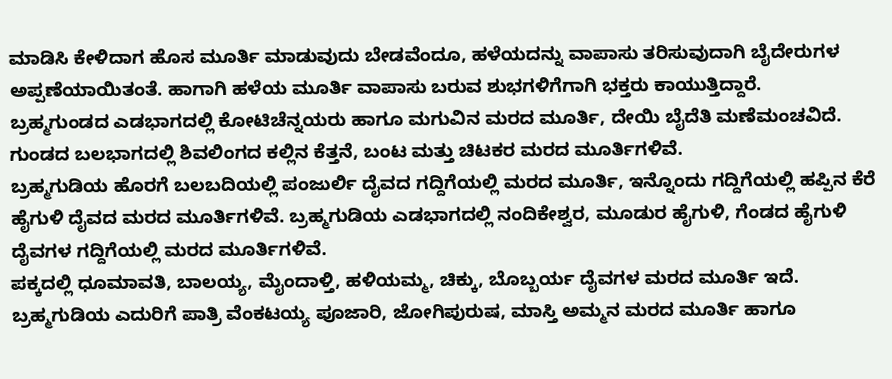ಮಾಡಿಸಿ ಕೇಳಿದಾಗ ಹೊಸ ಮೂರ್ತಿ ಮಾಡುವುದು ಬೇಡವೆಂದೂ, ಹಳೆಯದನ್ನು ವಾಪಾಸು ತರಿಸುವುದಾಗಿ ಬೈದೇರುಗಳ ಅಪ್ಪಣೆಯಾಯಿತಂತೆ. ಹಾಗಾಗಿ ಹಳೆಯ ಮೂರ್ತಿ ವಾಪಾಸು ಬರುವ ಶುಭಗಳಿಗೆಗಾಗಿ ಭಕ್ತರು ಕಾಯುತ್ತಿದ್ದಾರೆ.
ಬ್ರಹ್ಮಗುಂಡದ ಎಡಭಾಗದಲ್ಲಿ ಕೋಟಿಚೆನ್ನಯರು ಹಾಗೂ ಮಗುವಿನ ಮರದ ಮೂರ್ತಿ, ದೇಯಿ ಬೈದೆತಿ ಮಣೆಮಂಚವಿದೆ.
ಗುಂಡದ ಬಲಭಾಗದಲ್ಲಿ ಶಿವಲಿಂಗದ ಕಲ್ಲಿನ ಕೆತ್ತನೆ, ಬಂಟ ಮತ್ತು ಚಿಟಕರ ಮರದ ಮೂರ್ತಿಗಳಿವೆ.
ಬ್ರಹ್ಮಗುಡಿಯ ಹೊರಗೆ ಬಲಬದಿಯಲ್ಲಿ ಪಂಜುರ್ಲಿ ದೈವದ ಗದ್ದಿಗೆಯಲ್ಲಿ ಮರದ ಮೂರ್ತಿ, ಇನ್ನೊಂದು ಗದ್ದಿಗೆಯಲ್ಲಿ ಹಪ್ಪಿನ ಕೆರೆ ಹೈಗುಳಿ ದೈವದ ಮರದ ಮೂರ್ತಿಗಳಿವೆ. ಬ್ರಹ್ಮಗುಡಿಯ ಎಡಭಾಗದಲ್ಲಿ ನಂದಿಕೇಶ್ವರ, ಮೂಡುರ ಹೈಗುಳಿ, ಗೆಂಡದ ಹೈಗುಳಿ ದೈವಗಳ ಗದ್ದಿಗೆಯಲ್ಲಿ ಮರದ ಮೂರ್ತಿಗಳಿವೆ.
ಪಕ್ಕದಲ್ಲಿ ಧೂಮಾವತಿ, ಬಾಲಯ್ಯ, ಮೈಂದಾಳ್ತಿ, ಹಳಿಯಮ್ಮ, ಚಿಕ್ಕು, ಬೊಬ್ಬರ್ಯ ದೈವಗಳ ಮರದ ಮೂರ್ತಿ ಇದೆ.
ಬ್ರಹ್ಮಗುಡಿಯ ಎದುರಿಗೆ ಪಾತ್ರಿ ವೆಂಕಟಯ್ಯ ಪೂಜಾರಿ, ಜೋಗಿಪುರುಷ, ಮಾಸ್ತಿ ಅಮ್ಮನ ಮರದ ಮೂರ್ತಿ ಹಾಗೂ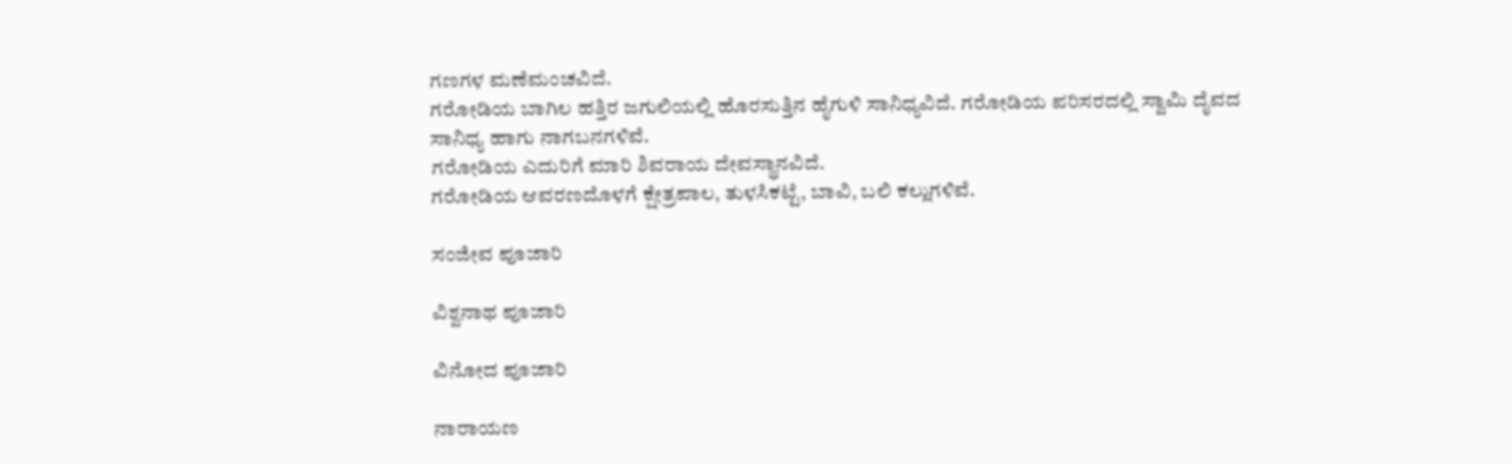ಗಣಗಳ ಮಣೆಮಂಚವಿದೆ.
ಗರೋಡಿಯ ಬಾಗಿಲ ಹತ್ತಿರ ಜಗುಲಿಯಲ್ಲಿ ಹೊರಸುತ್ತಿನ ಹೈಗುಳಿ ಸಾನಿಧ್ಯವಿದೆ. ಗರೋಡಿಯ ಪರಿಸರದಲ್ಲಿ ಸ್ವಾಮಿ ದೈವದ ಸಾನಿಧ್ಯ ಹಾಗು ನಾಗಬನಗಳಿವೆ.
ಗರೋಡಿಯ ಎದುರಿಗೆ ಮಾರಿ ಶಿವರಾಯ ದೇವಸ್ಥಾನವಿದೆ.
ಗರೋಡಿಯ ಆವರಣದೊಳಗೆ ಕ್ಷೇತ್ರಪಾಲ, ತುಳಸಿಕಟ್ಟೆ, ಬಾವಿ, ಬಲಿ ಕಲ್ಲುಗಳಿವೆ.

ಸಂಜೀವ ಪೂಜಾರಿ

ವಿಶ್ವನಾಥ ಪೂಜಾರಿ

ವಿನೋದ ಪೂಜಾರಿ

ನಾರಾಯಣ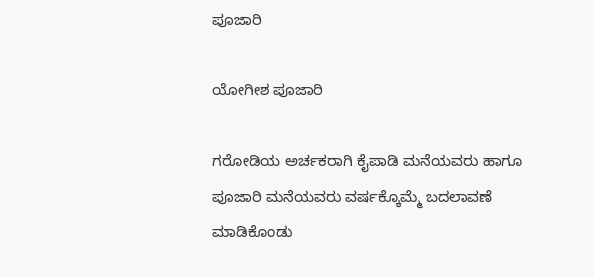ಪೂಜಾರಿ

ಯೋಗೀಶ ಪೂಜಾರಿ

ಗರೋಡಿಯ ಅರ್ಚಕರಾಗಿ ಕೈಪಾಡಿ ಮನೆಯವರು ಹಾಗೂ ಪೂಜಾರಿ ಮನೆಯವರು ವರ್ಷಕ್ಕೊಮ್ಮೆ ಬದಲಾವಣೆ ಮಾಡಿಕೊಂಡು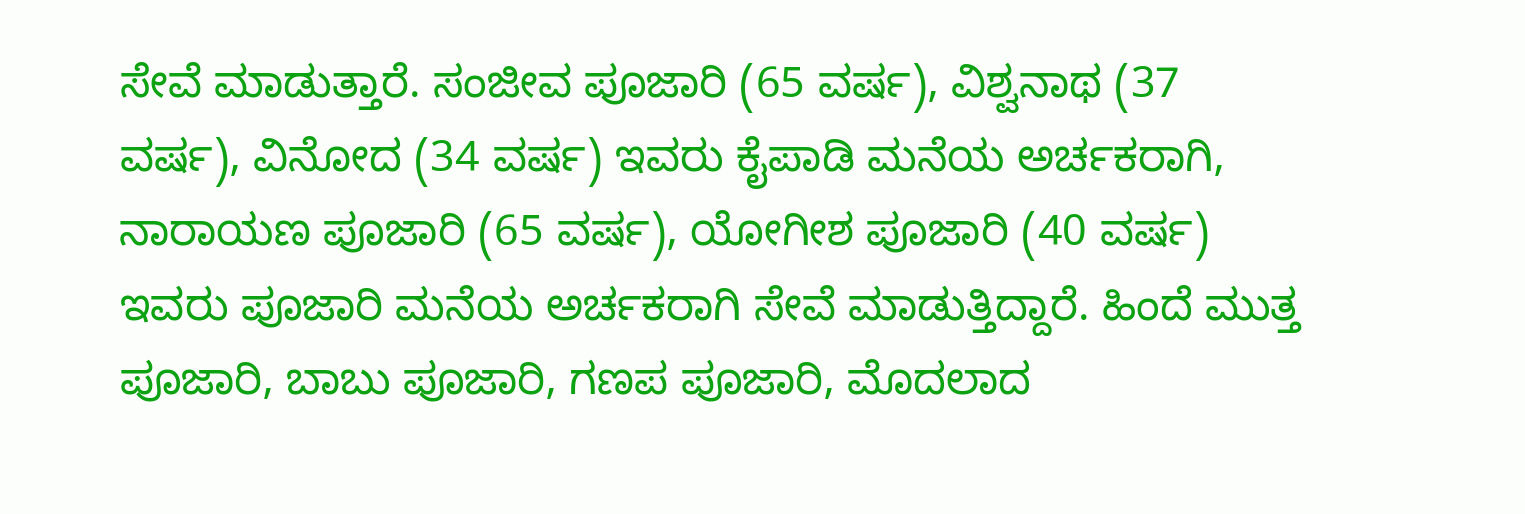ಸೇವೆ ಮಾಡುತ್ತಾರೆ. ಸಂಜೀವ ಪೂಜಾರಿ (65 ವರ್ಷ), ವಿಶ್ವನಾಥ (37 ವರ್ಷ), ವಿನೋದ (34 ವರ್ಷ) ಇವರು ಕೈಪಾಡಿ ಮನೆಯ ಅರ್ಚಕರಾಗಿ, ನಾರಾಯಣ ಪೂಜಾರಿ (65 ವರ್ಷ), ಯೋಗೀಶ ಪೂಜಾರಿ (40 ವರ್ಷ) ಇವರು ಪೂಜಾರಿ ಮನೆಯ ಅರ್ಚಕರಾಗಿ ಸೇವೆ ಮಾಡುತ್ತಿದ್ದಾರೆ. ಹಿಂದೆ ಮುತ್ತ ಪೂಜಾರಿ, ಬಾಬು ಪೂಜಾರಿ, ಗಣಪ ಪೂಜಾರಿ, ಮೊದಲಾದ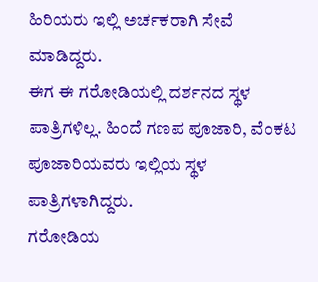ಹಿರಿಯರು ಇಲ್ಲಿ ಅರ್ಚಕರಾಗಿ ಸೇವೆ ಮಾಡಿದ್ದರು.
ಈಗ ಈ ಗರೋಡಿಯಲ್ಲಿ ದರ್ಶನದ ಸ್ಥಳ ಪಾತ್ರಿಗಳಿಲ್ಲ. ಹಿಂದೆ ಗಣಪ ಪೂಜಾರಿ, ವೆಂಕಟ ಪೂಜಾರಿಯವರು ಇಲ್ಲಿಯ ಸ್ಥಳ ಪಾತ್ರಿಗಳಾಗಿದ್ದರು.
ಗರೋಡಿಯ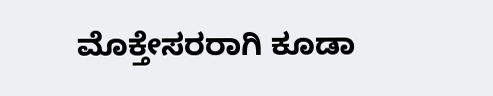ಮೊಕ್ತೇಸರರಾಗಿ ಕೂಡಾ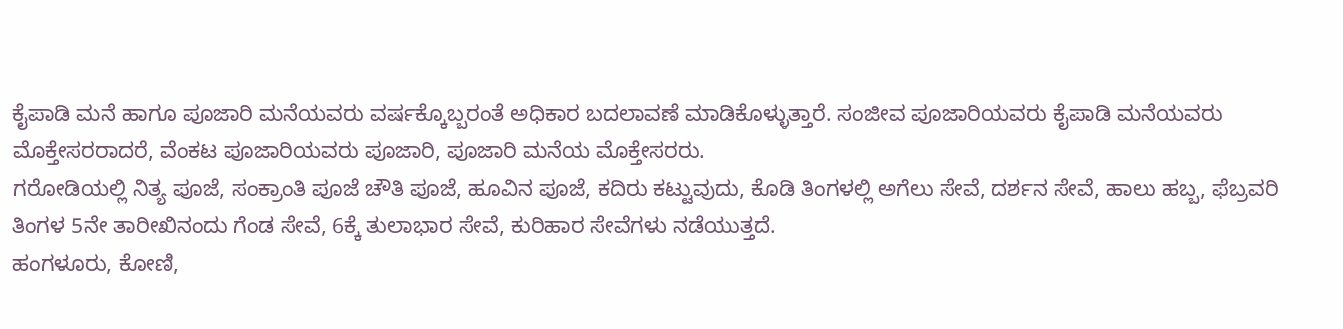ಕೈಪಾಡಿ ಮನೆ ಹಾಗೂ ಪೂಜಾರಿ ಮನೆಯವರು ವರ್ಷಕ್ಕೊಬ್ಬರಂತೆ ಅಧಿಕಾರ ಬದಲಾವಣೆ ಮಾಡಿಕೊಳ್ಳುತ್ತಾರೆ. ಸಂಜೀವ ಪೂಜಾರಿಯವರು ಕೈಪಾಡಿ ಮನೆಯವರು ಮೊಕ್ತೇಸರರಾದರೆ, ವೆಂಕಟ ಪೂಜಾರಿಯವರು ಪೂಜಾರಿ, ಪೂಜಾರಿ ಮನೆಯ ಮೊಕ್ತೇಸರರು.
ಗರೋಡಿಯಲ್ಲಿ ನಿತ್ಯ ಪೂಜೆ, ಸಂಕ್ರಾಂತಿ ಪೂಜೆ ಚೌತಿ ಪೂಜೆ, ಹೂವಿನ ಪೂಜೆ, ಕದಿರು ಕಟ್ಟುವುದು, ಕೊಡಿ ತಿಂಗಳಲ್ಲಿ ಅಗೆಲು ಸೇವೆ, ದರ್ಶನ ಸೇವೆ, ಹಾಲು ಹಬ್ಬ, ಫೆಬ್ರವರಿ ತಿಂಗಳ 5ನೇ ತಾರೀಖಿನಂದು ಗೆಂಡ ಸೇವೆ, 6ಕ್ಕೆ ತುಲಾಭಾರ ಸೇವೆ, ಕುರಿಹಾರ ಸೇವೆಗಳು ನಡೆಯುತ್ತದೆ.
ಹಂಗಳೂರು, ಕೋಣಿ,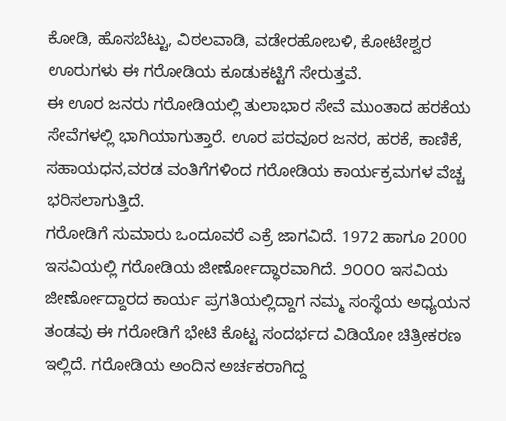ಕೋಡಿ, ಹೊಸಬೆಟ್ಟು, ವಿಠಲವಾಡಿ, ವಡೇರಹೋಬಳಿ, ಕೋಟೇಶ್ವರ ಊರುಗಳು ಈ ಗರೋಡಿಯ ಕೂಡುಕಟ್ಟಿಗೆ ಸೇರುತ್ತವೆ.
ಈ ಊರ ಜನರು ಗರೋಡಿಯಲ್ಲಿ ತುಲಾಭಾರ ಸೇವೆ ಮುಂತಾದ ಹರಕೆಯ ಸೇವೆಗಳಲ್ಲಿ ಭಾಗಿಯಾಗುತ್ತಾರೆ. ಊರ ಪರವೂರ ಜನರ, ಹರಕೆ, ಕಾಣಿಕೆ, ಸಹಾಯಧನ,ವರಡ ವಂತಿಗೆಗಳಿಂದ ಗರೋಡಿಯ ಕಾರ್ಯಕ್ರಮಗಳ ವೆಚ್ಚ ಭರಿಸಲಾಗುತ್ತಿದೆ.
ಗರೋಡಿಗೆ ಸುಮಾರು ಒಂದೂವರೆ ಎಕ್ರೆ ಜಾಗವಿದೆ. 1972 ಹಾಗೂ 2000 ಇಸವಿಯಲ್ಲಿ ಗರೋಡಿಯ ಜೀರ್ಣೋದ್ಧಾರವಾಗಿದೆ. ೨೦೦೦ ಇಸವಿಯ ಜೀರ್ಣೋದ್ದಾರದ ಕಾರ್ಯ ಪ್ರಗತಿಯಲ್ಲಿದ್ದಾಗ ನಮ್ಮ ಸಂಸ್ಥೆಯ ಅಧ್ಯಯನ ತಂಡವು ಈ ಗರೋಡಿಗೆ ಭೇಟಿ ಕೊಟ್ಟ ಸಂದರ್ಭದ ವಿಡಿಯೋ ಚಿತ್ರೀಕರಣ ಇಲ್ಲಿದೆ. ಗರೋಡಿಯ ಅಂದಿನ ಅರ್ಚಕರಾಗಿದ್ದ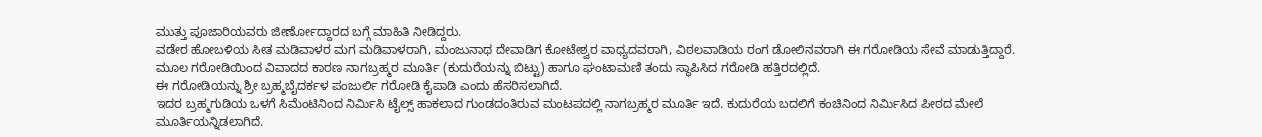ಮುತ್ತು ಪೂಜಾರಿಯವರು ಜೀರ್ಣೋದ್ದಾರದ ಬಗ್ಗೆ ಮಾಹಿತಿ ನೀಡಿದ್ದರು.
ವಡೇರ ಹೋಬಳಿಯ ಸೀತ ಮಡಿವಾಳರ ಮಗ ಮಡಿವಾಳರಾಗಿ, ಮಂಜುನಾಥ ದೇವಾಡಿಗ ಕೋಟೇಶ್ವರ ವಾಧ್ಯದವರಾಗಿ, ವಿಠಲವಾಡಿಯ ರಂಗ ಡೋಲಿನವರಾಗಿ ಈ ಗರೋಡಿಯ ಸೇವೆ ಮಾಡುತ್ತಿದ್ದಾರೆ.
ಮೂಲ ಗರೋಡಿಯಿಂದ ವಿವಾದದ ಕಾರಣ ನಾಗಬ್ರಹ್ಮರ ಮೂರ್ತಿ (ಕುದುರೆಯನ್ನು ಬಿಟ್ಟು) ಹಾಗೂ ಘಂಟಾಮಣಿ ತಂದು ಸ್ಥಾಪಿಸಿದ ಗರೋಡಿ ಹತ್ತಿರದಲ್ಲಿದೆ.
ಈ ಗರೋಡಿಯನ್ನು ಶ್ರೀ ಬ್ರಹ್ಮಬೈದರ್ಕಳ ಪಂಜುರ್ಲಿ ಗರೋಡಿ ಕೈಪಾಡಿ ಎಂದು ಹೆಸರಿಸಲಾಗಿದೆ.
ಇದರ ಬ್ರಹ್ಮಗುಡಿಯ ಒಳಗೆ ಸಿಮೆಂಟಿನಿಂದ ನಿರ್ಮಿಸಿ ಟೈಲ್ಸ್ ಹಾಕಲಾದ ಗುಂಡದಂತಿರುವ ಮಂಟಪದಲ್ಲಿ ನಾಗಬ್ರಹ್ಮರ ಮೂರ್ತಿ ಇದೆ. ಕುದುರೆಯ ಬದಲಿಗೆ ಕಂಚಿನಿಂದ ನಿರ್ಮಿಸಿದ ಪೀಠದ ಮೇಲೆ ಮೂರ್ತಿಯನ್ನಿಡಲಾಗಿದೆ.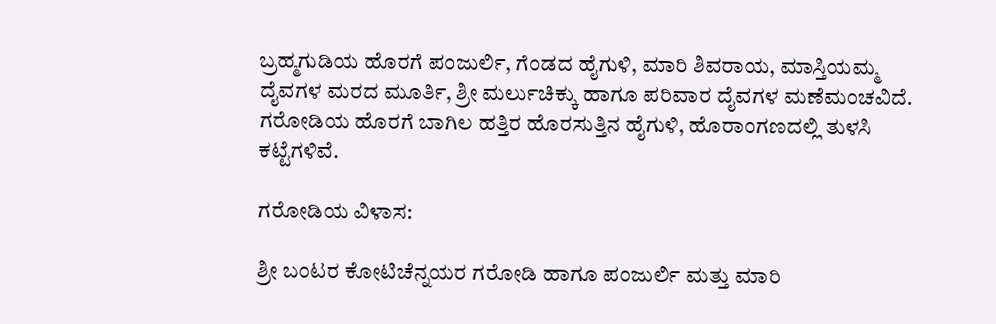ಬ್ರಹ್ಮಗುಡಿಯ ಹೊರಗೆ ಪಂಜುರ್ಲಿ, ಗೆಂಡದ ಹೈಗುಳಿ, ಮಾರಿ ಶಿವರಾಯ, ಮಾಸ್ತಿಯಮ್ಮ ದೈವಗಳ ಮರದ ಮೂರ್ತಿ, ಶ್ರೀ ಮರ್ಲುಚಿಕ್ಕು ಹಾಗೂ ಪರಿವಾರ ದೈವಗಳ ಮಣೆಮಂಚವಿದೆ.
ಗರೋಡಿಯ ಹೊರಗೆ ಬಾಗಿಲ ಹತ್ತಿರ ಹೊರಸುತ್ತಿನ ಹೈಗುಳಿ, ಹೊರಾಂಗಣದಲ್ಲಿ ತುಳಸಿ ಕಟ್ಟೆಗಳಿವೆ.

ಗರೋಡಿಯ ವಿಳಾಸ:

ಶ್ರೀ ಬಂಟರ ಕೋಟಿಚೆನ್ನಯರ ಗರೋಡಿ ಹಾಗೂ ಪಂಜುರ್ಲಿ ಮತ್ತು ಮಾರಿ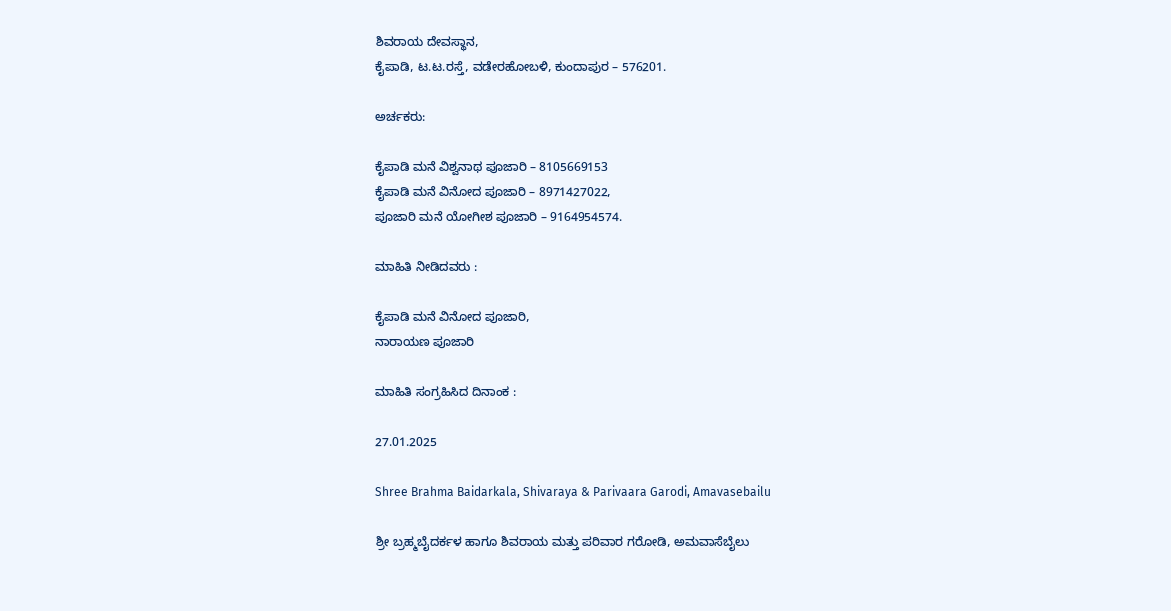ಶಿವರಾಯ ದೇವಸ್ಥಾನ,
ಕೈಪಾಡಿ, ಟ.ಟ.ರಸ್ತೆ, ವಡೇರಹೋಬಳಿ, ಕುಂದಾಪುರ – 576201.

ಅರ್ಚಕರು:

ಕೈಪಾಡಿ ಮನೆ ವಿಶ್ವನಾಥ ಪೂಜಾರಿ – 8105669153
ಕೈಪಾಡಿ ಮನೆ ವಿನೋದ ಪೂಜಾರಿ – 8971427022,
ಪೂಜಾರಿ ಮನೆ ಯೋಗೀಶ ಪೂಜಾರಿ – 9164954574.

ಮಾಹಿತಿ ನೀಡಿದವರು :

ಕೈಪಾಡಿ ಮನೆ ವಿನೋದ ಪೂಜಾರಿ,
ನಾರಾಯಣ ಪೂಜಾರಿ

ಮಾಹಿತಿ ಸಂಗ್ರಹಿಸಿದ ದಿನಾಂಕ :

27.01.2025

Shree Brahma Baidarkala, Shivaraya & Parivaara Garodi, Amavasebailu

ಶ್ರೀ ಬ್ರಹ್ಮಬೈದರ್ಕಳ ಹಾಗೂ ಶಿವರಾಯ ಮತ್ತು ಪರಿವಾರ ಗರೋಡಿ, ಅಮವಾಸೆಬೈಲು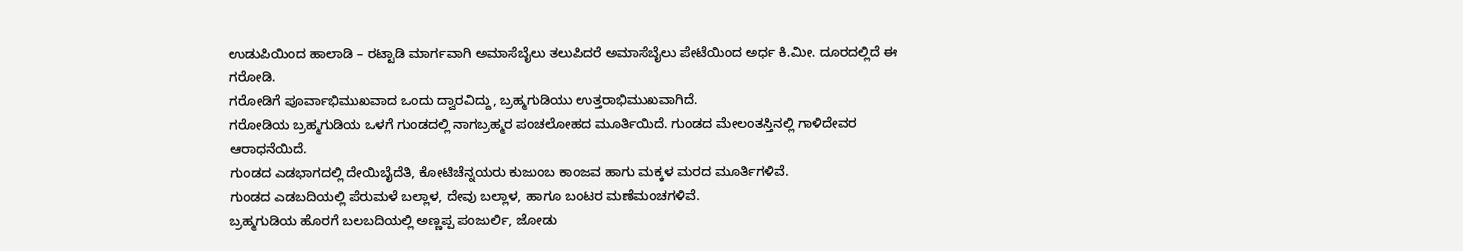ಉಡುಪಿಯಿಂದ ಹಾಲಾಡಿ – ರಟ್ಟಾಡಿ ಮಾರ್ಗವಾಗಿ ಅಮಾಸೆಬೈಲು ತಲುಪಿದರೆ ಅಮಾಸೆಬೈಲು ಪೇಟೆಯಿಂದ ಅರ್ಧ ಕಿ.ಮೀ. ದೂರದಲ್ಲಿದೆ ಈ ಗರೋಡಿ.
ಗರೋಡಿಗೆ ಪೂರ್ವಾಭಿಮುಖವಾದ ಒಂದು ದ್ವಾರವಿದ್ದು, ಬ್ರಹ್ಮಗುಡಿಯು ಉತ್ತರಾಭಿಮುಖವಾಗಿದೆ.
ಗರೋಡಿಯ ಬ್ರಹ್ಮಗುಡಿಯ ಒಳಗೆ ಗುಂಡದಲ್ಲಿ ನಾಗಬ್ರಹ್ಮರ ಪಂಚಲೋಹದ ಮೂರ್ತಿಯಿದೆ. ಗುಂಡದ ಮೇಲಂತಸ್ತಿನಲ್ಲಿ ಗಾಳಿದೇವರ ಆರಾಧನೆಯಿದೆ.
ಗುಂಡದ ಎಡಭಾಗದಲ್ಲಿ ದೇಯಿಬೈದೆತಿ, ಕೋಟಿಚೆನ್ನಯರು ಕುಜುಂಬ ಕಾಂಜವ ಹಾಗು ಮಕ್ಕಳ ಮರದ ಮೂರ್ತಿಗಳಿವೆ.
ಗುಂಡದ ಎಡಬದಿಯಲ್ಲಿ ಪೆರುಮಳೆ ಬಲ್ಲಾಳ, ದೇವು ಬಲ್ಲಾಳ, ಹಾಗೂ ಬಂಟರ ಮಣೆಮಂಚಗಳಿವೆ.
ಬ್ರಹ್ಮಗುಡಿಯ ಹೊರಗೆ ಬಲಬದಿಯಲ್ಲಿ ಅಣ್ಣಪ್ಪ ಪಂಜುರ್ಲಿ, ಜೋಡು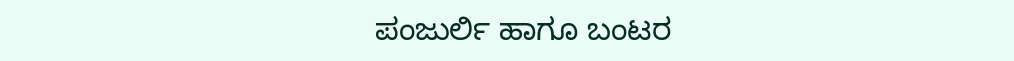ಪಂಜುರ್ಲಿ ಹಾಗೂ ಬಂಟರ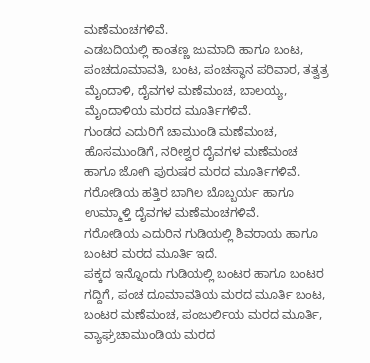ಮಣೆಮಂಚಗಳಿವೆ.
ಎಡಬದಿಯಲ್ಲಿ ಕಾಂತಣ್ಣ ಜುಮಾದಿ ಹಾಗೂ ಬಂಟ, ಪಂಚದೂಮಾವತಿ, ಬಂಟ, ಪಂಚಸ್ಥಾನ ಪರಿವಾರ, ತತ್ವತ್ರ ಮೈಂದಾಳಿ, ದೈವಗಳ ಮಣೆಮಂಚ, ಬಾಲಯ್ಯ, ಮೈಂದಾಳಿಯ ಮರದ ಮೂರ್ತಿಗಳಿವೆ.
ಗುಂಡದ ಎದುರಿಗೆ ಚಾಮುಂಡಿ ಮಣೆಮಂಚ, ಹೊಸಮುಂಡಿಗೆ, ನರೀಶ್ವರ ದೈವಗಳ ಮಣೆಮಂಚ ಹಾಗೂ ಜೋಗಿ ಪುರುಷರ ಮರದ ಮೂರ್ತಿಗಳಿವೆ.
ಗರೋಡಿಯ ಹತ್ತಿರ ಬಾಗಿಲ ಬೊಬ್ಬರ್ಯ ಹಾಗೂ ಉಮ್ಮಾಳ್ತಿ ದೈವಗಳ ಮಣೆಮಂಚಗಳಿವೆ.
ಗರೋಡಿಯ ಎದುರಿನ ಗುಡಿಯಲ್ಲಿ ಶಿವರಾಯ ಹಾಗೂ ಬಂಟರ ಮರದ ಮೂರ್ತಿ ಇದೆ.
ಪಕ್ಕದ ಇನ್ನೊಂದು ಗುಡಿಯಲ್ಲಿ ಬಂಟರ ಹಾಗೂ ಬಂಟರ ಗದ್ದಿಗೆ, ಪಂಚ ದೂಮಾವತಿಯ ಮರದ ಮೂರ್ತಿ ಬಂಟ, ಬಂಟರ ಮಣೆಮಂಚ, ಪಂಜುರ್ಲಿಯ ಮರದ ಮೂರ್ತಿ, ವ್ಯಾಘ್ರಚಾಮುಂಡಿಯ ಮರದ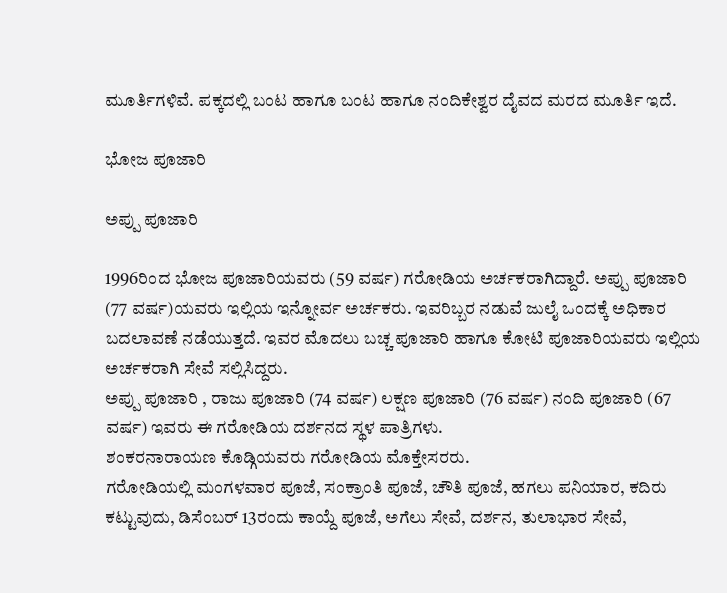ಮೂರ್ತಿಗಳಿವೆ. ಪಕ್ಕದಲ್ಲಿ ಬಂಟ ಹಾಗೂ ಬಂಟ ಹಾಗೂ ನಂದಿಕೇಶ್ವರ ದೈವದ ಮರದ ಮೂರ್ತಿ ಇದೆ.

ಭೋಜ ಪೂಜಾರಿ

ಅಪ್ಪು ಪೂಜಾರಿ

1996ರಿಂದ ಭೋಜ ಪೂಜಾರಿಯವರು (59 ವರ್ಷ) ಗರೋಡಿಯ ಅರ್ಚಕರಾಗಿದ್ದಾರೆ. ಅಪ್ಪು ಪೂಜಾರಿ (77 ವರ್ಷ)ಯವರು ಇಲ್ಲಿಯ ಇನ್ನೋರ್ವ ಅರ್ಚಕರು. ಇವರಿಬ್ಬರ ನಡುವೆ ಜುಲೈ ಒಂದಕ್ಕೆ ಅಧಿಕಾರ ಬದಲಾವಣೆ ನಡೆಯುತ್ತದೆ. ಇವರ ಮೊದಲು ಬಚ್ಚ ಪೂಜಾರಿ ಹಾಗೂ ಕೋಟಿ ಪೂಜಾರಿಯವರು ಇಲ್ಲಿಯ ಅರ್ಚಕರಾಗಿ ಸೇವೆ ಸಲ್ಲಿಸಿದ್ದರು.
ಅಪ್ಪು ಪೂಜಾರಿ , ರಾಜು ಪೂಜಾರಿ (74 ವರ್ಷ) ಲಕ್ಷಣ ಪೂಜಾರಿ (76 ವರ್ಷ) ನಂದಿ ಪೂಜಾರಿ (67 ವರ್ಷ) ಇವರು ಈ ಗರೋಡಿಯ ದರ್ಶನದ ಸ್ಥಳ ಪಾತ್ರಿಗಳು.
ಶಂಕರನಾರಾಯಣ ಕೊಡ್ಗಿಯವರು ಗರೋಡಿಯ ಮೊಕ್ತೇಸರರು.
ಗರೋಡಿಯಲ್ಲಿ ಮಂಗಳವಾರ ಪೂಜೆ, ಸಂಕ್ರಾಂತಿ ಪೂಜೆ, ಚೌತಿ ಪೂಜೆ, ಹಗಲು ಪನಿಯಾರ, ಕದಿರು ಕಟ್ಟುವುದು, ಡಿಸೆಂಬರ್ 13ರಂದು ಕಾಯ್ದೆ ಪೂಜೆ, ಅಗೆಲು ಸೇವೆ, ದರ್ಶನ, ತುಲಾಭಾರ ಸೇವೆ,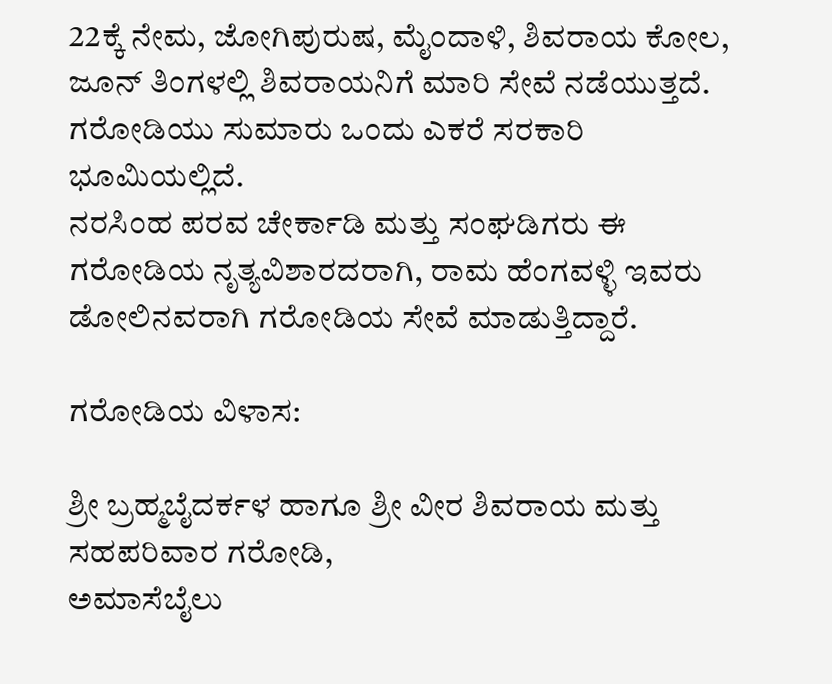22ಕ್ಕೆ ನೇಮ, ಜೋಗಿಪುರುಷ, ಮೈಂದಾಳಿ, ಶಿವರಾಯ ಕೋಲ, ಜೂನ್ ತಿಂಗಳಲ್ಲಿ ಶಿವರಾಯನಿಗೆ ಮಾರಿ ಸೇವೆ ನಡೆಯುತ್ತದೆ.
ಗರೋಡಿಯು ಸುಮಾರು ಒಂದು ಎಕರೆ ಸರಕಾರಿ ಭೂಮಿಯಲ್ಲಿದೆ.
ನರಸಿಂಹ ಪರವ ಚೇರ್ಕಾಡಿ ಮತ್ತು ಸಂಘಡಿಗರು ಈ ಗರೋಡಿಯ ನೃತ್ಯವಿಶಾರದರಾಗಿ, ರಾಮ ಹೆಂಗವಳ್ಳಿ ಇವರು ಡೋಲಿನವರಾಗಿ ಗರೋಡಿಯ ಸೇವೆ ಮಾಡುತ್ತಿದ್ದಾರೆ.

ಗರೋಡಿಯ ವಿಳಾಸ:

ಶ್ರೀ ಬ್ರಹ್ಮಬೈದರ್ಕಳ ಹಾಗೂ ಶ್ರೀ ವೀರ ಶಿವರಾಯ ಮತ್ತು ಸಹಪರಿವಾರ ಗರೋಡಿ,
ಅಮಾಸೆಬೈಲು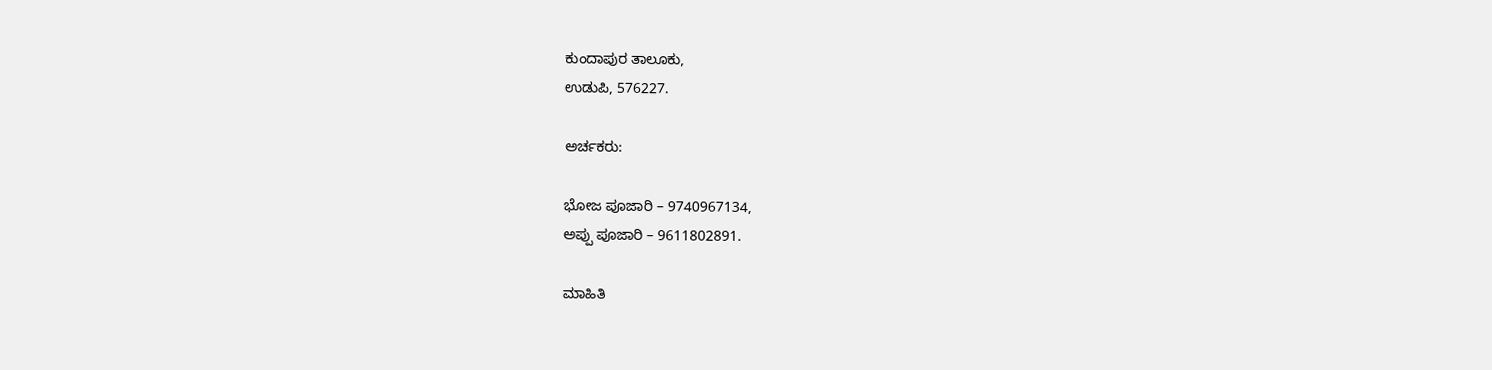ಕುಂದಾಪುರ ತಾಲೂಕು,
ಉಡುಪಿ, 576227.

ಅರ್ಚಕರು:

ಭೋಜ ಪೂಜಾರಿ – 9740967134,
ಅಪ್ಪು ಪೂಜಾರಿ – 9611802891.

ಮಾಹಿತಿ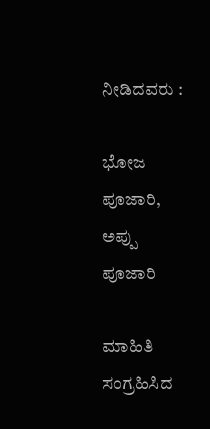ನೀಡಿದವರು :

ಭೋಜ ಪೂಜಾರಿ,
ಅಪ್ಪು ಪೂಜಾರಿ

ಮಾಹಿತಿ ಸಂಗ್ರಹಿಸಿದ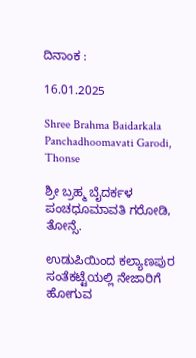ದಿನಾಂಕ :

16.01.2025

Shree Brahma Baidarkala Panchadhoomavati Garodi, Thonse

ಶ್ರೀ ಬ್ರಹ್ಮ ಬೈದರ್ಕಳ ಪಂಚಧೂಮಾವತಿ ಗರೋಡಿ, ತೋನ್ಸೆ.

ಉಡುಪಿಯಿಂದ ಕಲ್ಯಾಣಪುರ ಸಂತೆಕಟ್ಟೆಯಲ್ಲಿ ನೇಜಾರಿಗೆ ಹೋಗುವ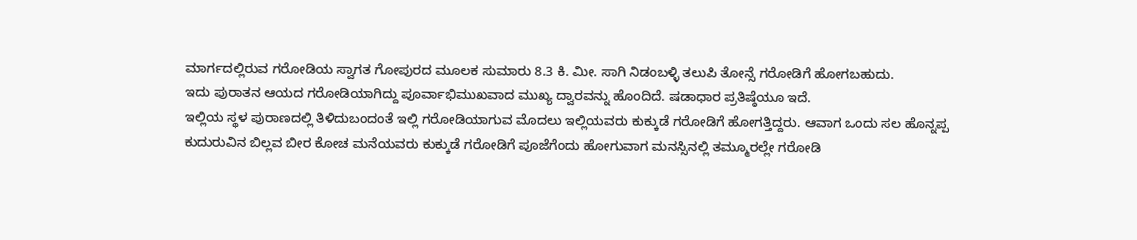ಮಾರ್ಗದಲ್ಲಿರುವ ಗರೋಡಿಯ ಸ್ವಾಗತ ಗೋಪುರದ ಮೂಲಕ ಸುಮಾರು 8.3 ಕಿ. ಮೀ. ಸಾಗಿ ನಿಡಂಬಳ್ಳಿ ತಲುಪಿ ತೋನ್ಸೆ ಗರೋಡಿಗೆ ಹೋಗಬಹುದು.
ಇದು ಪುರಾತನ ಆಯದ ಗರೋಡಿಯಾಗಿದ್ದು ಪೂರ್ವಾಭಿಮುಖವಾದ ಮುಖ್ಯ ದ್ವಾರವನ್ನು ಹೊಂದಿದೆ. ಷಡಾಧಾರ ಪ್ರತಿಷ್ಠೆಯೂ ಇದೆ.
ಇಲ್ಲಿಯ ಸ್ಥಳ ಪುರಾಣದಲ್ಲಿ ತಿಳಿದುಬಂದಂತೆ ಇಲ್ಲಿ ಗರೋಡಿಯಾಗುವ ಮೊದಲು ಇಲ್ಲಿಯವರು ಕುಕ್ಕುಡೆ ಗರೋಡಿಗೆ ಹೋಗತ್ತಿದ್ದರು. ಆವಾಗ ಒಂದು ಸಲ ಹೊನ್ನಪ್ಪ ಕುದುರುವಿನ ಬಿಲ್ಲವ ಬೀರ ಕೋಚ ಮನೆಯವರು ಕುಕ್ಕುಡೆ ಗರೋಡಿಗೆ ಪೂಜೆಗೆಂದು ಹೋಗುವಾಗ ಮನಸ್ಸಿನಲ್ಲಿ ತಮ್ಮೂರಲ್ಲೇ ಗರೋಡಿ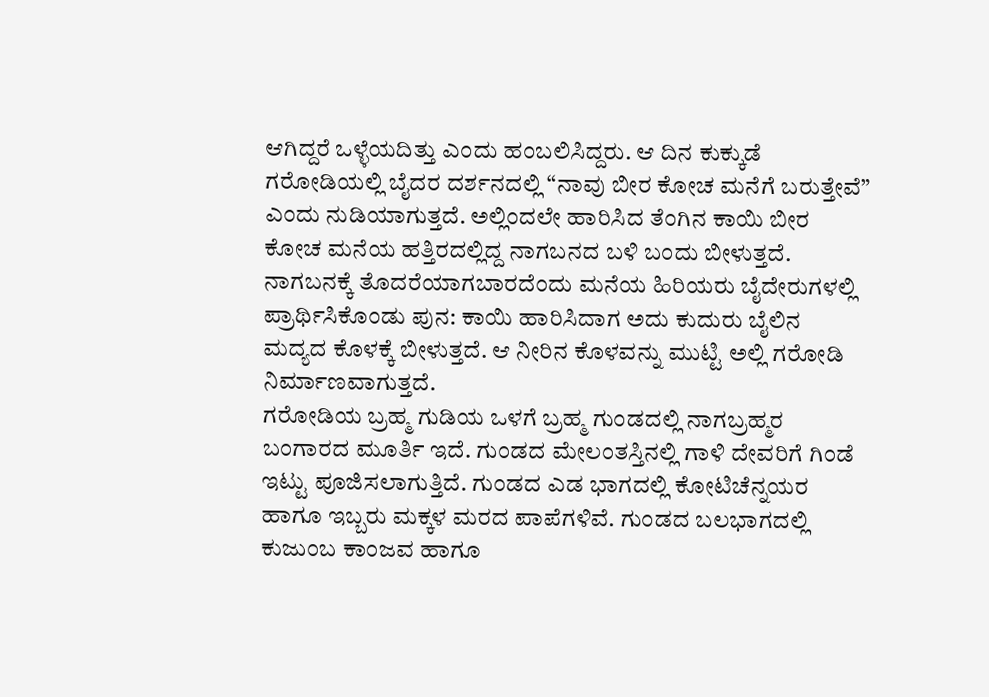ಆಗಿದ್ದರೆ ಒಳ್ಳೆಯದಿತ್ತು ಎಂದು ಹಂಬಲಿಸಿದ್ದರು. ಆ ದಿನ ಕುಕ್ಕುಡೆ ಗರೋಡಿಯಲ್ಲಿ ಬೈದರ ದರ್ಶನದಲ್ಲಿ “ನಾವು ಬೀರ ಕೋಚ ಮನೆಗೆ ಬರುತ್ತೇವೆ” ಎಂದು ನುಡಿಯಾಗುತ್ತದೆ. ಅಲ್ಲಿಂದಲೇ ಹಾರಿಸಿದ ತೆಂಗಿನ ಕಾಯಿ ಬೀರ ಕೋಚ ಮನೆಯ ಹತ್ತಿರದಲ್ಲಿದ್ದ ನಾಗಬನದ ಬಳಿ ಬಂದು ಬೀಳುತ್ತದೆ. ನಾಗಬನಕ್ಕೆ ತೊದರೆಯಾಗಬಾರದೆಂದು ಮನೆಯ ಹಿರಿಯರು ಬೈದೇರುಗಳಲ್ಲಿ ಪ್ರಾರ್ಥಿಸಿಕೊಂಡು ಪುನ: ಕಾಯಿ ಹಾರಿಸಿದಾಗ ಅದು ಕುದುರು ಬೈಲಿನ ಮದ್ಯದ ಕೊಳಕ್ಕೆ ಬೀಳುತ್ತದೆ. ಆ ನೀರಿನ ಕೊಳವನ್ನು ಮುಟ್ಟಿ ಅಲ್ಲಿ ಗರೋಡಿ ನಿರ್ಮಾಣವಾಗುತ್ತದೆ.
ಗರೋಡಿಯ ಬ್ರಹ್ಮ ಗುಡಿಯ ಒಳಗೆ ಬ್ರಹ್ಮ ಗುಂಡದಲ್ಲಿ ನಾಗಬ್ರಹ್ಮರ ಬಂಗಾರದ ಮೂರ್ತಿ ಇದೆ. ಗುಂಡದ ಮೇಲಂತಸ್ತಿನಲ್ಲಿ ಗಾಳಿ ದೇವರಿಗೆ ಗಿಂಡೆ ಇಟ್ಟು ಪೂಜಿಸಲಾಗುತ್ತಿದೆ. ಗುಂಡದ ಎಡ ಭಾಗದಲ್ಲಿ ಕೋಟಿಚೆನ್ನಯರ ಹಾಗೂ ಇಬ್ಬರು ಮಕ್ಕಳ ಮರದ ಪಾಪೆಗಳಿವೆ. ಗುಂಡದ ಬಲಭಾಗದಲ್ಲಿ ಕುಜುಂಬ ಕಾಂಜವ ಹಾಗೂ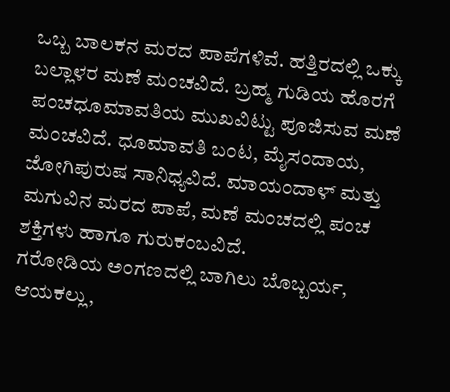ಒಬ್ಬ ಬಾಲಕನ ಮರದ ಪಾಪೆಗಳಿವೆ. ಹತ್ತಿರದಲ್ಲಿ ಒಕ್ಕು ಬಲ್ಲಾಳರ ಮಣೆ ಮಂಚವಿದೆ. ಬ್ರಹ್ಮ ಗುಡಿಯ ಹೊರಗೆ ಪಂಚಧೂಮಾವತಿಯ ಮುಖವಿಟ್ಟು ಪೂಜಿಸುವ ಮಣೆ ಮಂಚವಿದೆ. ಧೂಮಾವತಿ ಬಂಟ, ಮೈಸಂದಾಯ, ಜೋಗಿಪುರುಷ ಸಾನಿಧ್ಯವಿದೆ. ಮಾಯಂದಾಳ್ ಮತ್ತು ಮಗುವಿನ ಮರದ ಪಾಪೆ, ಮಣೆ ಮಂಚದಲ್ಲಿ ಪಂಚ ಶಕ್ತಿಗಳು ಹಾಗೂ ಗುರುಕಂಬವಿದೆ.
ಗರೋಡಿಯ ಅಂಗಣದಲ್ಲಿ ಬಾಗಿಲು ಬೊಬ್ಬರ್ಯ, ಆಯಕಲ್ಲು,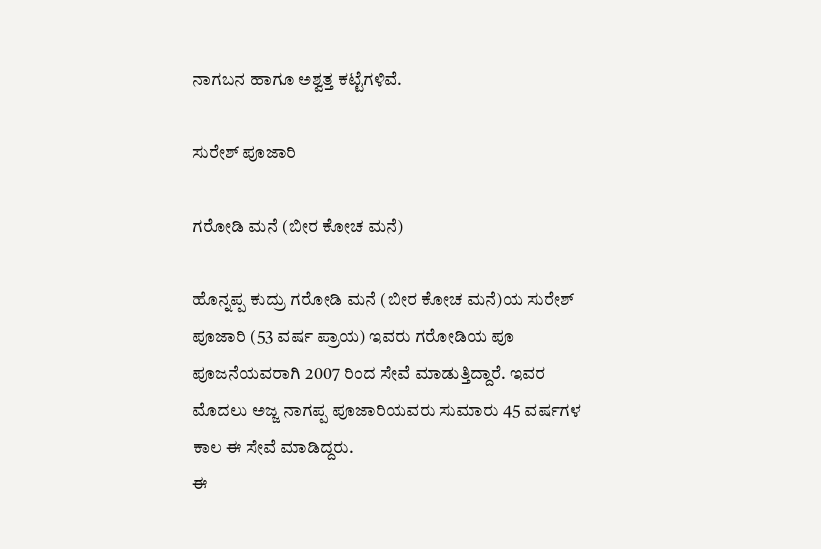ನಾಗಬನ ಹಾಗೂ ಅಶ್ವತ್ತ ಕಟ್ಟೆಗಳಿವೆ.

ಸುರೇಶ್ ಪೂಜಾರಿ

ಗರೋಡಿ ಮನೆ (ಬೀರ ಕೋಚ ಮನೆ)

ಹೊನ್ನಪ್ಪ ಕುದ್ರು ಗರೋಡಿ ಮನೆ (ಬೀರ ಕೋಚ ಮನೆ)ಯ ಸುರೇಶ್ ಪೂಜಾರಿ (53 ವರ್ಷ ಪ್ರಾಯ) ಇವರು ಗರೋಡಿಯ ಪೂ ಪೂಜನೆಯವರಾಗಿ 2007 ರಿಂದ ಸೇವೆ ಮಾಡುತ್ತಿದ್ದಾರೆ. ಇವರ ಮೊದಲು ಅಜ್ಜ ನಾಗಪ್ಪ ಪೂಜಾರಿಯವರು ಸುಮಾರು 45 ವರ್ಷಗಳ ಕಾಲ ಈ ಸೇವೆ ಮಾಡಿದ್ದರು.
ಈ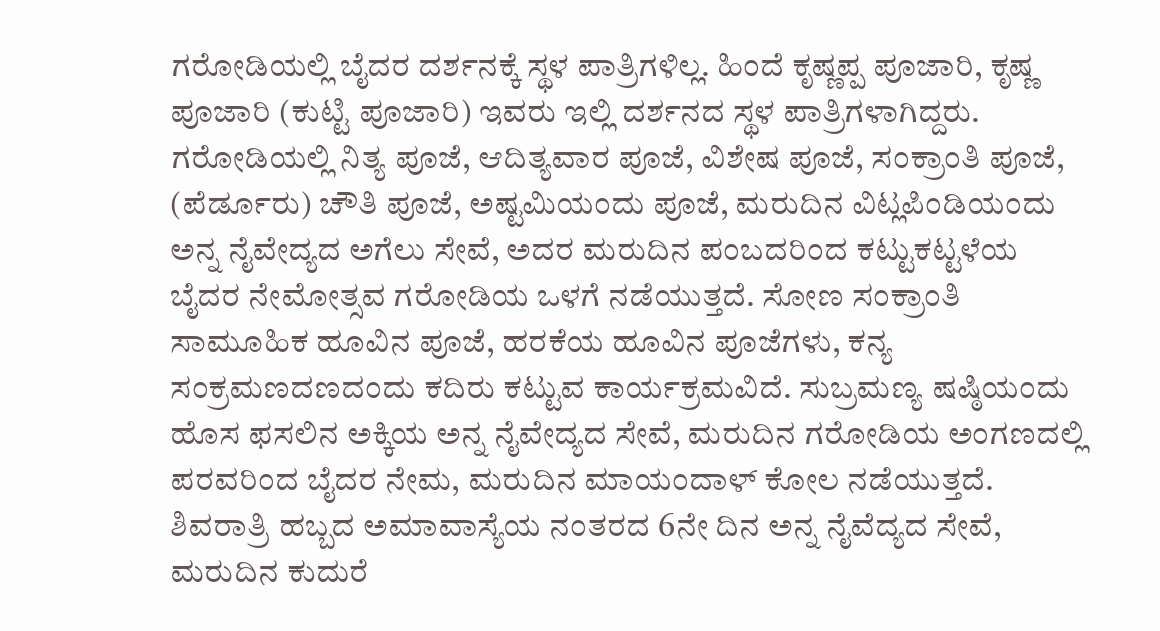ಗರೋಡಿಯಲ್ಲಿ ಬೈದರ ದರ್ಶನಕ್ಕೆ ಸ್ಥಳ ಪಾತ್ರಿಗಳಿಲ್ಲ. ಹಿಂದೆ ಕೃಷ್ಣಪ್ಪ ಪೂಜಾರಿ, ಕೃಷ್ಣ ಪೂಜಾರಿ (ಕುಟ್ಟಿ ಪೂಜಾರಿ) ಇವರು ಇಲ್ಲಿ ದರ್ಶನದ ಸ್ಥಳ ಪಾತ್ರಿಗಳಾಗಿದ್ದರು.
ಗರೋಡಿಯಲ್ಲಿ ನಿತ್ಯ ಪೂಜೆ, ಆದಿತ್ಯವಾರ ಪೂಜೆ, ವಿಶೇಷ ಪೂಜೆ, ಸಂಕ್ರಾಂತಿ ಪೂಜೆ, (ಪೆರ್ಡೂರು) ಚೌತಿ ಪೂಜೆ, ಅಷ್ಟಮಿಯಂದು ಪೂಜೆ, ಮರುದಿನ ವಿಟ್ಲಪಿಂಡಿಯಂದು ಅನ್ನ ನೈವೇದ್ಯದ ಅಗೆಲು ಸೇವೆ, ಅದರ ಮರುದಿನ ಪಂಬದರಿಂದ ಕಟ್ಟುಕಟ್ಟಳೆಯ ಬೈದರ ನೇಮೋತ್ಸವ ಗರೋಡಿಯ ಒಳಗೆ ನಡೆಯುತ್ತದೆ. ಸೋಣ ಸಂಕ್ರಾಂತಿ ಸಾಮೂಹಿಕ ಹೂವಿನ ಪೂಜೆ, ಹರಕೆಯ ಹೂವಿನ ಪೂಜೆಗಳು, ಕನ್ಯ ಸಂಕ್ರಮಣದಣದಂದು ಕದಿರು ಕಟ್ಟುವ ಕಾರ್ಯಕ್ರಮವಿದೆ. ಸುಬ್ರಮಣ್ಯ ಷಷ್ಠಿಯಂದು ಹೊಸ ಫಸಲಿನ ಅಕ್ಕಿಯ ಅನ್ನ ನೈವೇದ್ಯದ ಸೇವೆ, ಮರುದಿನ ಗರೋಡಿಯ ಅಂಗಣದಲ್ಲಿ ಪರವರಿಂದ ಬೈದರ ನೇಮ, ಮರುದಿನ ಮಾಯಂದಾಳ್ ಕೋಲ ನಡೆಯುತ್ತದೆ. ಶಿವರಾತ್ರಿ ಹಬ್ಬದ ಅಮಾವಾಸ್ಯೆಯ ನಂತರದ 6ನೇ ದಿನ ಅನ್ನ ನೈವೆದ್ಯದ ಸೇವೆ, ಮರುದಿನ ಕುದುರೆ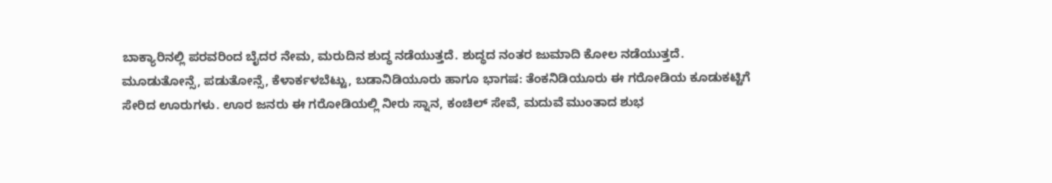ಬಾಕ್ಯಾರಿನಲ್ಲಿ ಪರವರಿಂದ ಬೈದರ ನೇಮ, ಮರುದಿನ ಶುದ್ಧ ನಡೆಯುತ್ತದೆ. ಶುದ್ಧದ ನಂತರ ಜುಮಾದಿ ಕೋಲ ನಡೆಯುತ್ತದೆ.
ಮೂಡುತೋನ್ಸೆ, ಪಡುತೋನ್ಸೆ, ಕೆಳಾರ್ಕಳಬೆಟ್ಟು, ಬಡಾನಿಡಿಯೂರು ಹಾಗೂ ಭಾಗಷ: ತೆಂಕನಿಡಿಯೂರು ಈ ಗರೋಡಿಯ ಕೂಡುಕಟ್ಟಿಗೆ ಸೇರಿದ ಊರುಗಳು. ಊರ ಜನರು ಈ ಗರೋಡಿಯಲ್ಲಿ ನೀರು ಸ್ನಾನ, ಕಂಚಿಲ್ ಸೇವೆ, ಮದುವೆ ಮುಂತಾದ ಶುಭ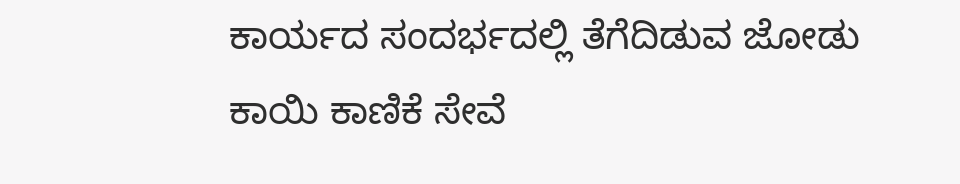ಕಾರ್ಯದ ಸಂದರ್ಭದಲ್ಲಿ ತೆಗೆದಿಡುವ ಜೋಡು ಕಾಯಿ ಕಾಣಿಕೆ ಸೇವೆ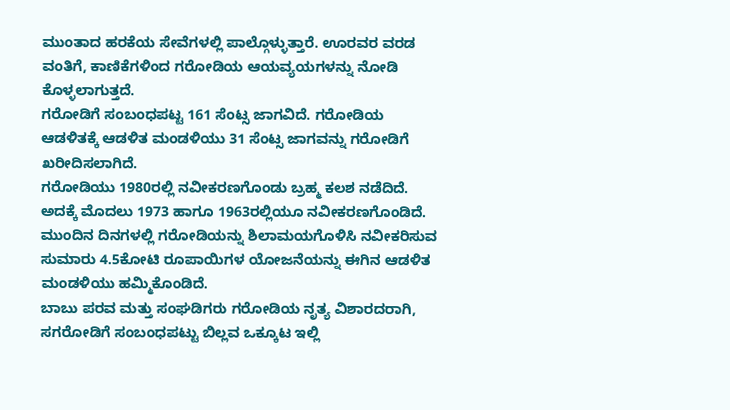ಮುಂತಾದ ಹರಕೆಯ ಸೇವೆಗಳಲ್ಲಿ ಪಾಲ್ಗೊಳ್ಳುತ್ತಾರೆ. ಊರವರ ವರಡ ವಂತಿಗೆ, ಕಾಣಿಕೆಗಳಿಂದ ಗರೋಡಿಯ ಆಯವ್ಯಯಗಳನ್ನು ನೋಡಿ ಕೊಳ್ಳಲಾಗುತ್ತದೆ.
ಗರೋಡಿಗೆ ಸಂಬಂಧಪಟ್ಟ 161 ಸೆಂಟ್ಸ ಜಾಗವಿದೆ. ಗರೋಡಿಯ ಆಡಳಿತಕ್ಕೆ ಆಡಳಿತ ಮಂಡಳಿಯು 31 ಸೆಂಟ್ಸ ಜಾಗವನ್ನು ಗರೋಡಿಗೆ ಖರೀದಿಸಲಾಗಿದೆ.
ಗರೋಡಿಯು 1980ರಲ್ಲಿ ನವೀಕರಣಗೊಂಡು ಬ್ರಹ್ಮ ಕಲಶ ನಡೆದಿದೆ. ಅದಕ್ಕೆ ಮೊದಲು 1973 ಹಾಗೂ 1963ರಲ್ಲಿಯೂ ನವೀಕರಣಗೊಂಡಿದೆ. ಮುಂದಿನ ದಿನಗಳಲ್ಲಿ ಗರೋಡಿಯನ್ನು ಶಿಲಾಮಯಗೊಳಿಸಿ ನವೀಕರಿಸುವ ಸುಮಾರು 4.5ಕೋಟಿ ರೂಪಾಯಿಗಳ ಯೋಜನೆಯನ್ನು ಈಗಿನ ಆಡಳಿತ ಮಂಡಳಿಯು ಹಮ್ಮಿಕೊಂಡಿದೆ.
ಬಾಬು ಪರವ ಮತ್ತು ಸಂಘಡಿಗರು ಗರೋಡಿಯ ನೃತ್ಯ ವಿಶಾರದರಾಗಿ, ಸಗರೋಡಿಗೆ ಸಂಬಂಧಪಟ್ಟು ಬಿಲ್ಲವ ಒಕ್ಕೂಟ ಇಲ್ಲಿ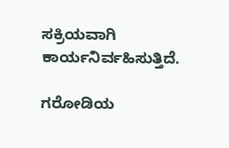ಸಕ್ರಿಯವಾಗಿ ಕಾರ್ಯನಿರ್ವಹಿಸುತ್ತಿದೆ.

ಗರೋಡಿಯ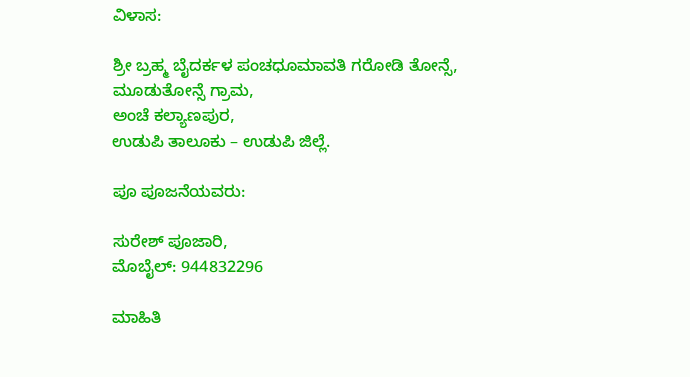ವಿಳಾಸ:

ಶ್ರೀ ಬ್ರಹ್ಮ ಬೈದರ್ಕಳ ಪಂಚಧೂಮಾವತಿ ಗರೋಡಿ ತೋನ್ಸೆ,
ಮೂಡುತೋನ್ಸೆ ಗ್ರಾಮ,
ಅಂಚೆ ಕಲ್ಯಾಣಪುರ,
ಉಡುಪಿ ತಾಲೂಕು – ಉಡುಪಿ ಜಿಲ್ಲೆ.

ಪೂ ಪೂಜನೆಯವರು:

ಸುರೇಶ್ ಪೂಜಾರಿ,
ಮೊಬೈಲ್: 944832296

ಮಾಹಿತಿ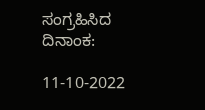ಸಂಗ್ರಹಿಸಿದ ದಿನಾಂಕ:

11-10-2022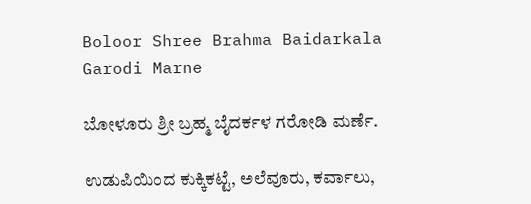Boloor Shree Brahma Baidarkala Garodi Marne

ಬೋಳೂರು ಶ್ರೀ ಬ್ರಹ್ಮ ಬೈದರ್ಕಳ ಗರೋಡಿ ಮರ್ಣೆ.

ಉಡುಪಿಯಿಂದ ಕುಕ್ಕಿಕಟ್ಟೆ, ಅಲೆವೂರು, ಕರ್ವಾಲು,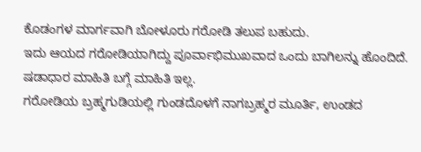ಕೊಡಂಗಳ ಮಾರ್ಗವಾಗಿ ಬೋಳೂರು ಗರೋಡಿ ತಲುಪ ಬಹುದು.
ಇದು ಆಯದ ಗರೋಡಿಯಾಗಿದ್ದು ಪೂರ್ವಾಭಿಮುಖವಾದ ಒಂದು ಬಾಗಿಲನ್ನು ಹೊಂದಿದೆ. ಷಡಾಧಾರ ಮಾಹಿತಿ ಬಗ್ಗೆ ಮಾಹಿತಿ ಇಲ್ಲ.
ಗರೋಡಿಯ ಬ್ರಹ್ಮಗುಡಿಯಲ್ಲಿ ಗುಂಡದೊಳಗೆ ನಾಗಬ್ರಹ್ಮರ ಮೂರ್ತಿ, ಉಂಡದ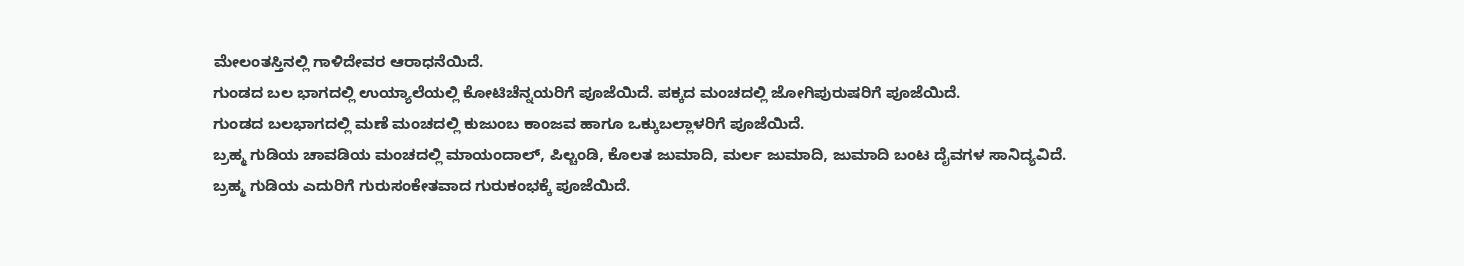ಮೇಲಂತಸ್ತಿನಲ್ಲಿ ಗಾಳಿದೇವರ ಆರಾಧನೆಯಿದೆ.
ಗುಂಡದ ಬಲ ಭಾಗದಲ್ಲಿ ಉಯ್ಯಾಲೆಯಲ್ಲಿ ಕೋಟಿಚೆನ್ನಯರಿಗೆ ಪೂಜೆಯಿದೆ. ಪಕ್ಕದ ಮಂಚದಲ್ಲಿ ಜೋಗಿಪುರುಷರಿಗೆ ಪೂಜೆಯಿದೆ.
ಗುಂಡದ ಬಲಭಾಗದಲ್ಲಿ ಮಣೆ ಮಂಚದಲ್ಲಿ ಕುಜುಂಬ ಕಾಂಜವ ಹಾಗೂ ಒಕ್ಕುಬಲ್ಲಾಳರಿಗೆ ಪೂಜೆಯಿದೆ.
ಬ್ರಹ್ಮ ಗುಡಿಯ ಚಾವಡಿಯ ಮಂಚದಲ್ಲಿ ಮಾಯಂದಾಲ್, ಪಿಲ್ಚಂಡಿ, ಕೊಲತ ಜುಮಾದಿ, ಮರ್ಲ ಜುಮಾದಿ, ಜುಮಾದಿ ಬಂಟ ದೈವಗಳ ಸಾನಿದ್ಯವಿದೆ.
ಬ್ರಹ್ಮ ಗುಡಿಯ ಎದುರಿಗೆ ಗುರುಸಂಕೇತವಾದ ಗುರುಕಂಭಕ್ಕೆ ಪೂಜೆಯಿದೆ.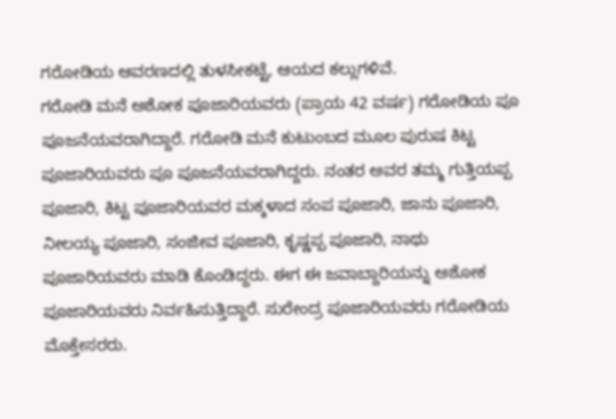ಗರೋಡಿಯ ಆವರಣದಲ್ಲಿ ತುಳಸೀಕಟ್ಟೆ, ಆಯದ ಕಲ್ಲುಗಳಿವೆ.
ಗರೋಡಿ ಮನೆ ಅಶೋಕ ಪೂಜಾರಿಯವರು (ಪ್ರಾಯ 42 ವರ್ಷ) ಗರೋಡಿಯ ಪೂ ಪೂಜನೆಯವರಾಗಿದ್ದಾರೆ. ಗರೋಡಿ ಮನೆ ಕುಟುಂಬದ ಮೂಲ ಪುರುಷ ಕಿಟ್ಟ ಪೂಜಾರಿಯವರು ಪೂ ಪೂಜನೆಯವರಾಗಿದ್ದರು. ನಂತರ ಅವರ ತಮ್ಮ ಗುತ್ತಿಯಪ್ಪ ಪೂಜಾರಿ, ಕಿಟ್ಟ ಪೂಜಾರಿಯವರ ಮಕ್ಕಳಾದ ಸಂಪ ಪೂಜಾರಿ, ಜಾನು ಪೂಜಾರಿ, ನೀಲಯ್ಯ ಪೂಜಾರಿ, ಸಂಜೀವ ಪೂಜಾರಿ, ಕೃಷ್ಣಪ್ಪ ಪೂಜಾರಿ, ನಾಥು ಪೂಜಾರಿಯವರು ಮಾಡಿ ಕೊಂಡಿದ್ದರು. ಈಗ ಈ ಜವಾಬ್ದಾರಿಯನ್ನು ಅಶೋಕ ಪೂಜಾರಿಯವರು ನಿರ್ವಹಿಸುತ್ತಿದ್ದಾರೆ. ಸುರೇಂದ್ರ ಪೂಜಾರಿಯವರು ಗರೋಡಿಯ ಮೊಕ್ತೇಸರರು.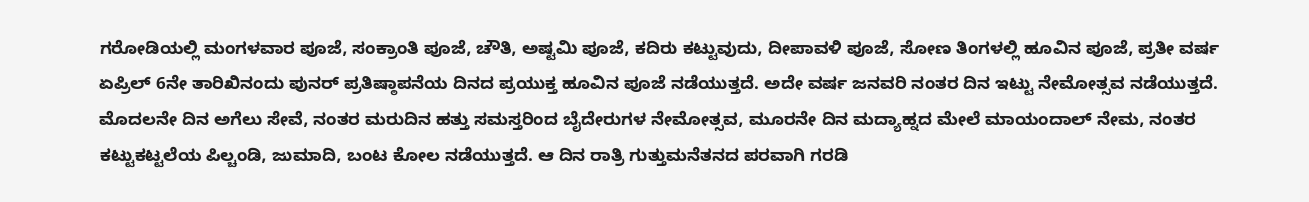ಗರೋಡಿಯಲ್ಲಿ ಮಂಗಳವಾರ ಪೂಜೆ, ಸಂಕ್ರಾಂತಿ ಪೂಜೆ, ಚೌತಿ, ಅಷ್ಟಮಿ ಪೂಜೆ, ಕದಿರು ಕಟ್ಟುವುದು, ದೀಪಾವಳಿ ಪೂಜೆ, ಸೋಣ ತಿಂಗಳಲ್ಲಿ ಹೂವಿನ ಪೂಜೆ, ಪ್ರತೀ ವರ್ಷ ಏಪ್ರಿಲ್ 6ನೇ ತಾರಿಖಿನಂದು ಪುನರ್ ಪ್ರತಿಷ್ಠಾಪನೆಯ ದಿನದ ಪ್ರಯುಕ್ತ ಹೂವಿನ ಪೂಜೆ ನಡೆಯುತ್ತದೆ. ಅದೇ ವರ್ಷ ಜನವರಿ ನಂತರ ದಿನ ಇಟ್ಟು ನೇಮೋತ್ಸವ ನಡೆಯುತ್ತದೆ. ಮೊದಲನೇ ದಿನ ಅಗೆಲು ಸೇವೆ, ನಂತರ ಮರುದಿನ ಹತ್ತು ಸಮಸ್ತರಿಂದ ಬೈದೇರುಗಳ ನೇಮೋತ್ಸವ, ಮೂರನೇ ದಿನ ಮದ್ಯಾಹ್ನದ ಮೇಲೆ ಮಾಯಂದಾಲ್ ನೇಮ, ನಂತರ ಕಟ್ಟುಕಟ್ಟಲೆಯ ಪಿಲ್ಚಂಡಿ, ಜುಮಾದಿ, ಬಂಟ ಕೋಲ ನಡೆಯುತ್ತದೆ. ಆ ದಿನ ರಾತ್ರಿ ಗುತ್ತುಮನೆತನದ ಪರವಾಗಿ ಗರಡಿ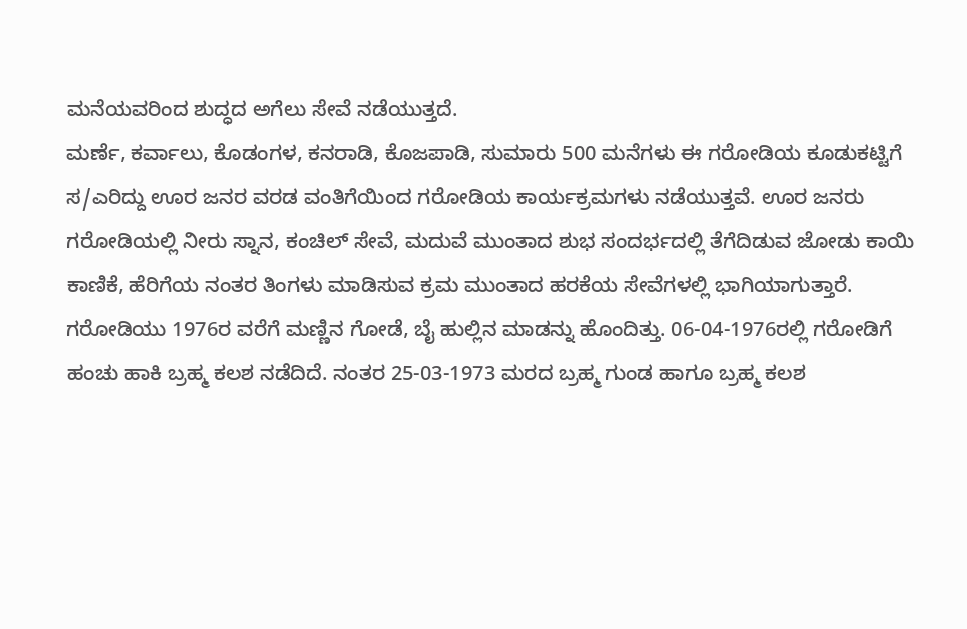ಮನೆಯವರಿಂದ ಶುದ್ಧದ ಅಗೆಲು ಸೇವೆ ನಡೆಯುತ್ತದೆ.
ಮರ್ಣೆ, ಕರ್ವಾಲು, ಕೊಡಂಗಳ, ಕನರಾಡಿ, ಕೊಜಪಾಡಿ, ಸುಮಾರು 500 ಮನೆಗಳು ಈ ಗರೋಡಿಯ ಕೂಡುಕಟ್ಟಿಗೆ ಸ/ಎರಿದ್ದು ಊರ ಜನರ ವರಡ ವಂತಿಗೆಯಿಂದ ಗರೋಡಿಯ ಕಾರ್ಯಕ್ರಮಗಳು ನಡೆಯುತ್ತವೆ. ಊರ ಜನರು ಗರೋಡಿಯಲ್ಲಿ ನೀರು ಸ್ನಾನ, ಕಂಚಿಲ್ ಸೇವೆ, ಮದುವೆ ಮುಂತಾದ ಶುಭ ಸಂದರ್ಭದಲ್ಲಿ ತೆಗೆದಿಡುವ ಜೋಡು ಕಾಯಿ ಕಾಣಿಕೆ, ಹೆರಿಗೆಯ ನಂತರ ತಿಂಗಳು ಮಾಡಿಸುವ ಕ್ರಮ ಮುಂತಾದ ಹರಕೆಯ ಸೇವೆಗಳಲ್ಲಿ ಭಾಗಿಯಾಗುತ್ತಾರೆ.
ಗರೋಡಿಯು 1976ರ ವರೆಗೆ ಮಣ್ಣಿನ ಗೋಡೆ, ಬೈ ಹುಲ್ಲಿನ ಮಾಡನ್ನು ಹೊಂದಿತ್ತು. 06-04-1976ರಲ್ಲಿ ಗರೋಡಿಗೆ ಹಂಚು ಹಾಕಿ ಬ್ರಹ್ಮ ಕಲಶ ನಡೆದಿದೆ. ನಂತರ 25-03-1973 ಮರದ ಬ್ರಹ್ಮ ಗುಂಡ ಹಾಗೂ ಬ್ರಹ್ಮ ಕಲಶ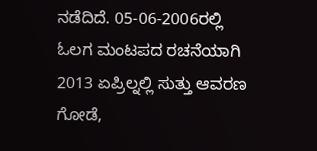ನಡೆದಿದೆ. 05-06-2006ರಲ್ಲಿ ಓಲಗ ಮಂಟಪದ ರಚನೆಯಾಗಿ 2013 ಏಪ್ರಿಲ್ನಲ್ಲಿ ಸುತ್ತು ಆವರಣ ಗೋಡೆ,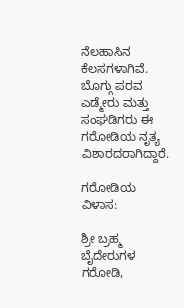ನೆಲಹಾಸಿನ ಕೆಲಸಗಳಾಗಿವೆ.
ಬೊಗ್ಗು ಪರವ ಎಡ್ಮೇರು ಮತ್ತು ಸಂಘಡಿಗರು ಈ ಗರೋಡಿಯ ನೃತ್ಯ ವಿಶಾರದರಾಗಿದ್ದಾರೆ.

ಗರೋಡಿಯ ವಿಳಾಸ:

ಶ್ರೀ ಬ್ರಹ್ಮ ಬೈದೇರುಗಳ ಗರೋಡಿ,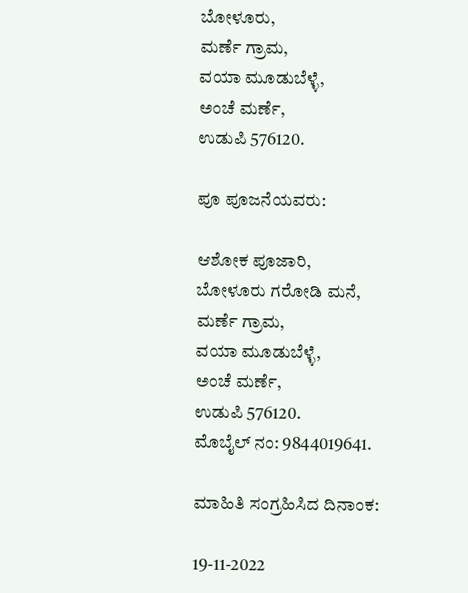ಬೋಳೂರು,
ಮರ್ಣೆ ಗ್ರಾಮ,
ವಯಾ ಮೂಡುಬೆಳ್ಳೆ,
ಅಂಚೆ ಮರ್ಣೆ,
ಉಡುಪಿ 576120.

ಪೂ ಪೂಜನೆಯವರು:

ಆಶೋಕ ಪೂಜಾರಿ,
ಬೋಳೂರು ಗರೋಡಿ ಮನೆ,
ಮರ್ಣೆ ಗ್ರಾಮ,
ವಯಾ ಮೂಡುಬೆಳ್ಳೆ,
ಅಂಚೆ ಮರ್ಣೆ,
ಉಡುಪಿ 576120.
ಮೊಬೈಲ್ ನಂ: 9844019641.

ಮಾಹಿತಿ ಸಂಗ್ರಹಿಸಿದ ದಿನಾಂಕ:

19-11-2022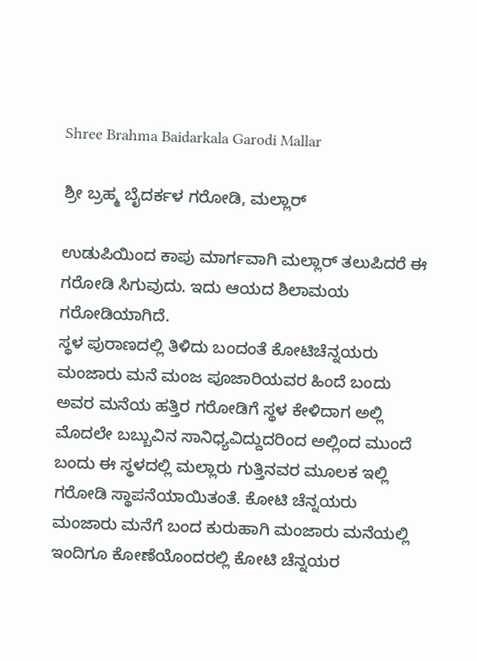Shree Brahma Baidarkala Garodi Mallar

ಶ್ರೀ ಬ್ರಹ್ಮ ಬೈದರ್ಕಳ ಗರೋಡಿ, ಮಲ್ಲಾರ್

ಉಡುಪಿಯಿಂದ ಕಾಪು ಮಾರ್ಗವಾಗಿ ಮಲ್ಲಾರ್ ತಲುಪಿದರೆ ಈ ಗರೋಡಿ ಸಿಗುವುದು. ಇದು ಆಯದ ಶಿಲಾಮಯ ಗರೋಡಿಯಾಗಿದೆ.
ಸ್ಥಳ ಪುರಾಣದಲ್ಲಿ ತಿಳಿದು ಬಂದಂತೆ ಕೋಟಿಚೆನ್ನಯರು ಮಂಜಾರು ಮನೆ ಮಂಜ ಪೂಜಾರಿಯವರ ಹಿಂದೆ ಬಂದು ಅವರ ಮನೆಯ ಹತ್ತಿರ ಗರೋಡಿಗೆ ಸ್ಥಳ ಕೇಳಿದಾಗ ಅಲ್ಲಿ ಮೊದಲೇ ಬಬ್ಬುವಿನ ಸಾನಿಧ್ಯವಿದ್ದುದರಿಂದ ಅಲ್ಲಿಂದ ಮುಂದೆ ಬಂದು ಈ ಸ್ಥಳದಲ್ಲಿ ಮಲ್ಲಾರು ಗುತ್ತಿನವರ ಮೂಲಕ ಇಲ್ಲಿ ಗರೋಡಿ ಸ್ಥಾಪನೆಯಾಯಿತಂತೆ. ಕೋಟಿ ಚೆನ್ನಯರು ಮಂಜಾರು ಮನೆಗೆ ಬಂದ ಕುರುಹಾಗಿ ಮಂಜಾರು ಮನೆಯಲ್ಲಿ ಇಂದಿಗೂ ಕೋಣೆಯೊಂದರಲ್ಲಿ ಕೋಟಿ ಚೆನ್ನಯರ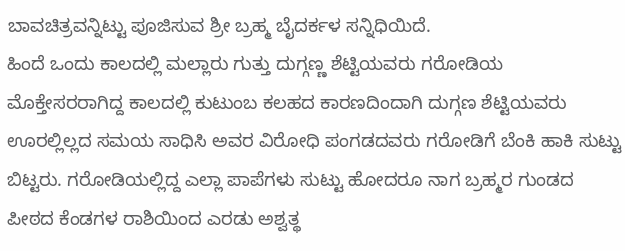ಬಾವಚಿತ್ರವನ್ನಿಟ್ಟು ಪೂಜಿಸುವ ಶ್ರೀ ಬ್ರಹ್ಮ ಬೈದರ್ಕಳ ಸನ್ನಿಧಿಯಿದೆ.
ಹಿಂದೆ ಒಂದು ಕಾಲದಲ್ಲಿ ಮಲ್ಲಾರು ಗುತ್ತು ದುಗ್ಗಣ್ಣ ಶೆಟ್ಟಿಯವರು ಗರೋಡಿಯ ಮೊಕ್ತೇಸರರಾಗಿದ್ದ ಕಾಲದಲ್ಲಿ ಕುಟುಂಬ ಕಲಹದ ಕಾರಣದಿಂದಾಗಿ ದುಗ್ಗಣ ಶೆಟ್ಟಿಯವರು ಊರಲ್ಲಿಲ್ಲದ ಸಮಯ ಸಾಧಿಸಿ ಅವರ ವಿರೋಧಿ ಪಂಗಡದವರು ಗರೋಡಿಗೆ ಬೆಂಕಿ ಹಾಕಿ ಸುಟ್ಟು ಬಿಟ್ಟರು. ಗರೋಡಿಯಲ್ಲಿದ್ದ ಎಲ್ಲಾ ಪಾಪೆಗಳು ಸುಟ್ಟು ಹೋದರೂ ನಾಗ ಬ್ರಹ್ಮರ ಗುಂಡದ ಪೀಠದ ಕೆಂಡಗಳ ರಾಶಿಯಿಂದ ಎರಡು ಅಶ್ವತ್ಥ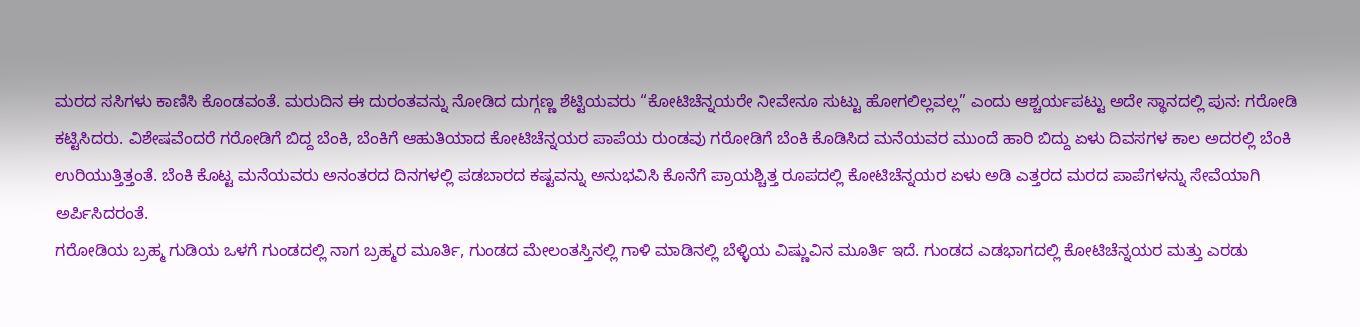ಮರದ ಸಸಿಗಳು ಕಾಣಿಸಿ ಕೊಂಡವಂತೆ. ಮರುದಿನ ಈ ದುರಂತವನ್ನು ನೋಡಿದ ದುಗ್ಗಣ್ಣ ಶೆಟ್ಟಿಯವರು “ಕೋಟಿಚೆನ್ನಯರೇ ನೀವೇನೂ ಸುಟ್ಟು ಹೋಗಲಿಲ್ಲವಲ್ಲ” ಎಂದು ಆಶ್ಚರ್ಯಪಟ್ಟು ಅದೇ ಸ್ಥಾನದಲ್ಲಿ ಪುನ: ಗರೋಡಿ ಕಟ್ಟಿಸಿದರು. ವಿಶೇಷವೆಂದರೆ ಗರೋಡಿಗೆ ಬಿದ್ದ ಬೆಂಕಿ, ಬೆಂಕಿಗೆ ಆಹುತಿಯಾದ ಕೋಟಿಚೆನ್ನಯರ ಪಾಪೆಯ ರುಂಡವು ಗರೋಡಿಗೆ ಬೆಂಕಿ ಕೊಡಿಸಿದ ಮನೆಯವರ ಮುಂದೆ ಹಾರಿ ಬಿದ್ದು ಏಳು ದಿವಸಗಳ ಕಾಲ ಅದರಲ್ಲಿ ಬೆಂಕಿ ಉರಿಯುತ್ತಿತ್ತಂತೆ. ಬೆಂಕಿ ಕೊಟ್ಟ ಮನೆಯವರು ಅನಂತರದ ದಿನಗಳಲ್ಲಿ ಪಡಬಾರದ ಕಷ್ಟವನ್ನು ಅನುಭವಿಸಿ ಕೊನೆಗೆ ಪ್ರಾಯಶ್ಚಿತ್ತ ರೂಪದಲ್ಲಿ ಕೋಟಿಚೆನ್ನಯರ ಏಳು ಅಡಿ ಎತ್ತರದ ಮರದ ಪಾಪೆಗಳನ್ನು ಸೇವೆಯಾಗಿ ಅರ್ಪಿಸಿದರಂತೆ.
ಗರೋಡಿಯ ಬ್ರಹ್ಮ ಗುಡಿಯ ಒಳಗೆ ಗುಂಡದಲ್ಲಿ ನಾಗ ಬ್ರಹ್ಮರ ಮೂರ್ತಿ, ಗುಂಡದ ಮೇಲಂತಸ್ತಿನಲ್ಲಿ ಗಾಳಿ ಮಾಡಿನಲ್ಲಿ ಬೆಳ್ಳಿಯ ವಿಷ್ಣುವಿನ ಮೂರ್ತಿ ಇದೆ. ಗುಂಡದ ಎಡಭಾಗದಲ್ಲಿ ಕೋಟಿಚೆನ್ನಯರ ಮತ್ತು ಎರಡು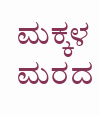ಮಕ್ಕಳ ಮರದ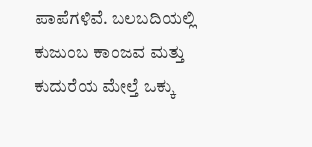ಪಾಪೆಗಳಿವೆ. ಬಲಬದಿಯಲ್ಲಿ ಕುಜುಂಬ ಕಾಂಜವ ಮತ್ತು ಕುದುರೆಯ ಮೇಲ್ತೆ ಒಕ್ಕು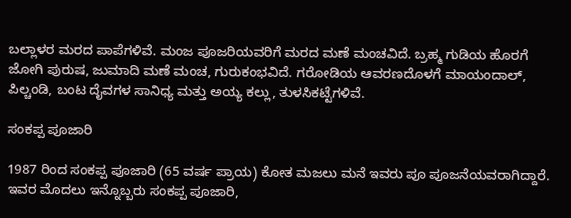ಬಲ್ಲಾಳರ ಮರದ ಪಾಪೆಗಳಿವೆ. ಮಂಜ ಪೂಜರಿಯವರಿಗೆ ಮರದ ಮಣೆ ಮಂಚವಿದೆ. ಬ್ರಹ್ಮ ಗುಡಿಯ ಹೊರಗೆ ಜೋಗಿ ಪುರುಷ, ಜುಮಾದಿ ಮಣೆ ಮಂಚ, ಗುರುಕಂಭವಿದೆ. ಗರೋಡಿಯ ಆವರಣದೊಳಗೆ ಮಾಯಂದಾಲ್, ಪಿಲ್ಚಂಡಿ, ಬಂಟ ದೈವಗಳ ಸಾನಿಧ್ಯ ಮತ್ತು ಅಯ್ಯ ಕಲ್ಲು, ತುಳಸಿಕಟ್ಟೆಗಳಿವೆ.

ಸಂಕಪ್ಪ ಪೂಜಾರಿ

1987 ರಿಂದ ಸಂಕಪ್ಪ ಪೂಜಾರಿ (65 ವರ್ಷ ಪ್ರಾಯ) ಕೋತ ಮಜಲು ಮನೆ ಇವರು ಪೂ ಪೂಜನೆಯವರಾಗಿದ್ದಾರೆ. ಇವರ ಮೊದಲು ಇನ್ನೊಬ್ಬರು ಸಂಕಪ್ಪ ಪೂಜಾರಿ,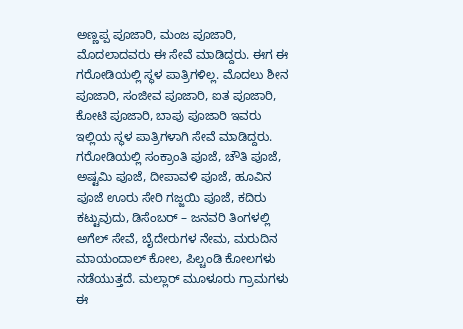ಅಣ್ಣಪ್ಪ ಪೂಜಾರಿ, ಮಂಜ ಪೂಜಾರಿ, ಮೊದಲಾದವರು ಈ ಸೇವೆ ಮಾಡಿದ್ದರು. ಈಗ ಈ ಗರೋಡಿಯಲ್ಲಿ ಸ್ಥಳ ಪಾತ್ರಿಗಳಿಲ್ಲ. ಮೊದಲು ಶೀನ ಪೂಜಾರಿ, ಸಂಜೀವ ಪೂಜಾರಿ, ಐತ ಪೂಜಾರಿ, ಕೋಟಿ ಪೂಜಾರಿ, ಬಾಪು ಪೂಜಾರಿ ಇವರು ಇಲ್ಲಿಯ ಸ್ಥಳ ಪಾತ್ರಿಗಳಾಗಿ ಸೇವೆ ಮಾಡಿದ್ದರು.
ಗರೋಡಿಯಲ್ಲಿ ಸಂಕ್ರಾಂತಿ ಪೂಜೆ, ಚೌತಿ ಪೂಜೆ, ಅಷ್ಟಮಿ ಪೂಜೆ, ದೀಪಾವಳಿ ಪೂಜೆ, ಹೂವಿನ ಪೂಜೆ ಊರು ಸೇರಿ ಗಜ್ಜಯಿ ಪೂಜೆ, ಕದಿರು ಕಟ್ಟುವುದು, ಡಿಸೆಂಬರ್ – ಜನವರಿ ತಿಂಗಳಲ್ಲಿ ಅಗೆಲ್ ಸೇವೆ, ಬೈದೇರುಗಳ ನೇಮ, ಮರುದಿನ ಮಾಯಂದಾಲ್ ಕೋಲ, ಪಿಲ್ಚಂಡಿ ಕೋಲಗಳು ನಡೆಯುತ್ತದೆ. ಮಲ್ಲಾರ್ ಮೂಳೂರು ಗ್ರಾಮಗಳು ಈ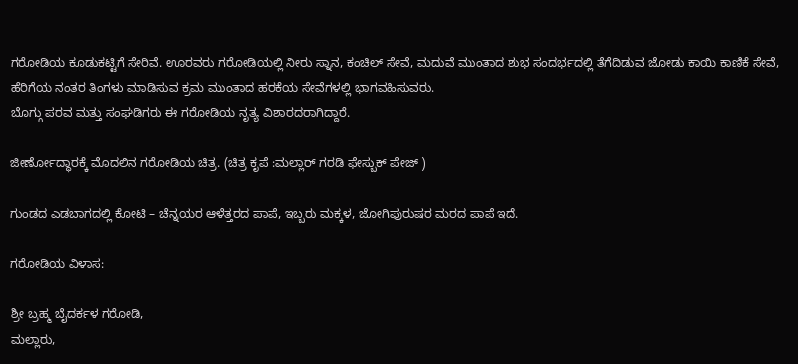ಗರೋಡಿಯ ಕೂಡುಕಟ್ಟಿಗೆ ಸೇರಿವೆ. ಊರವರು ಗರೋಡಿಯಲ್ಲಿ ನೀರು ಸ್ನಾನ, ಕಂಚಿಲ್ ಸೇವೆ, ಮದುವೆ ಮುಂತಾದ ಶುಭ ಸಂದರ್ಭದಲ್ಲಿ ತೆಗೆದಿಡುವ ಜೋಡು ಕಾಯಿ ಕಾಣಿಕೆ ಸೇವೆ, ಹೆರಿಗೆಯ ನಂತರ ತಿಂಗಳು ಮಾಡಿಸುವ ಕ್ರಮ ಮುಂತಾದ ಹರಕೆಯ ಸೇವೆಗಳಲ್ಲಿ ಭಾಗವಹಿಸುವರು.
ಬೊಗ್ಗು ಪರವ ಮತ್ತು ಸಂಘಡಿಗರು ಈ ಗರೋಡಿಯ ನೃತ್ಯ ವಿಶಾರದರಾಗಿದ್ದಾರೆ.

ಜೀರ್ಣೋದ್ಧಾರಕ್ಕೆ ಮೊದಲಿನ ಗರೋಡಿಯ ಚಿತ್ರ. (ಚಿತ್ರ ಕೃಪೆ :ಮಲ್ಲಾರ್ ಗರಡಿ ಫೇಸ್ಬುಕ್ ಪೇಜ್ )

ಗುಂಡದ ಎಡಬಾಗದಲ್ಲಿ ಕೋಟಿ – ಚೆನ್ನಯರ ಆಳೆತ್ತರದ ಪಾಪೆ, ಇಬ್ಬರು ಮಕ್ಕಳ, ಜೋಗಿಪುರುಷರ ಮರದ ಪಾಪೆ ಇದೆ.

ಗರೋಡಿಯ ವಿಳಾಸ:

ಶ್ರೀ ಬ್ರಹ್ಮ ಬೈದರ್ಕಳ ಗರೋಡಿ,
ಮಲ್ಲಾರು,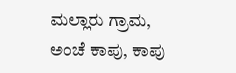ಮಲ್ಲಾರು ಗ್ರಾಮ,
ಅಂಚೆ ಕಾಪು, ಕಾಪು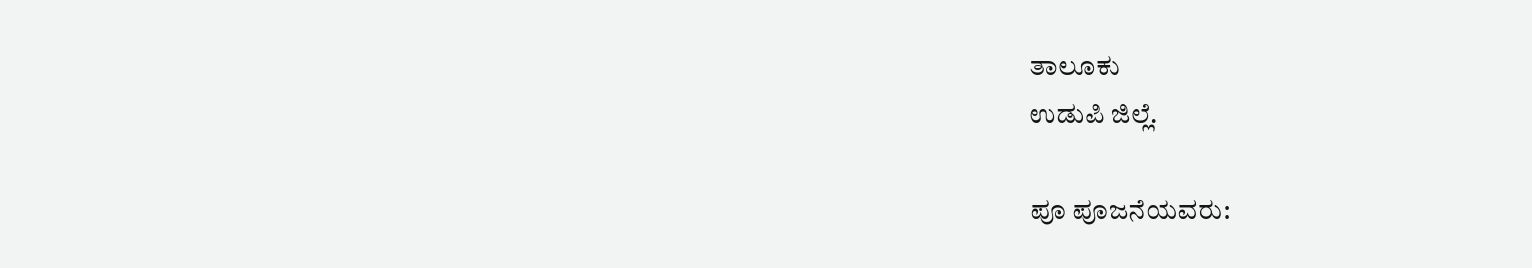ತಾಲೂಕು
ಉಡುಪಿ ಜಿಲ್ಲೆ.

ಪೂ ಪೂಜನೆಯವರು: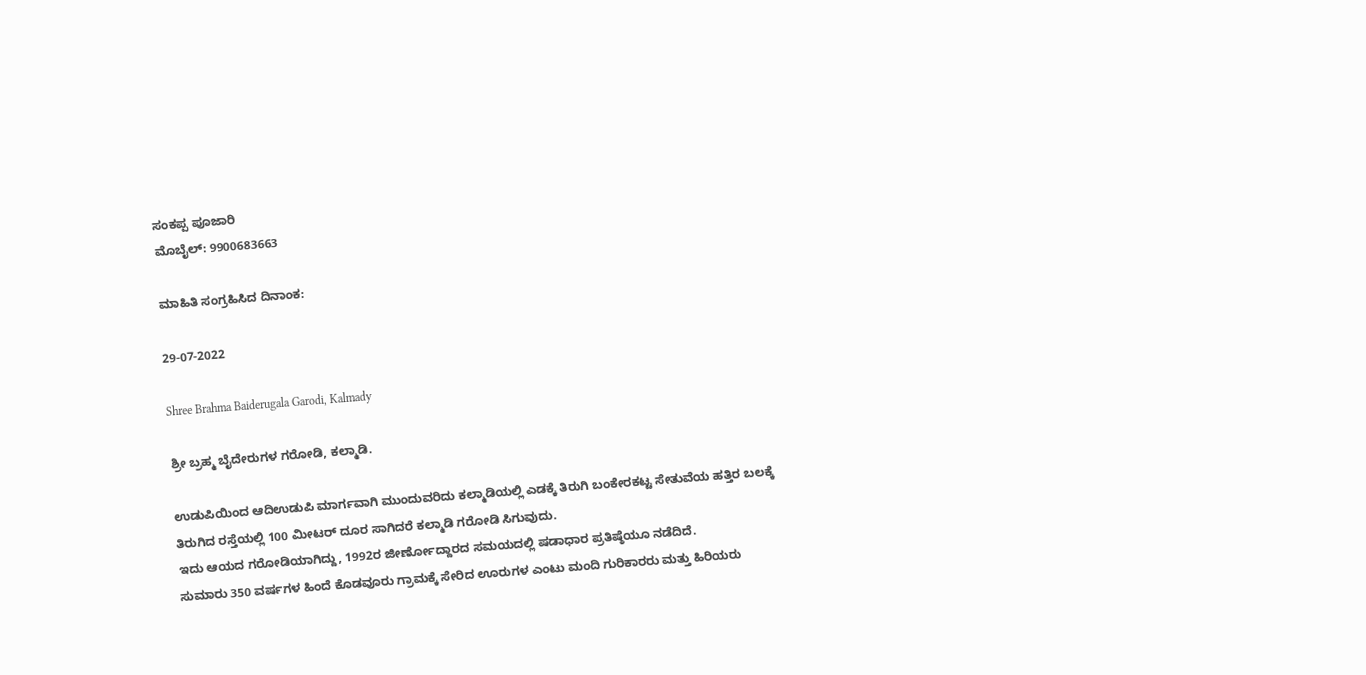ಸಂಕಪ್ಪ ಪೂಜಾರಿ
ಮೊಬೈಲ್: 9900683663

ಮಾಹಿತಿ ಸಂಗ್ರಹಿಸಿದ ದಿನಾಂಕ:

29-07-2022

Shree Brahma Baiderugala Garodi, Kalmady

ಶ್ರೀ ಬ್ರಹ್ಮ ಬೈದೇರುಗಳ ಗರೋಡಿ, ಕಲ್ಮಾಡಿ.

ಉಡುಪಿಯಿಂದ ಆದಿಉಡುಪಿ ಮಾರ್ಗವಾಗಿ ಮುಂದುವರಿದು ಕಲ್ಮಾಡಿಯಲ್ಲಿ ಎಡಕ್ಕೆ ತಿರುಗಿ ಬಂಕೇರಕಟ್ಟ ಸೇತುವೆಯ ಹತ್ತಿರ ಬಲಕ್ಕೆ ತಿರುಗಿದ ರಸ್ತೆಯಲ್ಲಿ 100 ಮೀಟರ್ ದೂರ ಸಾಗಿದರೆ ಕಲ್ಮಾಡಿ ಗರೋಡಿ ಸಿಗುವುದು.
ಇದು ಆಯದ ಗರೋಡಿಯಾಗಿದ್ದು, 1992ರ ಜೀರ್ಣೋದ್ದಾರದ ಸಮಯದಲ್ಲಿ ಷಡಾಧಾರ ಪ್ರತಿಷ್ಠೆಯೂ ನಡೆದಿದೆ.
ಸುಮಾರು 350 ವರ್ಷಗಳ ಹಿಂದೆ ಕೊಡವೂರು ಗ್ರಾಮಕ್ಕೆ ಸೇರಿದ ಊರುಗಳ ಎಂಟು ಮಂದಿ ಗುರಿಕಾರರು ಮತ್ತು ಹಿರಿಯರು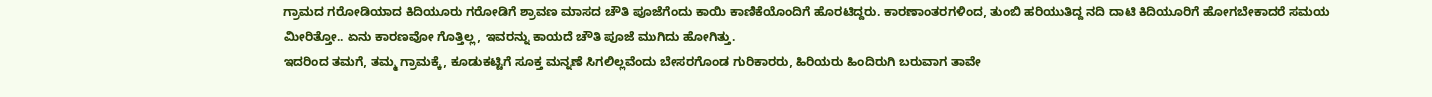ಗ್ರಾಮದ ಗರೋಡಿಯಾದ ಕಿದಿಯೂರು ಗರೋಡಿಗೆ ಶ್ರಾವಣ ಮಾಸದ ಚೌತಿ ಪೂಜೆಗೆಂದು ಕಾಯಿ ಕಾಣಿಕೆಯೊಂದಿಗೆ ಹೊರಟಿದ್ದರು. ಕಾರಣಾಂತರಗಳಿಂದ, ತುಂಬಿ ಹರಿಯುತಿದ್ದ ನದಿ ದಾಟಿ ಕಿದಿಯೂರಿಗೆ ಹೋಗಬೇಕಾದರೆ ಸಮಯ ಮೀರಿತ್ತೋ.. ಏನು ಕಾರಣವೋ ಗೊತ್ತಿಲ್ಲ, ಇವರನ್ನು ಕಾಯದೆ ಚೌತಿ ಪೂಜೆ ಮುಗಿದು ಹೋಗಿತ್ತು.
ಇದರಿಂದ ತಮಗೆ, ತಮ್ಮ ಗ್ರಾಮಕ್ಕೆ, ಕೂಡುಕಟ್ಟಿಗೆ ಸೂಕ್ತ ಮನ್ನಣೆ ಸಿಗಲಿಲ್ಲವೆಂದು ಬೇಸರಗೊಂಡ ಗುರಿಕಾರರು, ಹಿರಿಯರು ಹಿಂದಿರುಗಿ ಬರುವಾಗ ತಾವೇ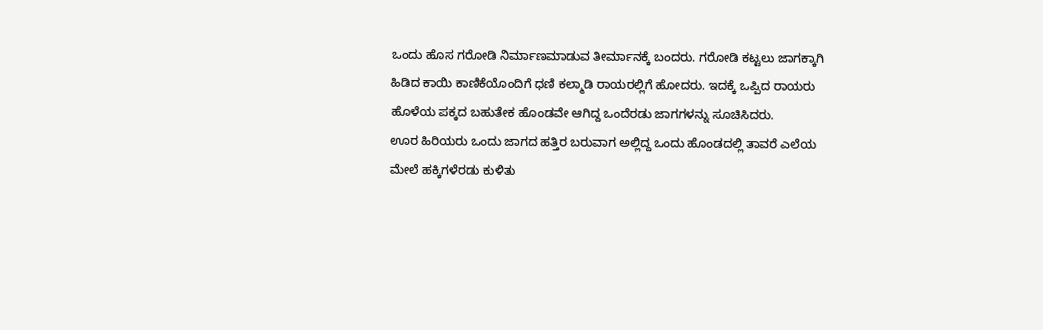ಒಂದು ಹೊಸ ಗರೋಡಿ ನಿರ್ಮಾಣಮಾಡುವ ತೀರ್ಮಾನಕ್ಕೆ ಬಂದರು. ಗರೋಡಿ ಕಟ್ಟಲು ಜಾಗಕ್ಕಾಗಿ ಹಿಡಿದ ಕಾಯಿ ಕಾಣಿಕೆಯೊಂದಿಗೆ ಧಣಿ ಕಲ್ಮಾಡಿ ರಾಯರಲ್ಲಿಗೆ ಹೋದರು. ಇದಕ್ಕೆ ಒಪ್ಪಿದ ರಾಯರು ಹೊಳೆಯ ಪಕ್ಕದ ಬಹುತೇಕ ಹೊಂಡವೇ ಆಗಿದ್ದ ಒಂದೆರಡು ಜಾಗಗಳನ್ನು ಸೂಚಿಸಿದರು.
ಊರ ಹಿರಿಯರು ಒಂದು ಜಾಗದ ಹತ್ತಿರ ಬರುವಾಗ ಅಲ್ಲಿದ್ದ ಒಂದು ಹೊಂಡದಲ್ಲಿ ತಾವರೆ ಎಲೆಯ ಮೇಲೆ ಹಕ್ಕಿಗಳೆರಡು ಕುಳಿತು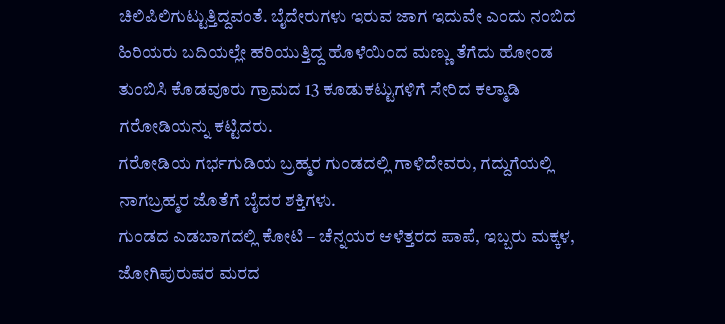ಚಿಲಿಪಿಲಿಗುಟ್ಟುತ್ತಿದ್ದವಂತೆ. ಬೈದೇರುಗಳು ಇರುವ ಜಾಗ ಇದುವೇ ಎಂದು ನಂಬಿದ ಹಿರಿಯರು ಬದಿಯಲ್ಲೇ ಹರಿಯುತ್ತಿದ್ದ ಹೊಳೆಯಿಂದ ಮಣ್ಣು ತೆಗೆದು ಹೋಂಡ ತುಂಬಿಸಿ ಕೊಡವೂರು ಗ್ರಾಮದ 13 ಕೂಡುಕಟ್ಟುಗಳಿಗೆ ಸೇರಿದ ಕಲ್ಮಾಡಿ ಗರೋಡಿಯನ್ನು ಕಟ್ಟಿದರು.
ಗರೋಡಿಯ ಗರ್ಭಗುಡಿಯ ಬ್ರಹ್ಮರ ಗುಂಡದಲ್ಲಿ ಗಾಳಿದೇವರು, ಗದ್ದುಗೆಯಲ್ಲಿ ನಾಗಬ್ರಹ್ಮರ ಜೊತೆಗೆ ಬೈದರ ಶಕ್ತಿಗಳು.
ಗುಂಡದ ಎಡಬಾಗದಲ್ಲಿ ಕೋಟಿ – ಚೆನ್ನಯರ ಆಳೆತ್ತರದ ಪಾಪೆ, ಇಬ್ಬರು ಮಕ್ಕಳ, ಜೋಗಿಪುರುಷರ ಮರದ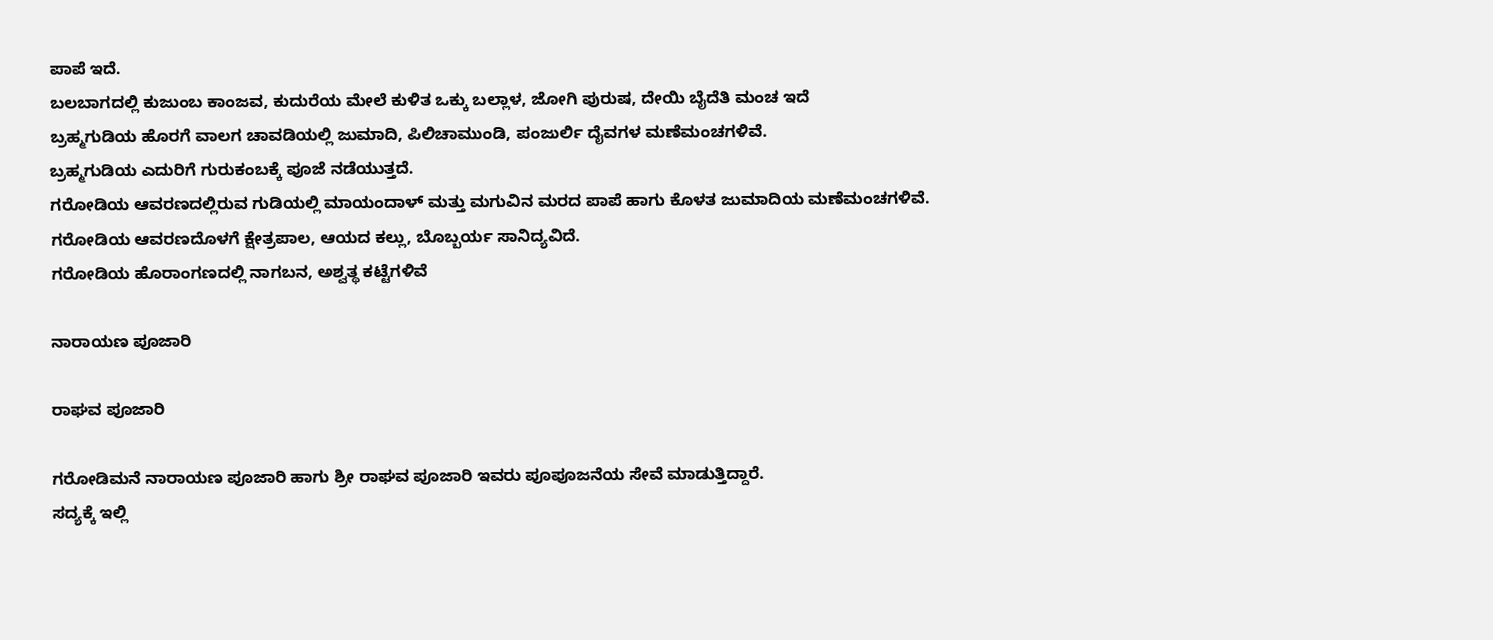ಪಾಪೆ ಇದೆ.
ಬಲಬಾಗದಲ್ಲಿ ಕುಜುಂಬ ಕಾಂಜವ, ಕುದುರೆಯ ಮೇಲೆ ಕುಳಿತ ಒಕ್ಕು ಬಲ್ಲಾಳ, ಜೋಗಿ ಪುರುಷ, ದೇಯಿ ಬೈದೆತಿ ಮಂಚ ಇದೆ
ಬ್ರಹ್ಮಗುಡಿಯ ಹೊರಗೆ ವಾಲಗ ಚಾವಡಿಯಲ್ಲಿ ಜುಮಾದಿ, ಪಿಲಿಚಾಮುಂಡಿ, ಪಂಜುರ್ಲಿ ದೈವಗಳ ಮಣೆಮಂಚಗಳಿವೆ.
ಬ್ರಹ್ಮಗುಡಿಯ ಎದುರಿಗೆ ಗುರುಕಂಬಕ್ಕೆ ಪೂಜೆ ನಡೆಯುತ್ತದೆ.
ಗರೋಡಿಯ ಆವರಣದಲ್ಲಿರುವ ಗುಡಿಯಲ್ಲಿ ಮಾಯಂದಾಳ್ ಮತ್ತು ಮಗುವಿನ ಮರದ ಪಾಪೆ ಹಾಗು ಕೊಳತ ಜುಮಾದಿಯ ಮಣೆಮಂಚಗಳಿವೆ.
ಗರೋಡಿಯ ಆವರಣದೊಳಗೆ ಕ್ಷೇತ್ರಪಾಲ, ಆಯದ ಕಲ್ಲು, ಬೊಬ್ಬರ್ಯ ಸಾನಿದ್ಯವಿದೆ.
ಗರೋಡಿಯ ಹೊರಾಂಗಣದಲ್ಲಿ ನಾಗಬನ, ಅಶ್ವತ್ಥ ಕಟ್ಟೆಗಳಿವೆ

ನಾರಾಯಣ ಪೂಜಾರಿ

ರಾಘವ ಪೂಜಾರಿ

ಗರೋಡಿಮನೆ ನಾರಾಯಣ ಪೂಜಾರಿ ಹಾಗು ಶ್ರೀ ರಾಘವ ಪೂಜಾರಿ ಇವರು ಪೂಪೂಜನೆಯ ಸೇವೆ ಮಾಡುತ್ತಿದ್ದಾರೆ.
ಸದ್ಯಕ್ಕೆ ಇಲ್ಲಿ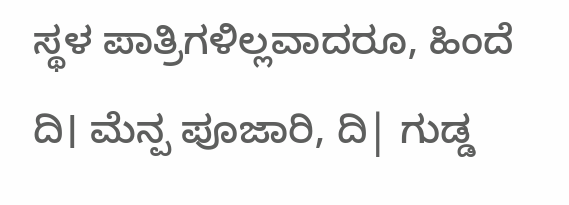ಸ್ಥಳ ಪಾತ್ರಿಗಳಿಲ್ಲವಾದರೂ, ಹಿಂದೆ ದಿ। ಮೆನ್ಪ ಪೂಜಾರಿ, ದಿ| ಗುಡ್ಡ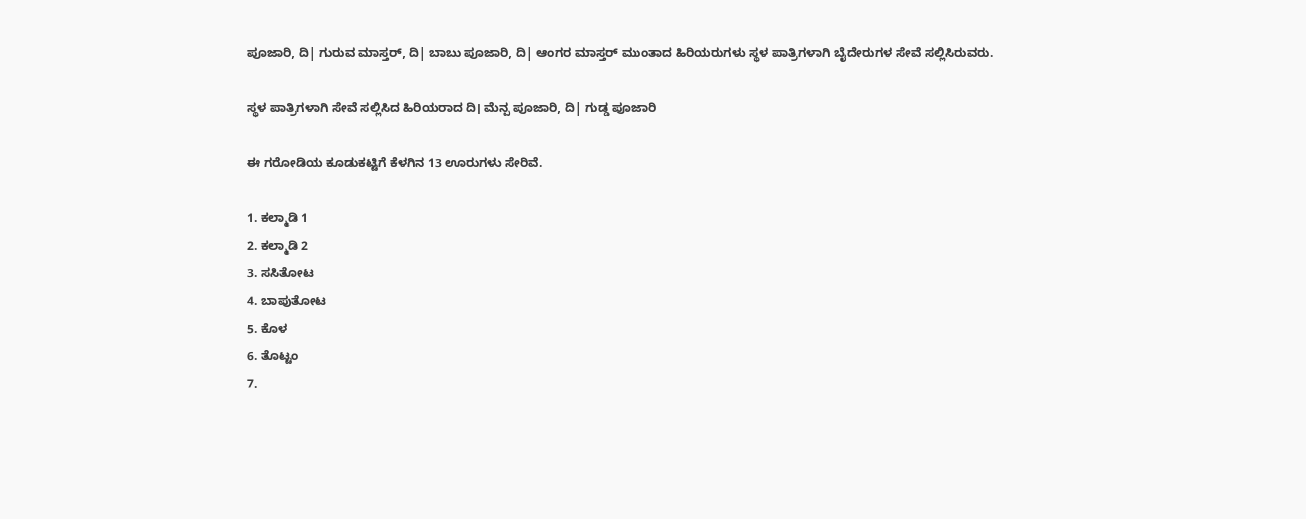ಪೂಜಾರಿ, ದಿ| ಗುರುವ ಮಾಸ್ತರ್, ದಿ| ಬಾಬು ಪೂಜಾರಿ, ದಿ| ಆಂಗರ ಮಾಸ್ತರ್ ಮುಂತಾದ ಹಿರಿಯರುಗಳು ಸ್ಥಳ ಪಾತ್ರಿಗಳಾಗಿ ಬೈದೇರುಗಳ ಸೇವೆ ಸಲ್ಲಿಸಿರುವರು.

ಸ್ಥಳ ಪಾತ್ರಿಗಳಾಗಿ ಸೇವೆ ಸಲ್ಲಿಸಿದ ಹಿರಿಯರಾದ ದಿ। ಮೆನ್ಪ ಪೂಜಾರಿ, ದಿ| ಗುಡ್ಡ ಪೂಜಾರಿ

ಈ ಗರೋಡಿಯ ಕೂಡುಕಟ್ಟಿಗೆ ಕೆಳಗಿನ 13 ಊರುಗಳು ಸೇರಿವೆ.

1. ಕಲ್ಮಾಡಿ 1
2. ಕಲ್ಮಾಡಿ 2
3. ಸಸಿತೋಟ
4. ಬಾಪುತೋಟ
5. ಕೊಳ
6. ತೊಟ್ಟಂ
7.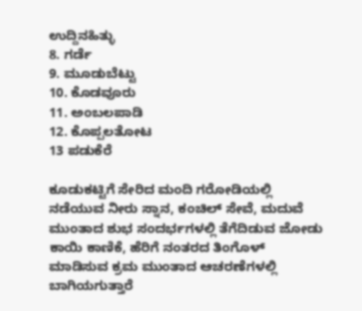ಉದ್ದಿನಹಿತ್ಳು
8. ಗರ್ಡೆ
9. ಮೂಡುಬೆಟ್ಟು
10. ಕೊಡವೂರು
11. ಅಂಬಲಪಾಡಿ
12. ಕೊಪ್ಪಲತೋಟ
13 ಪಡುಕೆರೆ

ಕೂಡುಕಟ್ಟಿಗೆ ಸೇರಿದ ಮಂದಿ ಗರೋಡಿಯಲ್ಲಿ ನಡೆಯುವ ನೀರು ಸ್ನಾನ, ಕಂಚಿಲ್ ಸೇವೆ, ಮದುವೆ ಮುಂತಾದ ಶುಭ ಸಂದರ್ಭಗಳಲ್ಲಿ ತೆಗೆದಿಡುವ ಜೋಡು ಕಾಯಿ ಕಾಣಿಕೆ, ಹೆರಿಗೆ ನಂತರದ ತಿಂಗೊಳ್ ಮಾಡಿಸುವ ಕ್ರಮ ಮುಂತಾದ ಆಚರಣೆಗಳಲ್ಲಿ ಬಾಗಿಯಗುತ್ತಾರೆ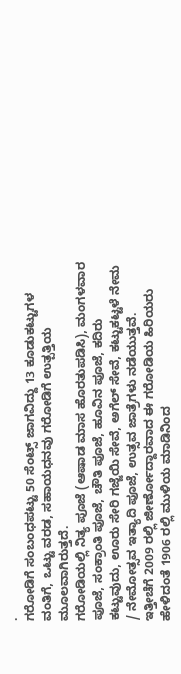.
ಗರೋಡಿಗೆ ಸಂಬಂಧಪಟ್ಟು 50 ಸೆಂಟ್ಸ್ ಜಾಗವಿದ್ದು 13 ಕೂಡುಕಟ್ಟುಗಳ ವಂತಿಗೆ, ಒಟ್ಟು ವರಡ, ಸಹಾಯಧನವು ಗರೋಡಿಗೆ ಉತ್ಪತ್ತಿಯ ಮೂಲವಾಗಿರುತ್ತದೆ.
ಗರೋಡಿಯಲ್ಲಿ ನಿತ್ಯ ಪೂಜೆ (ಆಷಾಡ ಮಾಸ ಹೊರತುಪಡಿಸಿ), ಮಂಗಳವಾರ ಪೂಜೆ, ಸಂಕ್ರಾಂತಿ ಪೂಜೆ, ಚೌತಿ ಪೂಜೆ, ಹೂವಿನ ಪೂಜೆ, ಕದಿರು ಕಟ್ಟುವುದು, ಊರು ಸೇರಿ ಗಜ್ಜೆಯಿ ಸೇವೆ, ಅಗೆಲ್ ಸೇವೆ, ಕಟ್ಟುಕಟ್ಟಳೆ ನೇಮ / ನೇಮೋತ್ಸವ ಇತ್ಯಾದಿ ಪೂಜೆ, ಉತ್ಸವ ಜಾತ್ರೆಗಳು ನಡೆಯುತ್ತವೆ.
ಇತ್ತೀಚೆಗೆ 2009 ರಲ್ಲಿ ಜೀರ್ಣೋದ್ದಾರವಾದ ಈ ಗರೋಡಿಯ ಹಿರಿಯರು ಹೇಳಿದಂತೆ 1906 ರಲ್ಲಿ ಮುಳಿಯ ಮಾಡಿನಿಂದ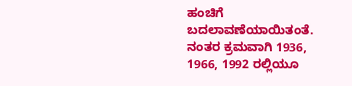ಹಂಚಿಗೆ ಬದಲಾವಣೆಯಾಯಿತಂತೆ. ನಂತರ ಕ್ರಮವಾಗಿ 1936, 1966, 1992 ರಲ್ಲಿಯೂ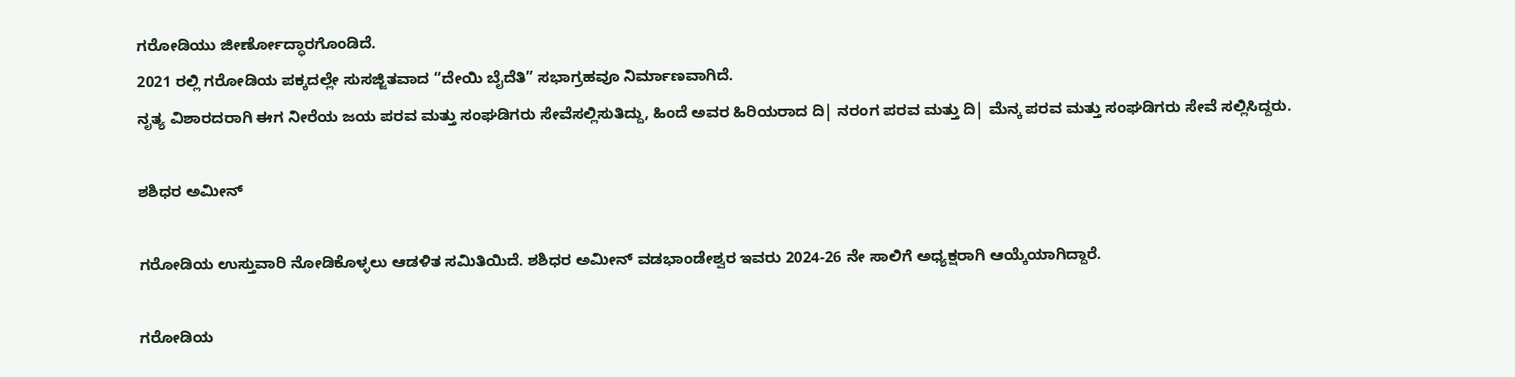ಗರೋಡಿಯು ಜೀರ್ಣೋದ್ಧಾರಗೊಂಡಿದೆ.
2021 ರಲ್ಲಿ ಗರೋಡಿಯ ಪಕ್ಕದಲ್ಲೇ ಸುಸಜ್ಜಿತವಾದ “ದೇಯಿ ಬೈದೆತಿ” ಸಭಾಗ್ರಹವೂ ನಿರ್ಮಾಣವಾಗಿದೆ.
ನೃತ್ಯ ವಿಶಾರದರಾಗಿ ಈಗ ನೀರೆಯ ಜಯ ಪರವ ಮತ್ತು ಸಂಘಡಿಗರು ಸೇವೆಸಲ್ಲಿಸುತಿದ್ದು, ಹಿಂದೆ ಅವರ ಹಿರಿಯರಾದ ದಿ| ನರಂಗ ಪರವ ಮತ್ತು ದಿ| ಮೆನ್ಕ ಪರವ ಮತ್ತು ಸಂಘಡಿಗರು ಸೇವೆ ಸಲ್ಲಿಸಿದ್ದರು.

ಶಶಿಧರ ಅಮೀನ್

ಗರೋಡಿಯ ಉಸ್ತುವಾರಿ ನೋಡಿಕೊಳ್ಳಲು ಆಡಳಿತ ಸಮಿತಿಯಿದೆ. ಶಶಿಧರ ಅಮೀನ್ ವಡಭಾಂಡೇಶ್ವರ ಇವರು 2024-26 ನೇ ಸಾಲಿಗೆ ಅಧ್ಯಕ್ಷರಾಗಿ ಆಯ್ಕೆಯಾಗಿದ್ದಾರೆ.

ಗರೋಡಿಯ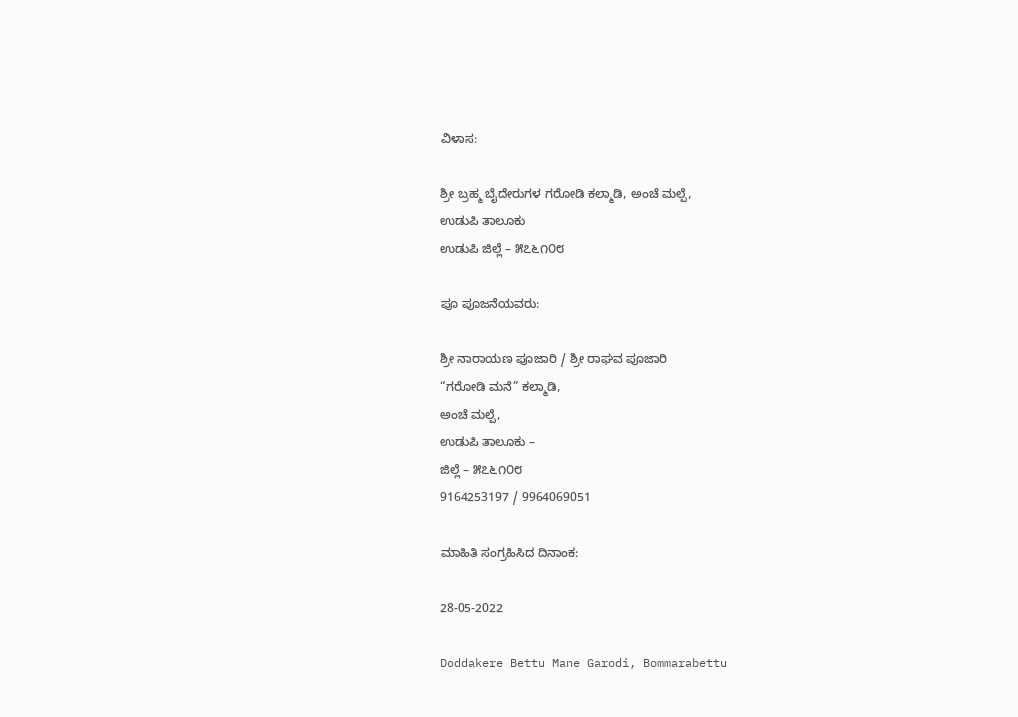ವಿಳಾಸ:

ಶ್ರೀ ಬ್ರಹ್ಮ ಬೈದೇರುಗಳ ಗರೋಡಿ ಕಲ್ಮಾಡಿ, ಅಂಚೆ ಮಲ್ಪೆ,
ಉಡುಪಿ ತಾಲೂಕು
ಉಡುಪಿ ಜಿಲ್ಲೆ – ೫೭೬೧೦೮

ಪೂ ಪೂಜನೆಯವರು:

ಶ್ರೀ ನಾರಾಯಣ ಪೂಜಾರಿ / ಶ್ರೀ ರಾಘವ ಪೂಜಾರಿ
“ಗರೋಡಿ ಮನೆ” ಕಲ್ಮಾಡಿ,
ಅಂಚೆ ಮಲ್ಪೆ,
ಉಡುಪಿ ತಾಲೂಕು –
ಜಿಲ್ಲೆ – ೫೭೬೧೦೮
9164253197 / 9964069051

ಮಾಹಿತಿ ಸಂಗ್ರಹಿಸಿದ ದಿನಾಂಕ:

28-05-2022

Doddakere Bettu Mane Garodi, Bommarabettu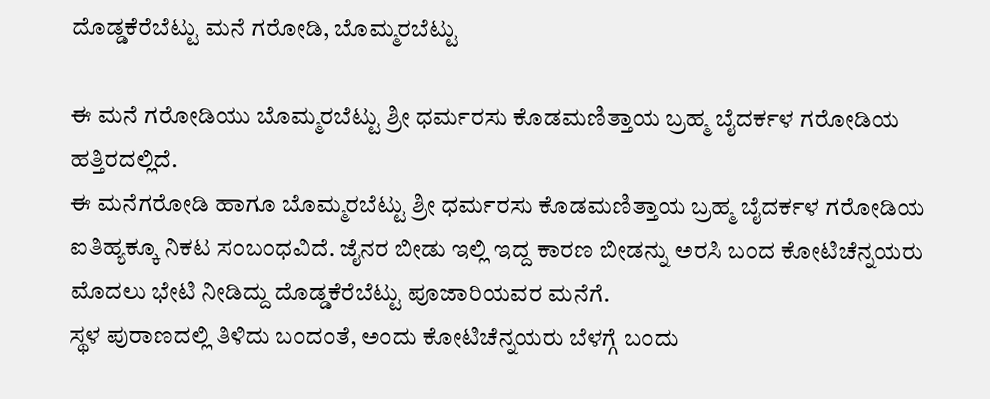ದೊಡ್ಡಕೆರೆಬೆಟ್ಟು ಮನೆ ಗರೋಡಿ, ಬೊಮ್ಮರಬೆಟ್ಟು

ಈ ಮನೆ ಗರೋಡಿಯು ಬೊಮ್ಮರಬೆಟ್ಟು ಶ್ರೀ ಧರ್ಮರಸು ಕೊಡಮಣಿತ್ತಾಯ ಬ್ರಹ್ಮ ಬೈದರ್ಕಳ ಗರೋಡಿಯ ಹತ್ತಿರದಲ್ಲಿದೆ.
ಈ ಮನೆಗರೋಡಿ ಹಾಗೂ ಬೊಮ್ಮರಬೆಟ್ಟು ಶ್ರೀ ಧರ್ಮರಸು ಕೊಡಮಣಿತ್ತಾಯ ಬ್ರಹ್ಮ ಬೈದರ್ಕಳ ಗರೋಡಿಯ ಐತಿಹ್ಯಕ್ಕೂ ನಿಕಟ ಸಂಬಂಧವಿದೆ. ಜೈನರ ಬೀಡು ಇಲ್ಲಿ ಇದ್ದ ಕಾರಣ ಬೀಡನ್ನು ಅರಸಿ ಬಂದ ಕೋಟಿಚೆನ್ನಯರು ಮೊದಲು ಭೇಟಿ ನೀಡಿದ್ದು ದೊಡ್ಡಕೆರೆಬೆಟ್ಟು ಪೂಜಾರಿಯವರ ಮನೆಗೆ.
ಸ್ಥಳ ಪುರಾಣದಲ್ಲಿ ತಿಳಿದು ಬಂದಂತೆ, ಅಂದು ಕೋಟಿಚೆನ್ನಯರು ಬೆಳಗ್ಗೆ ಬಂದು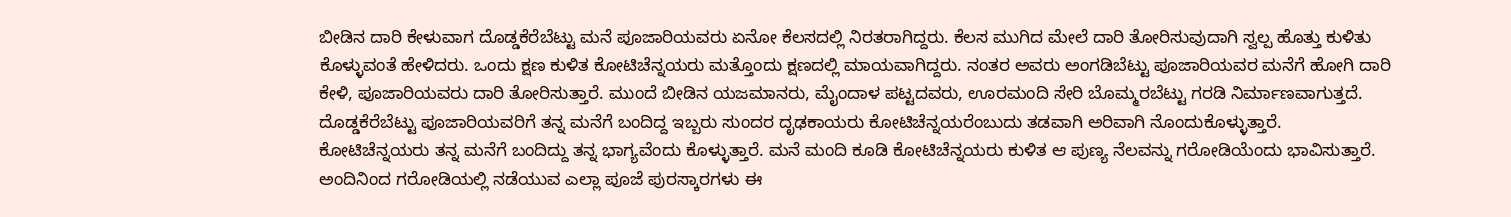ಬೀಡಿನ ದಾರಿ ಕೇಳುವಾಗ ದೊಡ್ಡಕೆರೆಬೆಟ್ಟು ಮನೆ ಪೂಜಾರಿಯವರು ಏನೋ ಕೆಲಸದಲ್ಲಿ ನಿರತರಾಗಿದ್ದರು. ಕೆಲಸ ಮುಗಿದ ಮೇಲೆ ದಾರಿ ತೋರಿಸುವುದಾಗಿ ಸ್ವಲ್ಪ ಹೊತ್ತು ಕುಳಿತು ಕೊಳ್ಳುವಂತೆ ಹೇಳಿದರು. ಒಂದು ಕ್ಷಣ ಕುಳಿತ ಕೋಟಿಚೆನ್ನಯರು ಮತ್ತೊಂದು ಕ್ಷಣದಲ್ಲಿ ಮಾಯವಾಗಿದ್ದರು. ನಂತರ ಅವರು ಅಂಗಡಿಬೆಟ್ಟು ಪೂಜಾರಿಯವರ ಮನೆಗೆ ಹೋಗಿ ದಾರಿ ಕೇಳಿ, ಪೂಜಾರಿಯವರು ದಾರಿ ತೋರಿಸುತ್ತಾರೆ. ಮುಂದೆ ಬೀಡಿನ ಯಜಮಾನರು, ಮೈಂದಾಳ ಪಟ್ಟದವರು, ಊರಮಂದಿ ಸೇರಿ ಬೊಮ್ಮರಬೆಟ್ಟು ಗರಡಿ ನಿರ್ಮಾಣವಾಗುತ್ತದೆ.
ದೊಡ್ಡಕೆರೆಬೆಟ್ಟು ಪೂಜಾರಿಯವರಿಗೆ ತನ್ನ ಮನೆಗೆ ಬಂದಿದ್ದ ಇಬ್ಬರು ಸುಂದರ ದೃಢಕಾಯರು ಕೋಟಿಚೆನ್ನಯರೆಂಬುದು ತಡವಾಗಿ ಅರಿವಾಗಿ ನೊಂದುಕೊಳ್ಳುತ್ತಾರೆ. ಕೋಟಿಚೆನ್ನಯರು ತನ್ನ ಮನೆಗೆ ಬಂದಿದ್ದು ತನ್ನ ಭಾಗ್ಯವೆಂದು ಕೊಳ್ಳುತ್ತಾರೆ. ಮನೆ ಮಂದಿ ಕೂಡಿ ಕೋಟಿಚೆನ್ನಯರು ಕುಳಿತ ಆ ಪುಣ್ಯ ನೆಲವನ್ನು ಗರೋಡಿಯೆಂದು ಭಾವಿಸುತ್ತಾರೆ. ಅಂದಿನಿಂದ ಗರೋಡಿಯಲ್ಲಿ ನಡೆಯುವ ಎಲ್ಲಾ ಪೂಜೆ ಪುರಸ್ಕಾರಗಳು ಈ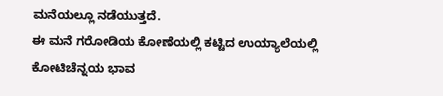ಮನೆಯಲ್ಲೂ ನಡೆಯುತ್ತದೆ.
ಈ ಮನೆ ಗರೋಡಿಯ ಕೋಣೆಯಲ್ಲಿ ಕಟ್ಟಿದ ಉಯ್ಯಾಲೆಯಲ್ಲಿ ಕೋಟಿಚೆನ್ನಯ ಭಾವ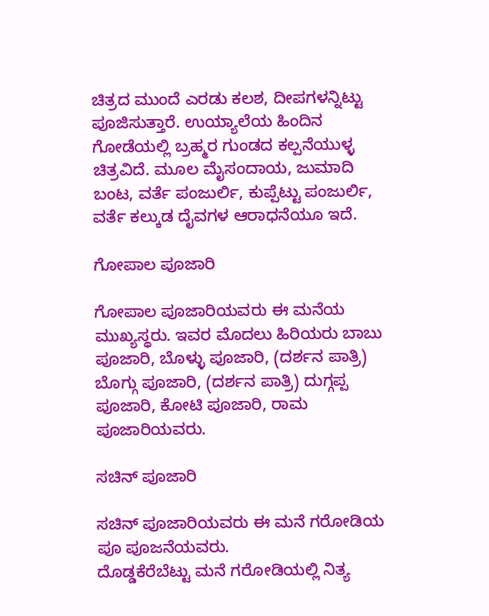ಚಿತ್ರದ ಮುಂದೆ ಎರಡು ಕಲಶ, ದೀಪಗಳನ್ನಿಟ್ಟು ಪೂಜಿಸುತ್ತಾರೆ. ಉಯ್ಯಾಲೆಯ ಹಿಂದಿನ ಗೋಡೆಯಲ್ಲಿ ಬ್ರಹ್ಮರ ಗುಂಡದ ಕಲ್ಪನೆಯುಳ್ಳ ಚಿತ್ರವಿದೆ. ಮೂಲ ಮೈಸಂದಾಯ, ಜುಮಾದಿ ಬಂಟ, ವರ್ತೆ ಪಂಜುರ್ಲಿ, ಕುಪ್ಪೆಟ್ಟು ಪಂಜುರ್ಲಿ, ವರ್ತೆ ಕಲ್ಕುಡ ದೈವಗಳ ಆರಾಧನೆಯೂ ಇದೆ.

ಗೋಪಾಲ ಪೂಜಾರಿ

ಗೋಪಾಲ ಪೂಜಾರಿಯವರು ಈ ಮನೆಯ ಮುಖ್ಯಸ್ಥರು. ಇವರ ಮೊದಲು ಹಿರಿಯರು ಬಾಬು ಪೂಜಾರಿ, ಬೊಳ್ಳು ಪೂಜಾರಿ, (ದರ್ಶನ ಪಾತ್ರಿ) ಬೊಗ್ಗು ಪೂಜಾರಿ, (ದರ್ಶನ ಪಾತ್ರಿ) ದುಗ್ಗಪ್ಪ ಪೂಜಾರಿ, ಕೋಟಿ ಪೂಜಾರಿ, ರಾಮ ಪೂಜಾರಿಯವರು.

ಸಚಿನ್ ಪೂಜಾರಿ

ಸಚಿನ್ ಪೂಜಾರಿಯವರು ಈ ಮನೆ ಗರೋಡಿಯ ಪೂ ಪೂಜನೆಯವರು.
ದೊಡ್ಡಕೆರೆಬೆಟ್ಟು ಮನೆ ಗರೋಡಿಯಲ್ಲಿ ನಿತ್ಯ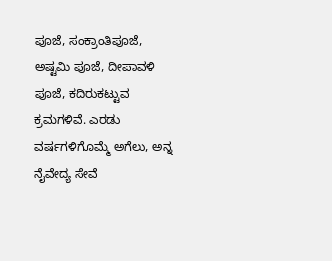ಪೂಜೆ, ಸಂಕ್ರಾಂತಿಪೂಜೆ, ಅಷ್ಟಮಿ ಪೂಜೆ, ದೀಪಾವಳಿ ಪೂಜೆ, ಕದಿರುಕಟ್ಟುವ ಕ್ರಮಗಳಿವೆ. ಎರಡು ವರ್ಷಗಳಿಗೊಮ್ಮೆ ಅಗೆಲು, ಅನ್ನ ನೈವೇದ್ಯ ಸೇವೆ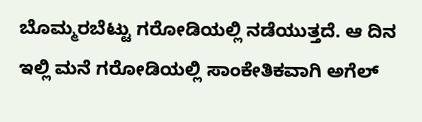ಬೊಮ್ಮರಬೆಟ್ಟು ಗರೋಡಿಯಲ್ಲಿ ನಡೆಯುತ್ತದೆ. ಆ ದಿನ ಇಲ್ಲಿ ಮನೆ ಗರೋಡಿಯಲ್ಲಿ ಸಾಂಕೇತಿಕವಾಗಿ ಅಗೆಲ್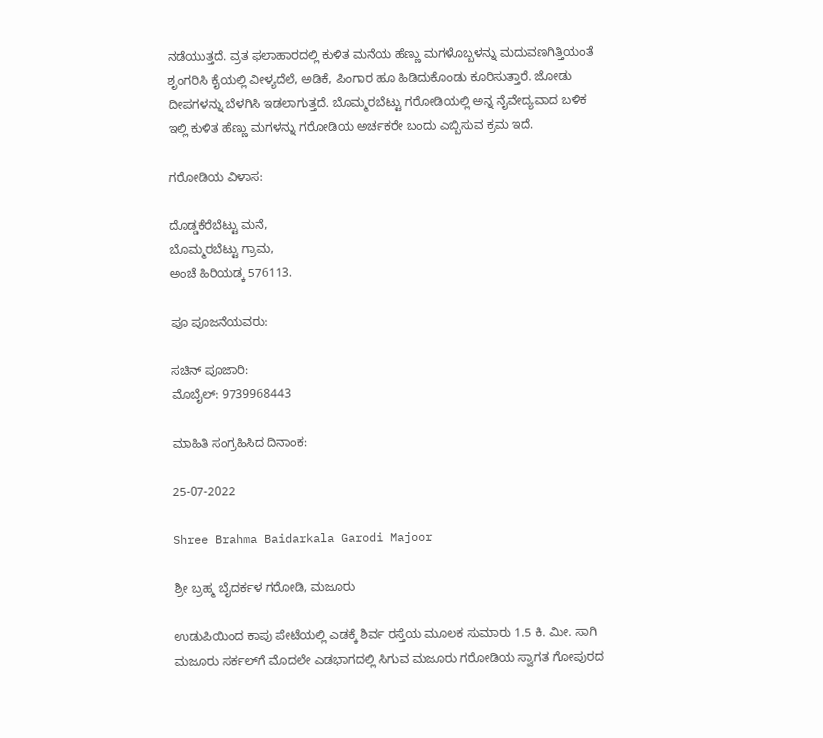ನಡೆಯುತ್ತದೆ. ವ್ರತ ಫಲಾಹಾರದಲ್ಲಿ ಕುಳಿತ ಮನೆಯ ಹೆಣ್ಣು ಮಗಳೊಬ್ಬಳನ್ನು ಮದುವಣಗಿತ್ತಿಯಂತೆ ಶೃಂಗರಿಸಿ ಕೈಯಲ್ಲಿ ವೀಳ್ಯದೆಲೆ, ಅಡಿಕೆ, ಪಿಂಗಾರ ಹೂ ಹಿಡಿದುಕೊಂಡು ಕೂರಿಸುತ್ತಾರೆ. ಜೋಡು ದೀಪಗಳನ್ನು ಬೆಳಗಿಸಿ ಇಡಲಾಗುತ್ತದೆ. ಬೊಮ್ಮರಬೆಟ್ಟು ಗರೋಡಿಯಲ್ಲಿ ಅನ್ನ ನೈವೇದ್ಯವಾದ ಬಳಿಕ ಇಲ್ಲಿ ಕುಳಿತ ಹೆಣ್ಣು ಮಗಳನ್ನು ಗರೋಡಿಯ ಅರ್ಚಕರೇ ಬಂದು ಎಬ್ಬಿಸುವ ಕ್ರಮ ಇದೆ.

ಗರೋಡಿಯ ವಿಳಾಸ:

ದೊಡ್ಡಕೆರೆಬೆಟ್ಟು ಮನೆ,
ಬೊಮ್ಮರಬೆಟ್ಟು ಗ್ರಾಮ,
ಅಂಚೆ ಹಿರಿಯಡ್ಕ 576113.

ಪೂ ಪೂಜನೆಯವರು:

ಸಚಿನ್ ಪೂಜಾರಿ:
ಮೊಬೈಲ್: 9739968443

ಮಾಹಿತಿ ಸಂಗ್ರಹಿಸಿದ ದಿನಾಂಕ:

25-07-2022

Shree Brahma Baidarkala Garodi Majoor

ಶ್ರೀ ಬ್ರಹ್ಮ ಬೈದರ್ಕಳ ಗರೋಡಿ, ಮಜೂರು

ಉಡುಪಿಯಿಂದ ಕಾಪು ಪೇಟೆಯಲ್ಲಿ ಎಡಕ್ಕೆ ಶಿರ್ವ ರಸ್ತೆಯ ಮೂಲಕ ಸುಮಾರು 1.5 ಕಿ. ಮೀ. ಸಾಗಿ ಮಜೂರು ಸರ್ಕಲ್‌ಗೆ ಮೊದಲೇ ಎಡಭಾಗದಲ್ಲಿ ಸಿಗುವ ಮಜೂರು ಗರೋಡಿಯ ಸ್ವಾಗತ ಗೋಪುರದ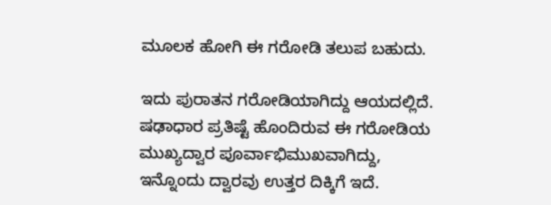ಮೂಲಕ ಹೋಗಿ ಈ ಗರೋಡಿ ತಲುಪ ಬಹುದು.

ಇದು ಪುರಾತನ ಗರೋಡಿಯಾಗಿದ್ದು ಆಯದಲ್ಲಿದೆ. ಷಢಾಧಾರ ಪ್ರತಿಷ್ಟೆ ಹೊಂದಿರುವ ಈ ಗರೋಡಿಯ ಮುಖ್ಯದ್ವಾರ ಪೂರ್ವಾಭಿಮುಖವಾಗಿದ್ದು, ಇನ್ನೊಂದು ದ್ವಾರವು ಉತ್ತರ ದಿಕ್ಕಿಗೆ ಇದೆ.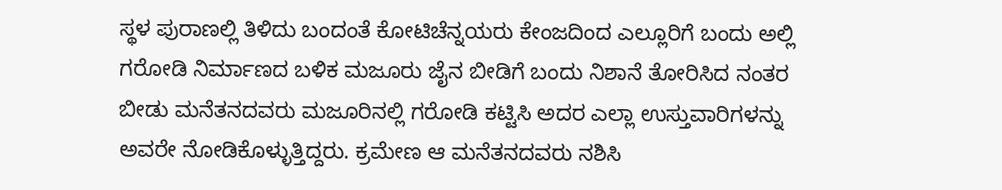ಸ್ಥಳ ಪುರಾಣಲ್ಲಿ ತಿಳಿದು ಬಂದಂತೆ ಕೋಟಿಚೆನ್ನಯರು ಕೇಂಜದಿಂದ ಎಲ್ಲೂರಿಗೆ ಬಂದು ಅಲ್ಲಿ ಗರೋಡಿ ನಿರ್ಮಾಣದ ಬಳಿಕ ಮಜೂರು ಜೈನ ಬೀಡಿಗೆ ಬಂದು ನಿಶಾನೆ ತೋರಿಸಿದ ನಂತರ ಬೀಡು ಮನೆತನದವರು ಮಜೂರಿನಲ್ಲಿ ಗರೋಡಿ ಕಟ್ಟಿಸಿ ಅದರ ಎಲ್ಲಾ ಉಸ್ತುವಾರಿಗಳನ್ನು ಅವರೇ ನೋಡಿಕೊಳ್ಳುತ್ತಿದ್ದರು. ಕ್ರಮೇಣ ಆ ಮನೆತನದವರು ನಶಿಸಿ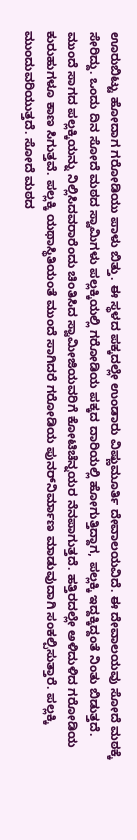ಊರುಬಿಟ್ಟು ಹೋದಾಗ ಗರೋಡಿಯು ಪಾಳು ಬಿತ್ತು. ಈ ಸ್ಥಳದ ಪಕ್ಕದಲ್ಲೇ ಉಂಡಾರು ವಿಷ್ಣುಮೂರ್ತಿ ದೇವಾಲಯವಿದೆ. ಈ ದೇವಾಲಯವು ಸೋದೆ ಮಠಕ್ಕೆ ಸೇರಿದ್ದು. ಒಂದು ದಿನ ಸೋದೆ ಮಠದ ಸ್ವಾಮಿಗಳು ಪಲ್ಲಕ್ಕಿಯಲ್ಲಿ ಗರೋಡಿಯ ಪಕ್ಕದ ದಾರಿಯಲ್ಲಿ ಹೋಗುತ್ತಿದ್ದಾಗ, ಪಲ್ಲಕ್ಕಿ ಇದ್ದಕ್ಕಿದ್ದಂತೆ ನಿಂತು ಬಿಡುತ್ತದೆ. ಮುಂದೆ ಸಾಗದ ಪಲ್ಲಕ್ಕಿಯನ್ನು ನಿಲ್ಲಿಸಿದವರಾರೆಂದು ಚಿಂತಿಸಿದ ಸ್ವಾಮೀಜಿಯವರಿಗೆ ಕೋಟಿಚೆನ್ನಯರ ನೆನಪಾಗುತ್ತದೆ. ಹತ್ತಿರದಲ್ಲೇ ಅಳಿದುಳಿದ ಗರೋಡಿಯ ಕುರುಹುಗಳೂ ಕಾಣ ಸಿಗುತ್ತವೆ. ಪಲ್ಲಕ್ಕಿ ಯಥಾಸ್ಥಿತಿಯಂತೆ ಮುಂದೆ ಸಾಗಿದರೆ ಗರೋಡಿಯ ಪುನರ್‌ನಿರ್ಮಾಣ ಮಾಡುವುದಾಗಿ ಸಂಕಲ್ಪಿಸುತ್ತಾರೆ. ಪಲ್ಲಕ್ಕಿ ಮುಂದುವರಿಯುತ್ತದೆ. ಸೋದೆ ಮಠದ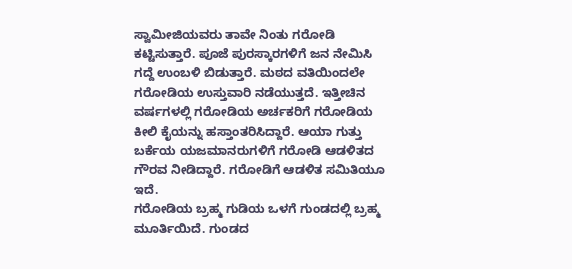ಸ್ವಾಮೀಜಿಯವರು ತಾವೇ ನಿಂತು ಗರೋಡಿ ಕಟ್ಟಿಸುತ್ತಾರೆ. ಪೂಜೆ ಪುರಸ್ಕಾರಗಳಿಗೆ ಜನ ನೇಮಿಸಿ ಗದ್ದೆ ಉಂಬಳಿ ಬಿಡುತ್ತಾರೆ. ಮಠದ ವತಿಯಿಂದಲೇ ಗರೋಡಿಯ ಉಸ್ತುವಾರಿ ನಡೆಯುತ್ತದೆ. ಇತ್ತೀಚಿನ ವರ್ಷಗಳಲ್ಲಿ ಗರೋಡಿಯ ಅರ್ಚಕರಿಗೆ ಗರೋಡಿಯ ಕೀಲಿ ಕೈಯನ್ನು ಹಸ್ತಾಂತರಿಸಿದ್ದಾರೆ. ಆಯಾ ಗುತ್ತು ಬರ್ಕೆಯ ಯಜಮಾನರುಗಳಿಗೆ ಗರೋಡಿ ಆಡಳಿತದ ಗೌರವ ನೀಡಿದ್ದಾರೆ. ಗರೋಡಿಗೆ ಆಡಳಿತ ಸಮಿತಿಯೂ ಇದೆ.
ಗರೋಡಿಯ ಬ್ರಹ್ಮ ಗುಡಿಯ ಒಳಗೆ ಗುಂಡದಲ್ಲಿ ಬ್ರಹ್ಮ ಮೂರ್ತಿಯಿದೆ. ಗುಂಡದ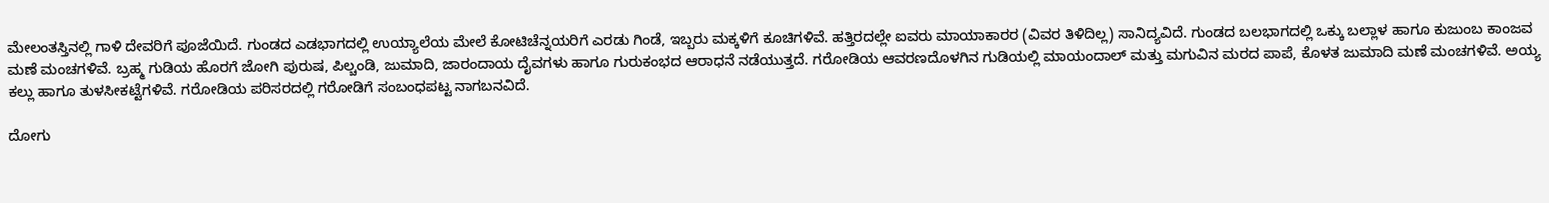ಮೇಲಂತಸ್ತಿನಲ್ಲಿ ಗಾಳಿ ದೇವರಿಗೆ ಪೂಜೆಯಿದೆ. ಗುಂಡದ ಎಡಭಾಗದಲ್ಲಿ ಉಯ್ಯಾಲೆಯ ಮೇಲೆ ಕೋಟಿಚೆನ್ನಯರಿಗೆ ಎರಡು ಗಿಂಡೆ, ಇಬ್ಬರು ಮಕ್ಕಳಿಗೆ ಕೂಚಿಗಳಿವೆ. ಹತ್ತಿರದಲ್ಲೇ ಐವರು ಮಾಯಾಕಾರರ (ವಿವರ ತಿಳಿದಿಲ್ಲ) ಸಾನಿದ್ಯವಿದೆ. ಗುಂಡದ ಬಲಭಾಗದಲ್ಲಿ ಒಕ್ಕು ಬಲ್ಲಾಳ ಹಾಗೂ ಕುಜುಂಬ ಕಾಂಜವ ಮಣೆ ಮಂಚಗಳಿವೆ. ಬ್ರಹ್ಮ ಗುಡಿಯ ಹೊರಗೆ ಜೋಗಿ ಪುರುಷ, ಪಿಲ್ಚಂಡಿ, ಜುಮಾದಿ, ಜಾರಂದಾಯ ದೈವಗಳು ಹಾಗೂ ಗುರುಕಂಭದ ಆರಾಧನೆ ನಡೆಯುತ್ತದೆ. ಗರೋಡಿಯ ಆವರಣದೊಳಗಿನ ಗುಡಿಯಲ್ಲಿ ಮಾಯಂದಾಲ್ ಮತ್ತು ಮಗುವಿನ ಮರದ ಪಾಪೆ, ಕೊಳತ ಜುಮಾದಿ ಮಣೆ ಮಂಚಗಳಿವೆ. ಅಯ್ಯ ಕಲ್ಲು ಹಾಗೂ ತುಳಸೀಕಟ್ಟೆಗಳಿವೆ. ಗರೋಡಿಯ ಪರಿಸರದಲ್ಲಿ ಗರೋಡಿಗೆ ಸಂಬಂಧಪಟ್ಟ ನಾಗಬನವಿದೆ.

ದೋಗು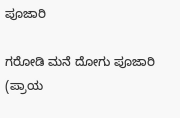ಪೂಜಾರಿ

ಗರೋಡಿ ಮನೆ ದೋಗು ಪೂಜಾರಿ (ಪ್ರಾಯ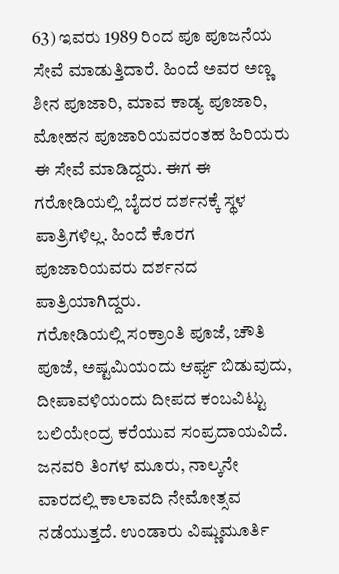63) ಇವರು 1989 ರಿಂದ ಪೂ ಪೂಜನೆಯ ಸೇವೆ ಮಾಡುತ್ತಿದಾರೆ. ಹಿಂದೆ ಅವರ ಅಣ್ಣ ಶೀನ ಪೂಜಾರಿ, ಮಾವ ಕಾಡ್ಯ ಪೂಜಾರಿ, ಮೋಹನ ಪೂಜಾರಿಯವರಂತಹ ಹಿರಿಯರು ಈ ಸೇವೆ ಮಾಡಿದ್ದರು. ಈಗ ಈ ಗರೋಡಿಯಲ್ಲಿ ಬೈದರ ದರ್ಶನಕ್ಕೆ ಸ್ಥಳ ಪಾತ್ರಿಗಳಿಲ್ಲ. ಹಿಂದೆ ಕೊರಗ ಪೂಜಾರಿಯವರು ದರ್ಶನದ ಪಾತ್ರಿಯಾಗಿದ್ದರು.
ಗರೋಡಿಯಲ್ಲಿ ಸಂಕ್ರಾಂತಿ ಪೂಜೆ, ಚೌತಿ ಪೂಜೆ, ಅಷ್ಟಮಿಯಂದು ಆರ್ಘ್ಯ ಬಿಡುವುದು, ದೀಪಾವಳಿಯಂದು ದೀಪದ ಕಂಬವಿಟ್ಟು ಬಲಿಯೇಂದ್ರ ಕರೆಯುವ ಸಂಪ್ರದಾಯವಿದೆ. ಜನವರಿ ತಿಂಗಳ ಮೂರು, ನಾಲ್ಕನೇ ವಾರದಲ್ಲಿ ಕಾಲಾವದಿ ನೇಮೋತ್ಸವ ನಡೆಯುತ್ತದೆ. ಉಂಡಾರು ವಿಷ್ಣುಮೂರ್ತಿ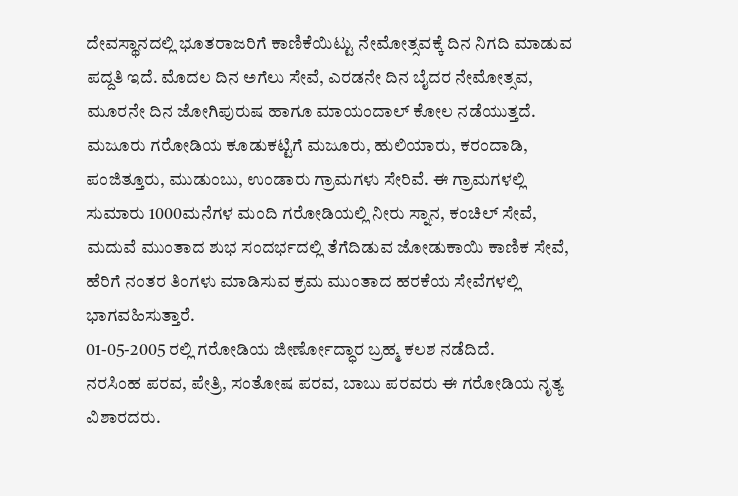ದೇವಸ್ಥಾನದಲ್ಲಿ ಭೂತರಾಜರಿಗೆ ಕಾಣಿಕೆಯಿಟ್ಟು ನೇಮೋತ್ಸವಕ್ಕೆ ದಿನ ನಿಗದಿ ಮಾಡುವ ಪದ್ದತಿ ಇದೆ. ಮೊದಲ ದಿನ ಅಗೆಲು ಸೇವೆ, ಎರಡನೇ ದಿನ ಬೈದರ ನೇಮೋತ್ಸವ, ಮೂರನೇ ದಿನ ಜೋಗಿಪುರುಷ ಹಾಗೂ ಮಾಯಂದಾಲ್ ಕೋಲ ನಡೆಯುತ್ತದೆ.
ಮಜೂರು ಗರೋಡಿಯ ಕೂಡುಕಟ್ಟಿಗೆ ಮಜೂರು, ಹುಲಿಯಾರು, ಕರಂದಾಡಿ, ಪಂಜಿತ್ತೂರು, ಮುಡುಂಬು, ಉಂಡಾರು ಗ್ರಾಮಗಳು ಸೇರಿವೆ. ಈ ಗ್ರಾಮಗಳಲ್ಲಿ ಸುಮಾರು 1000ಮನೆಗಳ ಮಂದಿ ಗರೋಡಿಯಲ್ಲಿ ನೀರು ಸ್ನಾನ, ಕಂಚಿಲ್ ಸೇವೆ, ಮದುವೆ ಮುಂತಾದ ಶುಭ ಸಂದರ್ಭದಲ್ಲಿ ತೆಗೆದಿಡುವ ಜೋಡುಕಾಯಿ ಕಾಣಿಕ ಸೇವೆ, ಹೆರಿಗೆ ನಂತರ ತಿಂಗಳು ಮಾಡಿಸುವ ಕ್ರಮ ಮುಂತಾದ ಹರಕೆಯ ಸೇವೆಗಳಲ್ಲಿ ಭಾಗವಹಿಸುತ್ತಾರೆ.
01-05-2005 ರಲ್ಲಿ ಗರೋಡಿಯ ಜೀರ್ಣೋದ್ಧಾರ ಬ್ರಹ್ಮ ಕಲಶ ನಡೆದಿದೆ.
ನರಸಿಂಹ ಪರವ, ಪೇತ್ರಿ, ಸಂತೋಷ ಪರವ, ಬಾಬು ಪರವರು ಈ ಗರೋಡಿಯ ನೃತ್ಯ ವಿಶಾರದರು.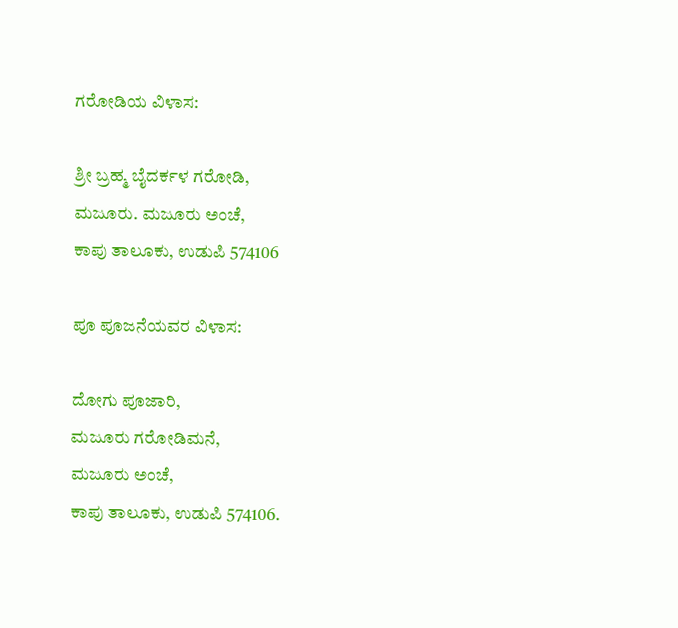ಗರೋಡಿಯ ವಿಳಾಸ:

ಶ್ರೀ ಬ್ರಹ್ಮ ಬೈದರ್ಕಳ ಗರೋಡಿ,
ಮಜೂರು. ಮಜೂರು ಅಂಚೆ,
ಕಾಪು ತಾಲೂಕು, ಉಡುಪಿ 574106

ಪೂ ಪೂಜನೆಯವರ ವಿಳಾಸ:

ದೋಗು ಪೂಜಾರಿ,
ಮಜೂರು ಗರೋಡಿಮನೆ,
ಮಜೂರು ಅಂಚೆ,
ಕಾಪು ತಾಲೂಕು, ಉಡುಪಿ 574106.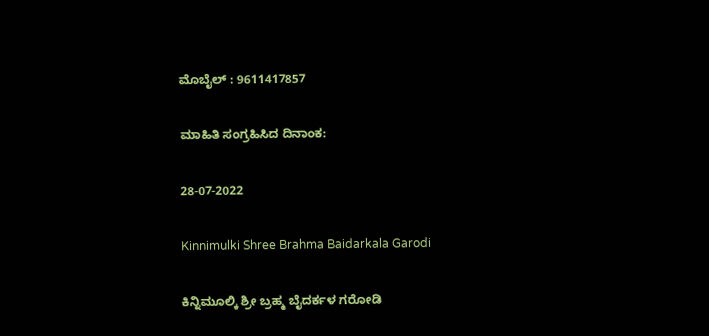ಮೊಬೈಲ್ : 9611417857

ಮಾಹಿತಿ ಸಂಗ್ರಹಿಸಿದ ದಿನಾಂಕ:

28-07-2022

Kinnimulki Shree Brahma Baidarkala Garodi

ಕಿನ್ನಿಮೂಲ್ಕಿ ಶ್ರೀ ಬ್ರಹ್ಮ ಬೈದರ್ಕಳ ಗರೋಡಿ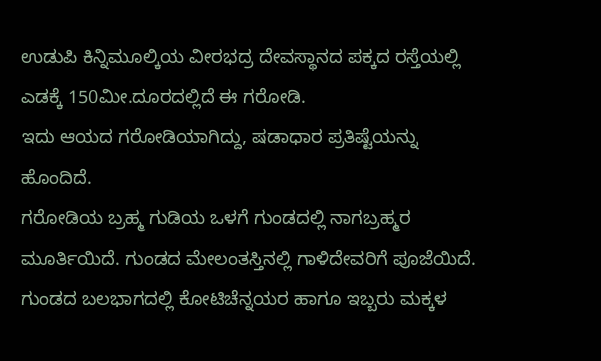ಉಡುಪಿ ಕಿನ್ನಿಮೂಲ್ಕಿಯ ವೀರಭದ್ರ ದೇವಸ್ಥಾನದ ಪಕ್ಕದ ರಸ್ತೆಯಲ್ಲಿ ಎಡಕ್ಕೆ 150ಮೀ.ದೂರದಲ್ಲಿದೆ ಈ ಗರೋಡಿ.
ಇದು ಆಯದ ಗರೋಡಿಯಾಗಿದ್ದು, ಷಡಾಧಾರ ಪ್ರತಿಷ್ಟೆಯನ್ನು ಹೊಂದಿದೆ.
ಗರೋಡಿಯ ಬ್ರಹ್ಮ ಗುಡಿಯ ಒಳಗೆ ಗುಂಡದಲ್ಲಿ ನಾಗಬ್ರಹ್ಮರ ಮೂರ್ತಿಯಿದೆ. ಗುಂಡದ ಮೇಲಂತಸ್ತಿನಲ್ಲಿ ಗಾಳಿದೇವರಿಗೆ ಪೂಜೆಯಿದೆ.
ಗುಂಡದ ಬಲಭಾಗದಲ್ಲಿ ಕೋಟಿಚೆನ್ನಯರ ಹಾಗೂ ಇಬ್ಬರು ಮಕ್ಕಳ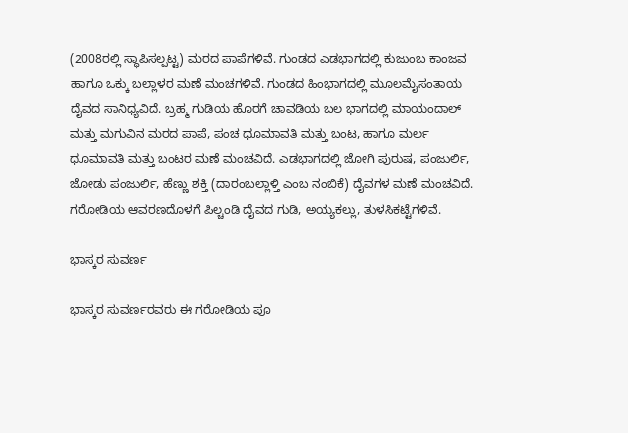(2008ರಲ್ಲಿ ಸ್ಥಾಪಿಸಲ್ಪಟ್ಟ) ಮರದ ಪಾಪೆಗಳಿವೆ. ಗುಂಡದ ಎಡಭಾಗದಲ್ಲಿ ಕುಜುಂಬ ಕಾಂಜವ ಹಾಗೂ ಒಕ್ಕು ಬಲ್ಲಾಳರ ಮಣೆ ಮಂಚಗಳಿವೆ. ಗುಂಡದ ಹಿಂಭಾಗದಲ್ಲಿ ಮೂಲಮೈಸಂತಾಯ ದೈವದ ಸಾನಿಧ್ಯವಿದೆ. ಬ್ರಹ್ಮ ಗುಡಿಯ ಹೊರಗೆ ಚಾವಡಿಯ ಬಲ ಭಾಗದಲ್ಲಿ ಮಾಯಂದಾಲ್ ಮತ್ತು ಮಗುವಿನ ಮರದ ಪಾಪೆ, ಪಂಚ ಧೂಮಾವತಿ ಮತ್ತು ಬಂಟ, ಹಾಗೂ ಮರ್ಲ ಧೂಮಾವತಿ ಮತ್ತು ಬಂಟರ ಮಣೆ ಮಂಚವಿದೆ. ಎಡಭಾಗದಲ್ಲಿ ಜೋಗಿ ಪುರುಷ, ಪಂಜುರ್ಲಿ, ಜೋಡು ಪಂಜುರ್ಲಿ, ಹೆಣ್ಣು ಶಕ್ತಿ (ದಾರಂಬಲ್ಲಾಳ್ತಿ ಎಂಬ ನಂಬಿಕೆ) ದೈವಗಳ ಮಣೆ ಮಂಚವಿದೆ.
ಗರೋಡಿಯ ಆವರಣದೊಳಗೆ ಪಿಲ್ಚಂಡಿ ದೈವದ ಗುಡಿ, ಅಯ್ಯಕಲ್ಲು, ತುಳಸಿಕಟ್ಟೆಗಳಿವೆ.

ಭಾಸ್ಕರ ಸುವರ್ಣ

ಭಾಸ್ಕರ ಸುವರ್ಣರವರು ಈ ಗರೋಡಿಯ ಪೂ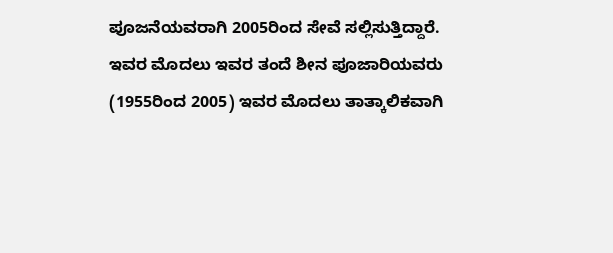ಪೂಜನೆಯವರಾಗಿ 2005ರಿಂದ ಸೇವೆ ಸಲ್ಲಿಸುತ್ತಿದ್ದಾರೆ. ಇವರ ಮೊದಲು ಇವರ ತಂದೆ ಶೀನ ಪೂಜಾರಿಯವರು (1955ರಿಂದ 2005) ಇವರ ಮೊದಲು ತಾತ್ಕಾಲಿಕವಾಗಿ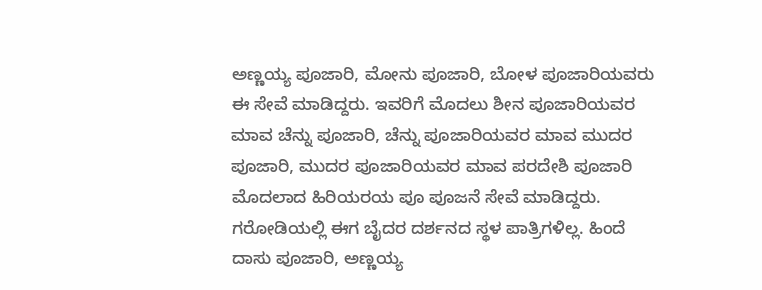ಅಣ್ಣಯ್ಯ ಪೂಜಾರಿ, ಮೋನು ಪೂಜಾರಿ, ಬೋಳ ಪೂಜಾರಿಯವರು ಈ ಸೇವೆ ಮಾಡಿದ್ದರು. ಇವರಿಗೆ ಮೊದಲು ಶೀನ ಪೂಜಾರಿಯವರ ಮಾವ ಚೆನ್ನು ಪೂಜಾರಿ, ಚೆನ್ನು ಪೂಜಾರಿಯವರ ಮಾವ ಮುದರ ಪೂಜಾರಿ, ಮುದರ ಪೂಜಾರಿಯವರ ಮಾವ ಪರದೇಶಿ ಪೂಜಾರಿ ಮೊದಲಾದ ಹಿರಿಯರಯ ಪೂ ಪೂಜನೆ ಸೇವೆ ಮಾಡಿದ್ದರು.
ಗರೋಡಿಯಲ್ಲಿ ಈಗ ಬೈದರ ದರ್ಶನದ ಸ್ಥಳ ಪಾತ್ರಿಗಳಿಲ್ಲ. ಹಿಂದೆ ದಾಸು ಪೂಜಾರಿ, ಅಣ್ಣಯ್ಯ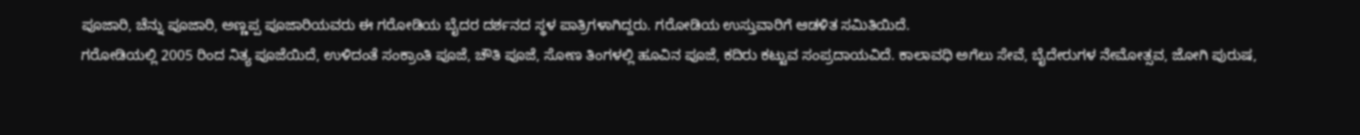ಪೂಜಾರಿ, ಚೆನ್ನು ಪೂಜಾರಿ, ಅಣ್ಣಪ್ಪ ಪೂಜಾರಿಯವರು ಈ ಗರೋಡಿಯ ಬೈದರ ದರ್ಶನದ ಸ್ಥಳ ಪಾತ್ರಿಗಳಾಗಿದ್ದರು. ಗರೋಡಿಯ ಉಸ್ತುವಾರಿಗೆ ಆಡಳಿತ ಸಮಿತಿಯಿದೆ.
ಗರೋಡಿಯಲ್ಲಿ 2005 ರಿಂದ ನಿತ್ಯ ಪೂಜೆಯಿದೆ, ಉಳಿದಂತೆ ಸಂಕ್ರಾಂತಿ ಪೂಜೆ, ಚೌತಿ ಪೂಜೆ, ಸೋಣ ತಿಂಗಳಲ್ಲಿ ಹೂವಿನ ಪೂಜೆ, ಕದಿರು ಕಟ್ಟುವ ಸಂಪ್ರದಾಯವಿದೆ. ಕಾಲಾವಧಿ ಅಗೆಲು ಸೇವೆ, ಬೈದೇರುಗಳ ನೇಮೋತ್ಸವ, ಜೋಗಿ ಪುರುಷ,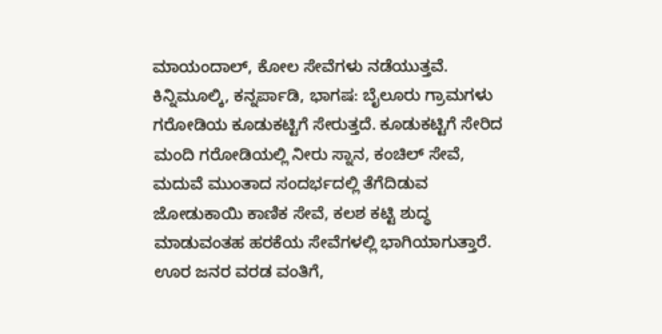ಮಾಯಂದಾಲ್, ಕೋಲ ಸೇವೆಗಳು ನಡೆಯುತ್ತವೆ.
ಕಿನ್ನಿಮೂಲ್ಕಿ, ಕನ್ನರ್ಪಾಡಿ, ಭಾಗಷ: ಬೈಲೂರು ಗ್ರಾಮಗಳು ಗರೋಡಿಯ ಕೂಡುಕಟ್ಟಿಗೆ ಸೇರುತ್ತದೆ. ಕೂಡುಕಟ್ಟಿಗೆ ಸೇರಿದ ಮಂದಿ ಗರೋಡಿಯಲ್ಲಿ ನೀರು ಸ್ನಾನ, ಕಂಚಿಲ್ ಸೇವೆ, ಮದುವೆ ಮುಂತಾದ ಸಂದರ್ಭದಲ್ಲಿ ತೆಗೆದಿಡುವ ಜೋಡುಕಾಯಿ ಕಾಣಿಕ ಸೇವೆ, ಕಲಶ ಕಟ್ಟಿ ಶುದ್ಧ ಮಾಡುವಂತಹ ಹರಕೆಯ ಸೇವೆಗಳಲ್ಲಿ ಭಾಗಿಯಾಗುತ್ತಾರೆ. ಊರ ಜನರ ವರಡ ವಂತಿಗೆ,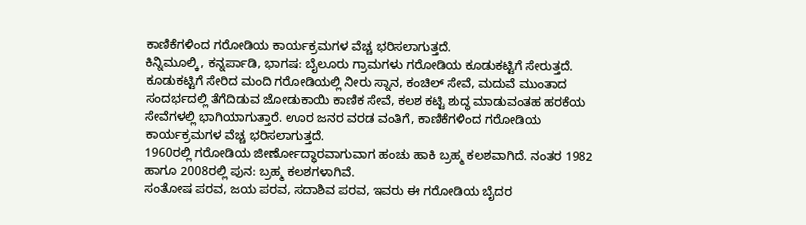ಕಾಣಿಕೆಗಳಿಂದ ಗರೋಡಿಯ ಕಾರ್ಯಕ್ರಮಗಳ ವೆಚ್ಚ ಭರಿಸಲಾಗುತ್ತದೆ.
ಕಿನ್ನಿಮೂಲ್ಕಿ, ಕನ್ನರ್ಪಾಡಿ, ಭಾಗಷ: ಬೈಲೂರು ಗ್ರಾಮಗಳು ಗರೋಡಿಯ ಕೂಡುಕಟ್ಟಿಗೆ ಸೇರುತ್ತದೆ. ಕೂಡುಕಟ್ಟಿಗೆ ಸೇರಿದ ಮಂದಿ ಗರೋಡಿಯಲ್ಲಿ ನೀರು ಸ್ನಾನ, ಕಂಚಿಲ್ ಸೇವೆ, ಮದುವೆ ಮುಂತಾದ ಸಂದರ್ಭದಲ್ಲಿ ತೆಗೆದಿಡುವ ಜೋಡುಕಾಯಿ ಕಾಣಿಕ ಸೇವೆ, ಕಲಶ ಕಟ್ಟಿ ಶುದ್ಧ ಮಾಡುವಂತಹ ಹರಕೆಯ ಸೇವೆಗಳಲ್ಲಿ ಭಾಗಿಯಾಗುತ್ತಾರೆ. ಊರ ಜನರ ವರಡ ವಂತಿಗೆ, ಕಾಣಿಕೆಗಳಿಂದ ಗರೋಡಿಯ ಕಾರ್ಯಕ್ರಮಗಳ ವೆಚ್ಚ ಭರಿಸಲಾಗುತ್ತದೆ.
1960ರಲ್ಲಿ ಗರೋಡಿಯ ಜೀರ್ಣೋದ್ಧಾರವಾಗುವಾಗ ಹಂಚು ಹಾಕಿ ಬ್ರಹ್ಮ ಕಲಶವಾಗಿದೆ. ನಂತರ 1982 ಹಾಗೂ 2008ರಲ್ಲಿ ಪುನ: ಬ್ರಹ್ಮ ಕಲಶಗಳಾಗಿವೆ.
ಸಂತೋಷ ಪರವ, ಜಯ ಪರವ, ಸದಾಶಿವ ಪರವ, ಇವರು ಈ ಗರೋಡಿಯ ಬೈದರ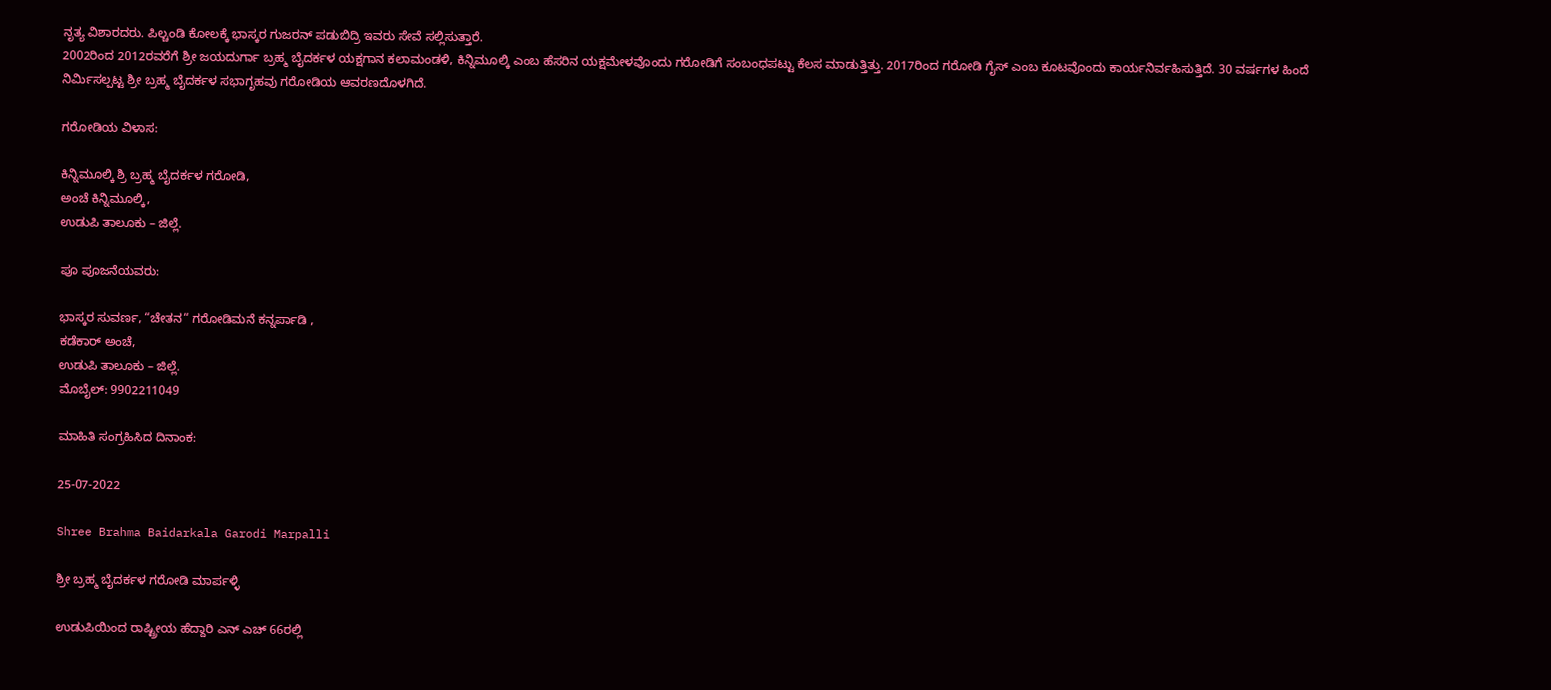ನೃತ್ಯ ವಿಶಾರದರು. ಪಿಲ್ಚಂಡಿ ಕೋಲಕ್ಕೆ ಭಾಸ್ಕರ ಗುಜರನ್ ಪಡುಬಿದ್ರಿ ಇವರು ಸೇವೆ ಸಲ್ಲಿಸುತ್ತಾರೆ.
2002ರಿಂದ 2012ರವರೆಗೆ ಶ್ರೀ ಜಯದುರ್ಗಾ ಬ್ರಹ್ಮ ಬೈದರ್ಕಳ ಯಕ್ಷಗಾನ ಕಲಾಮಂಡಳಿ, ಕಿನ್ನಿಮೂಲ್ಕಿ ಎಂಬ ಹೆಸರಿನ ಯಕ್ಷಮೇಳವೊಂದು ಗರೋಡಿಗೆ ಸಂಬಂಧಪಟ್ಟು ಕೆಲಸ ಮಾಡುತ್ತಿತ್ತು. 2017ರಿಂದ ಗರೋಡಿ ಗೈಸ್ ಎಂಬ ಕೂಟವೊಂದು ಕಾರ್ಯನಿರ್ವಹಿಸುತ್ತಿದೆ. 30 ವರ್ಷಗಳ ಹಿಂದೆ ನಿರ್ಮಿಸಲ್ಪಟ್ಟ ಶ್ರೀ ಬ್ರಹ್ಮ ಬೈದರ್ಕಳ ಸಭಾಗೃಹವು ಗರೋಡಿಯ ಆವರಣದೊಳಗಿದೆ.

ಗರೋಡಿಯ ವಿಳಾಸ:

ಕಿನ್ನಿಮೂಲ್ಕಿ ಶ್ರಿ ಬ್ರಹ್ಮ ಬೈದರ್ಕಳ ಗರೋಡಿ,
ಅಂಚೆ ಕಿನ್ನಿಮೂಲ್ಕಿ,
ಉಡುಪಿ ತಾಲೂಕು – ಜಿಲ್ಲೆ.

ಪೂ ಪೂಜನೆಯವರು:

ಭಾಸ್ಕರ ಸುವರ್ಣ, “ಚೇತನ“ ಗರೋಡಿಮನೆ ಕನ್ನರ್ಪಾಡಿ ,
ಕಡೆಕಾರ್ ಅಂಚೆ,
ಉಡುಪಿ ತಾಲೂಕು – ಜಿಲ್ಲೆ.
ಮೊಬೈಲ್: 9902211049

ಮಾಹಿತಿ ಸಂಗ್ರಹಿಸಿದ ದಿನಾಂಕ:

25-07-2022

Shree Brahma Baidarkala Garodi Marpalli

ಶ್ರೀ ಬ್ರಹ್ಮ ಬೈದರ್ಕಳ ಗರೋಡಿ ಮಾರ್ಪಳ್ಳಿ

ಉಡುಪಿಯಿಂದ ರಾಷ್ಟ್ರೀಯ ಹೆದ್ದಾರಿ ಎನ್ ಎಚ್ 66ರಲ್ಲಿ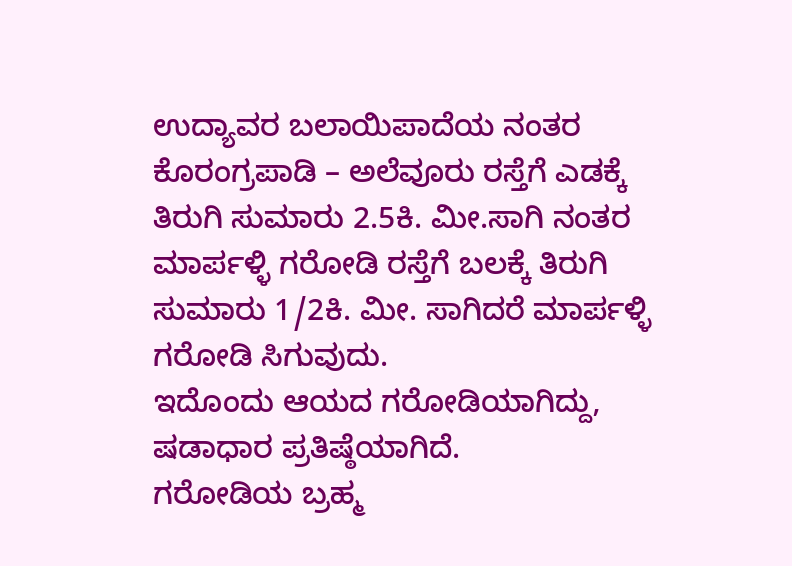ಉದ್ಯಾವರ ಬಲಾಯಿಪಾದೆಯ ನಂತರ ಕೊರಂಗ್ರಪಾಡಿ – ಅಲೆವೂರು ರಸ್ತೆಗೆ ಎಡಕ್ಕೆ ತಿರುಗಿ ಸುಮಾರು 2.5ಕಿ. ಮೀ.ಸಾಗಿ ನಂತರ ಮಾರ್ಪಳ್ಳಿ ಗರೋಡಿ ರಸ್ತೆಗೆ ಬಲಕ್ಕೆ ತಿರುಗಿ ಸುಮಾರು 1/2ಕಿ. ಮೀ. ಸಾಗಿದರೆ ಮಾರ್ಪಳ್ಳಿ ಗರೋಡಿ ಸಿಗುವುದು.
ಇದೊಂದು ಆಯದ ಗರೋಡಿಯಾಗಿದ್ದು, ಷಡಾಧಾರ ಪ್ರತಿಷ್ಠೆಯಾಗಿದೆ.
ಗರೋಡಿಯ ಬ್ರಹ್ಮ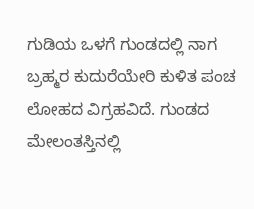ಗುಡಿಯ ಒಳಗೆ ಗುಂಡದಲ್ಲಿ ನಾಗ ಬ್ರಹ್ಮರ ಕುದುರೆಯೇರಿ ಕುಳಿತ ಪಂಚ ಲೋಹದ ವಿಗ್ರಹವಿದೆ. ಗುಂಡದ ಮೇಲಂತಸ್ತಿನಲ್ಲಿ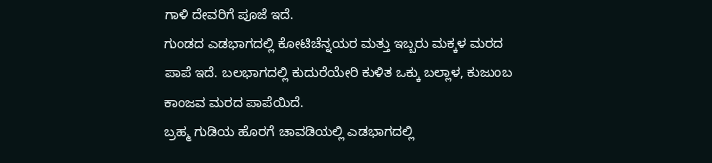ಗಾಳಿ ದೇವರಿಗೆ ಪೂಜೆ ಇದೆ.
ಗುಂಡದ ಎಡಭಾಗದಲ್ಲಿ ಕೋಟಿಚೆನ್ನಯರ ಮತ್ತು ಇಬ್ಬರು ಮಕ್ಕಳ ಮರದ ಪಾಪೆ ಇದೆ. ಬಲಭಾಗದಲ್ಲಿ ಕುದುರೆಯೇರಿ ಕುಳಿತ ಒಕ್ಕು ಬಲ್ಲಾಳ, ಕುಜುಂಬ ಕಾಂಜವ ಮರದ ಪಾಪೆಯಿದೆ.
ಬ್ರಹ್ಮ ಗುಡಿಯ ಹೊರಗೆ ಚಾವಡಿಯಲ್ಲಿ ಎಡಭಾಗದಲ್ಲಿ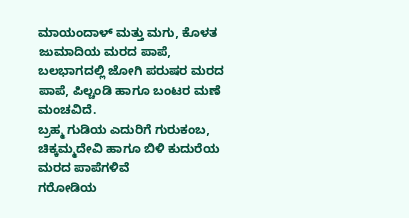ಮಾಯಂದಾಳ್ ಮತ್ತು ಮಗು, ಕೊಳತ ಜುಮಾದಿಯ ಮರದ ಪಾಪೆ, ಬಲಭಾಗದಲ್ಲಿ ಜೋಗಿ ಪರುಷರ ಮರದ ಪಾಪೆ, ಪಿಲ್ಚಂಡಿ ಹಾಗೂ ಬಂಟರ ಮಣೆ ಮಂಚವಿದೆ.
ಬ್ರಹ್ಮ ಗುಡಿಯ ಎದುರಿಗೆ ಗುರುಕಂಬ, ಚಿಕ್ಕಮ್ಮದೇವಿ ಹಾಗೂ ಬಿಳಿ ಕುದುರೆಯ ಮರದ ಪಾಪೆಗಳಿವೆ
ಗರೋಡಿಯ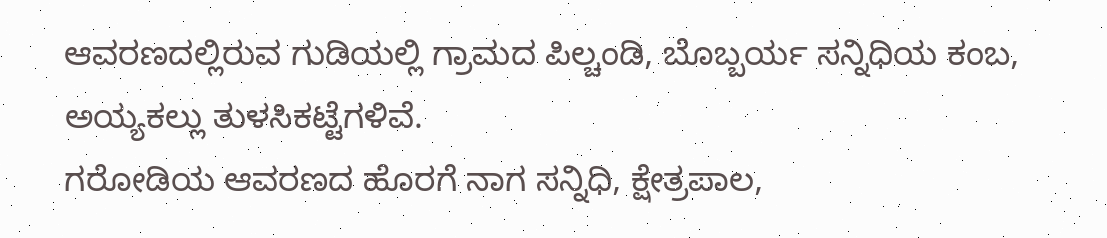ಆವರಣದಲ್ಲಿರುವ ಗುಡಿಯಲ್ಲಿ ಗ್ರಾಮದ ಪಿಲ್ಚಂಡಿ, ಬೊಬ್ಬರ್ಯ ಸನ್ನಿಧಿಯ ಕಂಬ, ಅಯ್ಯಕಲ್ಲು ತುಳಸಿಕಟ್ಟೆಗಳಿವೆ.
ಗರೋಡಿಯ ಆವರಣದ ಹೊರಗೆ ನಾಗ ಸನ್ನಿಧಿ, ಕ್ಷೇತ್ರಪಾಲ,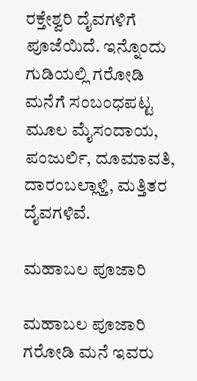ರಕ್ತೇಶ್ವರಿ ದೈವಗಳಿಗೆ ಪೂಜೆಯಿದೆ. ಇನ್ನೊಂದು ಗುಡಿಯಲ್ಲಿ ಗರೋಡಿ ಮನೆಗೆ ಸಂಬಂಧಪಟ್ಟ ಮೂಲ ಮೈಸಂದಾಯ, ಪಂಜುರ್ಲಿ, ದೂಮಾವತಿ, ದಾರಂಬಲ್ಲಾಳ್ತಿ, ಮತ್ತಿತರ ದೈವಗಳಿವೆ.

ಮಹಾಬಲ ಪೂಜಾರಿ

ಮಹಾಬಲ ಪೂಜಾರಿ ಗರೋಡಿ ಮನೆ ಇವರು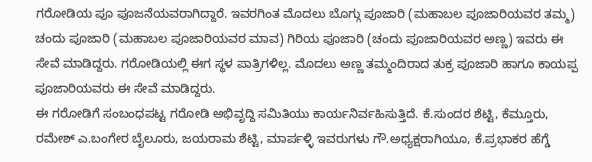ಗರೋಡಿಯ ಪೂ ಪೂಜನೆಯವರಾಗಿದ್ದಾರೆ. ಇವರಗಿಂತ ಮೊದಲು ಬೊಗ್ಗು ಪೂಜಾರಿ (ಮಹಾಬಲ ಪೂಜಾರಿಯವರ ತಮ್ಮ) ಚಂದು ಪೂಜಾರಿ (ಮಹಾಬಲ ಪೂಜಾರಿಯವರ ಮಾವ) ಗಿರಿಯ ಪೂಜಾರಿ (ಚಂದು ಪೂಜಾರಿಯವರ ಅಣ್ಣ) ಇವರು ಈ ಸೇವೆ ಮಾಡಿದ್ದರು. ಗರೋಡಿಯಲ್ಲಿ ಈಗ ಸ್ಥಳ ಪಾತ್ರಿಗಳಿಲ್ಲ. ಮೊದಲು ಅಣ್ಣ ತಮ್ಮಂದಿರಾದ ತುಕ್ರ ಪೂಜಾರಿ ಹಾಗೂ ಕಾಯಪ್ಪ ಪೂಜಾರಿಯವರು ಈ ಸೇವೆ ಮಾಡಿದ್ದರು.
ಈ ಗರೋಡಿಗೆ ಸಂಬಂಧಪಟ್ಟ ಗರೋಡಿ ಅಭಿವೃದ್ದಿ ಸಮಿತಿಯು ಕಾರ್ಯನಿರ್ವಹಿಸುತ್ತಿದೆ. ಕೆ.ಸುಂದರ ಶೆಟ್ಟಿ, ಕೆಮ್ತೂರು, ರಮೇಶ್ ಎ.ಬಂಗೇರ ಬೈಲೂರು, ಜಯರಾಮ ಶೆಟ್ಟಿ, ಮಾರ್ಪಳ್ಳಿ ಇವರುಗಳು ಗೌ.ಅಧ್ಯಕ್ಷರಾಗಿಯೂ, ಕೆ.ಪ್ರಭಾಕರ ಹೆಗ್ಡೆ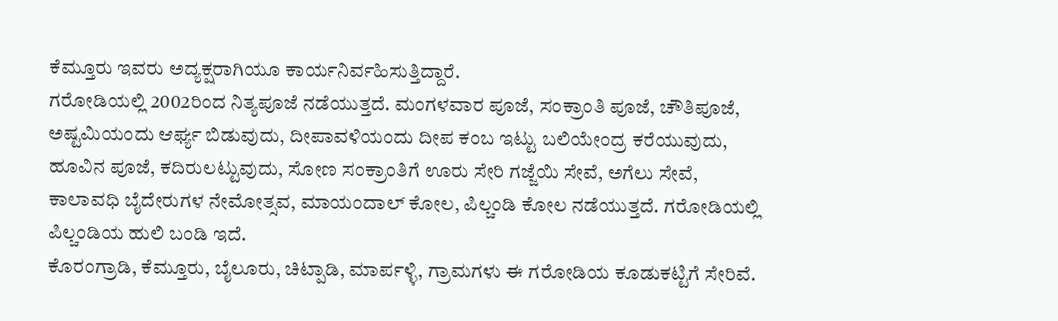ಕೆಮ್ತೂರು ಇವರು ಅದ್ಯಕ್ಷರಾಗಿಯೂ ಕಾರ್ಯನಿರ್ವಹಿಸುತ್ತಿದ್ದಾರೆ.
ಗರೋಡಿಯಲ್ಲಿ 2002ರಿಂದ ನಿತ್ಯಪೂಜೆ ನಡೆಯುತ್ತದೆ. ಮಂಗಳವಾರ ಪೂಜೆ, ಸಂಕ್ರಾಂತಿ ಪೂಜೆ, ಚೌತಿಪೂಜೆ, ಅಷ್ಟಮಿಯಂದು ಆರ್ಘ್ಯ ಬಿಡುವುದು, ದೀಪಾವಳಿಯಂದು ದೀಪ ಕಂಬ ಇಟ್ಟು ಬಲಿಯೇಂದ್ರ ಕರೆಯುವುದು, ಹೂವಿನ ಪೂಜೆ, ಕದಿರುಲಟ್ಟುವುದು, ಸೋಣ ಸಂಕ್ರಾಂತಿಗೆ ಊರು ಸೇರಿ ಗಜ್ಜೆಯಿ ಸೇವೆ, ಅಗೆಲು ಸೇವೆ, ಕಾಲಾವಧಿ ಬೈದೇರುಗಳ ನೇಮೋತ್ಸವ, ಮಾಯಂದಾಲ್ ಕೋಲ, ಪಿಲ್ಚಂಡಿ ಕೋಲ ನಡೆಯುತ್ತದೆ. ಗರೋಡಿಯಲ್ಲಿ ಪಿಲ್ಚಂಡಿಯ ಹುಲಿ ಬಂಡಿ ಇದೆ.
ಕೊರಂಗ್ರಾಡಿ, ಕೆಮ್ತೂರು, ಬೈಲೂರು, ಚಿಟ್ಪಾಡಿ, ಮಾರ್ಪಳ್ಳಿ, ಗ್ರಾಮಗಳು ಈ ಗರೋಡಿಯ ಕೂಡುಕಟ್ಟಿಗೆ ಸೇರಿವೆ.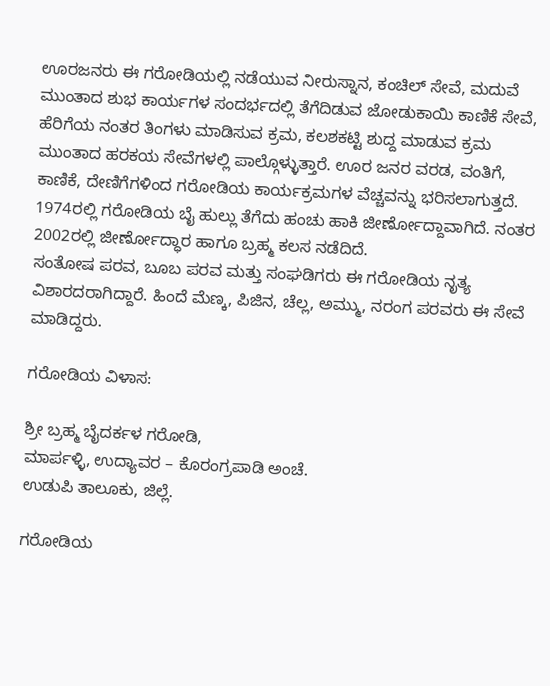ಊರಜನರು ಈ ಗರೋಡಿಯಲ್ಲಿ ನಡೆಯುವ ನೀರುಸ್ನಾನ, ಕಂಚಿಲ್ ಸೇವೆ, ಮದುವೆ ಮುಂತಾದ ಶುಭ ಕಾರ್ಯಗಳ ಸಂದರ್ಭದಲ್ಲಿ ತೆಗೆದಿಡುವ ಜೋಡುಕಾಯಿ ಕಾಣಿಕೆ ಸೇವೆ, ಹೆರಿಗೆಯ ನಂತರ ತಿಂಗಳು ಮಾಡಿಸುವ ಕ್ರಮ, ಕಲಶಕಟ್ಟಿ ಶುದ್ದ ಮಾಡುವ ಕ್ರಮ ಮುಂತಾದ ಹರಕಯ ಸೇವೆಗಳಲ್ಲಿ ಪಾಲ್ಗೊಳ್ಳುತ್ತಾರೆ. ಊರ ಜನರ ವರಡ, ವಂತಿಗೆ, ಕಾಣಿಕೆ, ದೇಣಿಗೆಗಳಿಂದ ಗರೋಡಿಯ ಕಾರ್ಯಕ್ರಮಗಳ ವೆಚ್ಚವನ್ನು ಭರಿಸಲಾಗುತ್ತದೆ.
1974ರಲ್ಲಿ ಗರೋಡಿಯ ಬೈ ಹುಲ್ಲು ತೆಗೆದು ಹಂಚು ಹಾಕಿ ಜೀರ್ಣೋದ್ದಾವಾಗಿದೆ. ನಂತರ 2002ರಲ್ಲಿ ಜೀರ್ಣೋದ್ಧಾರ ಹಾಗೂ ಬ್ರಹ್ಮ ಕಲಸ ನಡೆದಿದೆ.
ಸಂತೋಷ ಪರವ, ಬೂಬ ಪರವ ಮತ್ತು ಸಂಘಡಿಗರು ಈ ಗರೋಡಿಯ ನೃತ್ಯ ವಿಶಾರದರಾಗಿದ್ದಾರೆ. ಹಿಂದೆ ಮೆಣ್ಕ, ಪಿಜಿನ, ಚೆಲ್ಲ, ಅಮ್ಮು, ನರಂಗ ಪರವರು ಈ ಸೇವೆ ಮಾಡಿದ್ದರು.

ಗರೋಡಿಯ ವಿಳಾಸ:

ಶ್ರೀ ಬ್ರಹ್ಮ ಬೈದರ್ಕಳ ಗರೋಡಿ,
ಮಾರ್ಪಳ್ಳಿ, ಉದ್ಯಾವರ – ಕೊರಂಗ್ರಪಾಡಿ ಅಂಚೆ.
ಉಡುಪಿ ತಾಲೂಕು, ಜಿಲ್ಲೆ.

ಗರೋಡಿಯ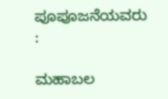ಪೂಪೂಜನೆಯವರು :

ಮಹಾಬಲ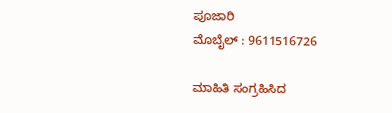ಪೂಜಾರಿ
ಮೊಬೈಲ್ : 9611516726

ಮಾಹಿತಿ ಸಂಗ್ರಹಿಸಿದ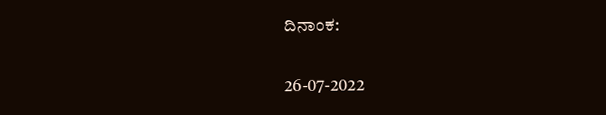ದಿನಾಂಕ:

26-07-2022